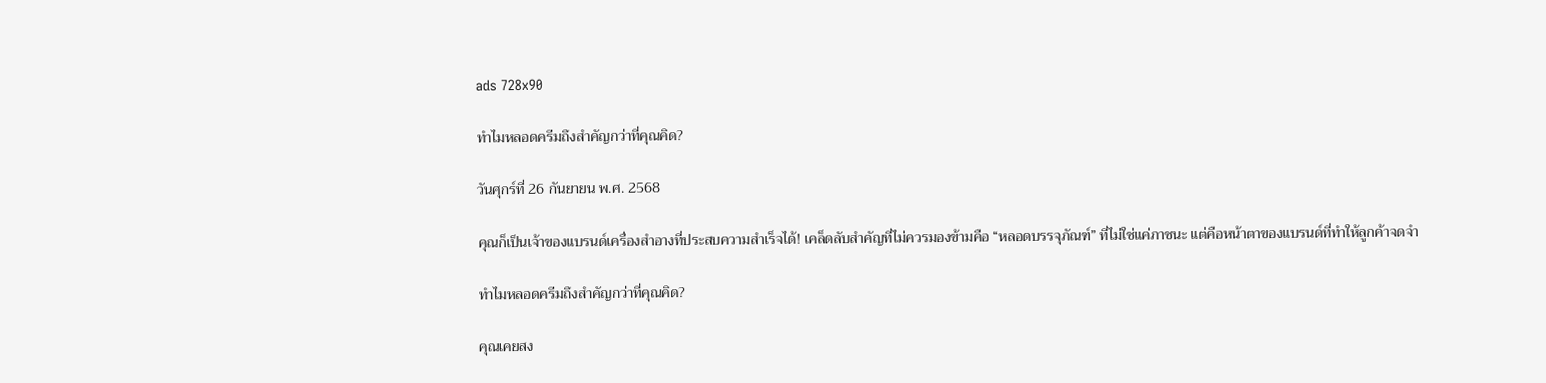ads 728x90

ทำไมหลอดครีมถึงสำคัญกว่าที่คุณคิด?

วันศุกร์ที่ 26 กันยายน พ.ศ. 2568

คุณก็เป็นเจ้าของแบรนด์เครื่องสำอางที่ประสบความสำเร็จได้! เคล็ดลับสำคัญที่ไม่ควรมองข้ามคือ “หลอดบรรจุภัณฑ์” ที่ไม่ใช่แค่ภาชนะ แต่คือหน้าตาของแบรนด์ที่ทำให้ลูกค้าจดจำ

ทำไมหลอดครีมถึงสำคัญกว่าที่คุณคิด?

คุณเคยสง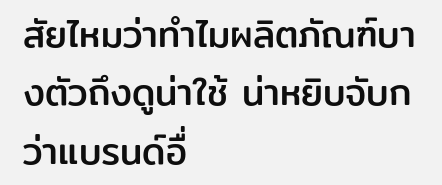สัยไหมว่าทำไมผลิตภัณฑ์บางตัวถึงดูน่าใช้ น่าหยิบจับกว่าแบรนด์อื่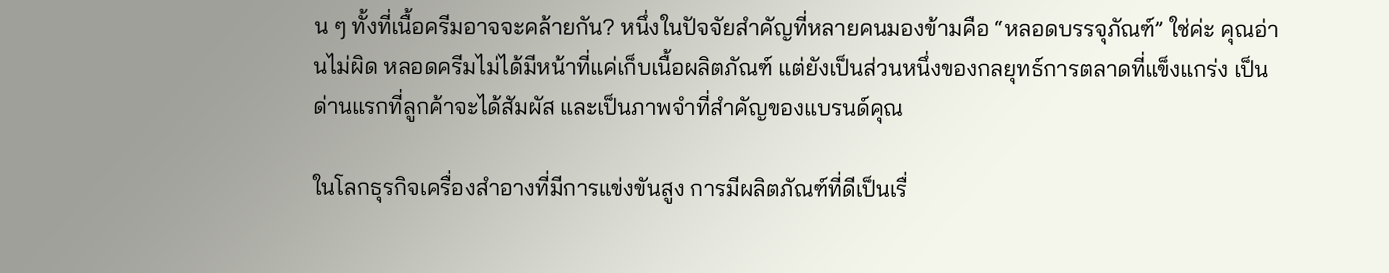น ๆ ทั้งที่เนื้อครีมอาจจะคล้ายกัน? หนึ่งในปัจจัยสำคัญที่หลายคนมองข้ามคือ “หลอดบรรจุภัณฑ์” ใช่ค่ะ คุณอ่านไม่ผิด หลอดครีมไม่ได้มีหน้าที่แค่เก็บเนื้อผลิตภัณฑ์ แต่ยังเป็นส่วนหนึ่งของกลยุทธ์การตลาดที่แข็งแกร่ง เป็นด่านแรกที่ลูกค้าจะได้สัมผัส และเป็นภาพจำที่สำคัญของแบรนด์คุณ

ในโลกธุรกิจเครื่องสำอางที่มีการแข่งขันสูง การมีผลิตภัณฑ์ที่ดีเป็นเรื่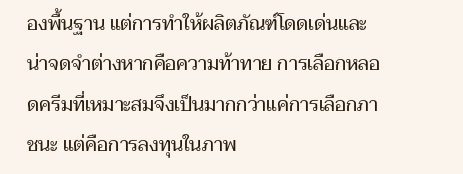องพื้นฐาน แต่การทำให้ผลิตภัณฑ์โดดเด่นและน่าจดจำต่างหากคือความท้าทาย การเลือกหลอดครีมที่เหมาะสมจึงเป็นมากกว่าแค่การเลือกภาชนะ แต่คือการลงทุนในภาพ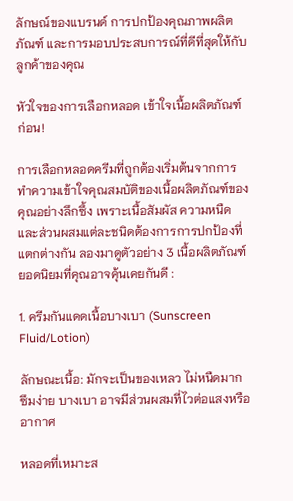ลักษณ์ของแบรนด์ การปกป้องคุณภาพผลิตภัณฑ์ และการมอบประสบการณ์ที่ดีที่สุดให้กับลูกค้าของคุณ

หัวใจของการเลือกหลอด เข้าใจเนื้อผลิตภัณฑ์ก่อน!

การเลือกหลอดครีมที่ถูกต้องเริ่มต้นจากการทำความเข้าใจคุณสมบัติของเนื้อผลิตภัณฑ์ของคุณอย่างลึกซึ้ง เพราะเนื้อสัมผัส ความหนืด และส่วนผสมแต่ละชนิดต้องการการปกป้องที่แตกต่างกัน ลองมาดูตัวอย่าง 3 เนื้อผลิตภัณฑ์ยอดนิยมที่คุณอาจคุ้นเคยกันดี :

1. ครีมกันแดดเนื้อบางเบา (Sunscreen Fluid/Lotion)

ลักษณะเนื้อ: มักจะเป็นของเหลว ไม่หนืดมาก ซึมง่าย บางเบา อาจมีส่วนผสมที่ไวต่อแสงหรืออากาศ

หลอดที่เหมาะส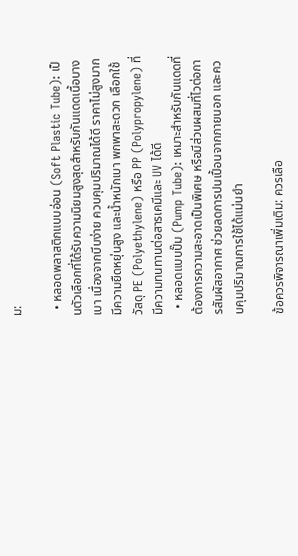ม:

  • หลอดพลาสติกแบบอ่อน (Soft Plastic Tube): เป็นตัวเลือกที่ได้รับความนิยมสูงสุดสำหรับกันแดดเนื้อบางเบา เนื่องจากบีบง่าย ควบคุมปริมาณได้ดี ราคาไม่สูงมาก มีความยืดหยุ่นสูง และน้ำหนักเบา พกพาสะดวก เลือกใช้วัสดุ PE (Polyethylene) หรือ PP (Polypropylene) ที่มีความทนทานต่อสารเคมีและ UV ได้ดี
  • หลอดแบบปั๊ม (Pump Tube): เหมาะสำหรับกันแดดที่ต้องการความสะอาดเป็นพิเศษ หรือมีส่วนผสมที่ไวต่อการสัมผัสอากาศ ช่วยลดการปนเปื้อนจากภายนอก และควบคุมปริมาณการใช้ได้แม่นยำ

ข้อควรพิจารณาเพิ่มเติม: ควรเลือ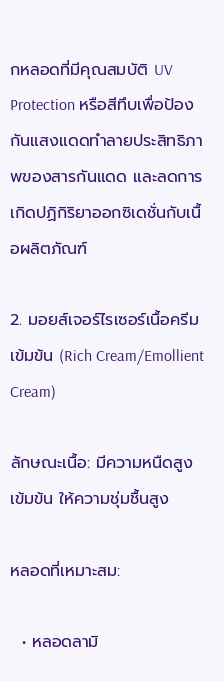กหลอดที่มีคุณสมบัติ UV Protection หรือสีทึบเพื่อป้องกันแสงแดดทำลายประสิทธิภาพของสารกันแดด และลดการเกิดปฏิกิริยาออกซิเดชั่นกับเนื้อผลิตภัณฑ์

2. มอยส์เจอร์ไรเซอร์เนื้อครีมเข้มข้น (Rich Cream/Emollient Cream)

ลักษณะเนื้อ: มีความหนืดสูง เข้มข้น ให้ความชุ่มชื้นสูง

หลอดที่เหมาะสม:

  • หลอดลามิ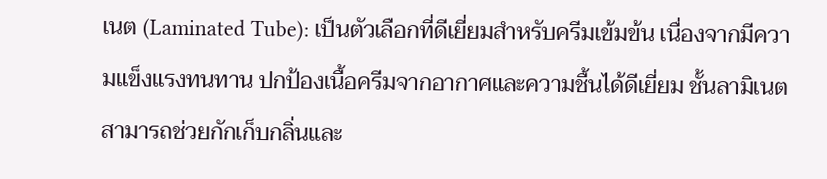เนต (Laminated Tube): เป็นตัวเลือกที่ดีเยี่ยมสำหรับครีมเข้มข้น เนื่องจากมีความแข็งแรงทนทาน ปกป้องเนื้อครีมจากอากาศและความชื้นได้ดีเยี่ยม ชั้นลามิเนตสามารถช่วยกักเก็บกลิ่นและ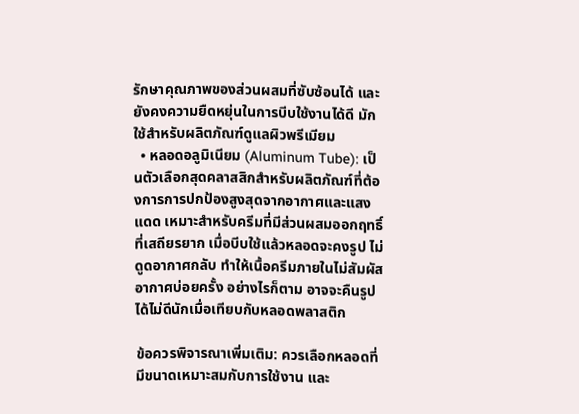รักษาคุณภาพของส่วนผสมที่ซับซ้อนได้ และยังคงความยืดหยุ่นในการบีบใช้งานได้ดี มักใช้สำหรับผลิตภัณฑ์ดูแลผิวพรีเมียม
  • หลอดอลูมิเนียม (Aluminum Tube): เป็นตัวเลือกสุดคลาสสิกสำหรับผลิตภัณฑ์ที่ต้องการการปกป้องสูงสุดจากอากาศและแสงแดด เหมาะสำหรับครีมที่มีส่วนผสมออกฤทธิ์ที่เสถียรยาก เมื่อบีบใช้แล้วหลอดจะคงรูป ไม่ดูดอากาศกลับ ทำให้เนื้อครีมภายในไม่สัมผัสอากาศบ่อยครั้ง อย่างไรก็ตาม อาจจะคืนรูปได้ไม่ดีนักเมื่อเทียบกับหลอดพลาสติก

ข้อควรพิจารณาเพิ่มเติม: ควรเลือกหลอดที่มีขนาดเหมาะสมกับการใช้งาน และ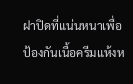ฝาปิดที่แน่นหนาเพื่อป้องกันเนื้อครีมแห้งห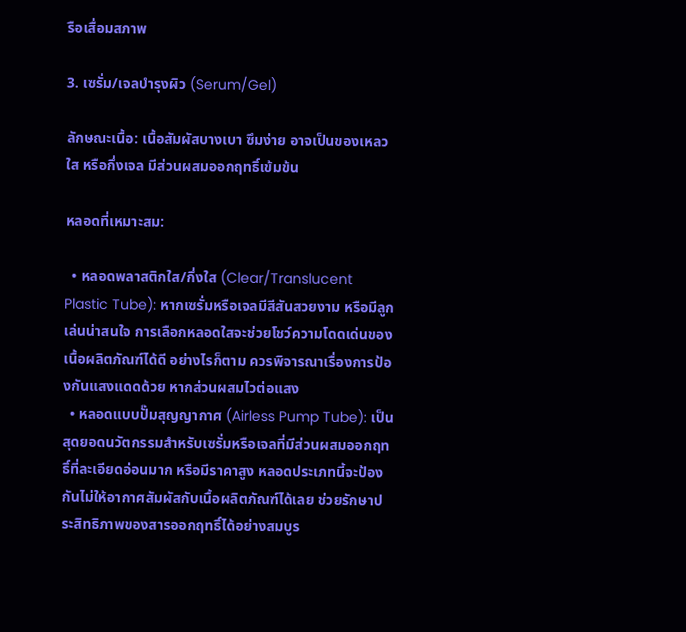รือเสื่อมสภาพ

3. เซรั่ม/เจลบำรุงผิว (Serum/Gel)

ลักษณะเนื้อ: เนื้อสัมผัสบางเบา ซึมง่าย อาจเป็นของเหลวใส หรือกึ่งเจล มีส่วนผสมออกฤทธิ์เข้มข้น

หลอดที่เหมาะสม:

  • หลอดพลาสติกใส/กึ่งใส (Clear/Translucent Plastic Tube): หากเซรั่มหรือเจลมีสีสันสวยงาม หรือมีลูกเล่นน่าสนใจ การเลือกหลอดใสจะช่วยโชว์ความโดดเด่นของเนื้อผลิตภัณฑ์ได้ดี อย่างไรก็ตาม ควรพิจารณาเรื่องการป้องกันแสงแดดด้วย หากส่วนผสมไวต่อแสง
  • หลอดแบบปั๊มสุญญากาศ (Airless Pump Tube): เป็นสุดยอดนวัตกรรมสำหรับเซรั่มหรือเจลที่มีส่วนผสมออกฤทธิ์ที่ละเอียดอ่อนมาก หรือมีราคาสูง หลอดประเภทนี้จะป้องกันไม่ให้อากาศสัมผัสกับเนื้อผลิตภัณฑ์ได้เลย ช่วยรักษาประสิทธิภาพของสารออกฤทธิ์ได้อย่างสมบูร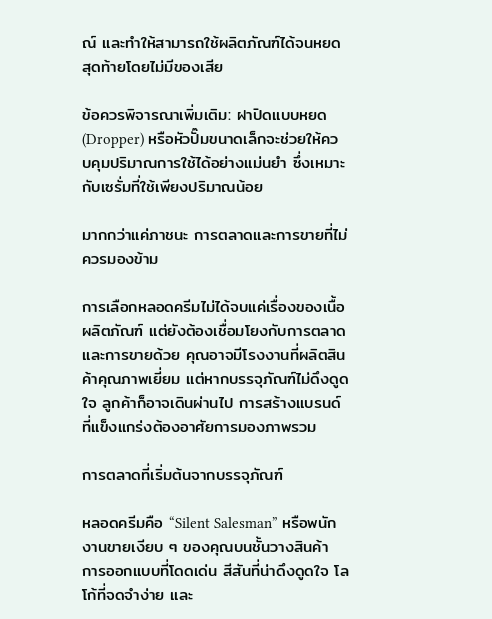ณ์ และทำให้สามารถใช้ผลิตภัณฑ์ได้จนหยดสุดท้ายโดยไม่มีของเสีย

ข้อควรพิจารณาเพิ่มเติม: ฝาปิดแบบหยด (Dropper) หรือหัวปั๊มขนาดเล็กจะช่วยให้ควบคุมปริมาณการใช้ได้อย่างแม่นยำ ซึ่งเหมาะกับเซรั่มที่ใช้เพียงปริมาณน้อย

มากกว่าแค่ภาชนะ การตลาดและการขายที่ไม่ควรมองข้าม

การเลือกหลอดครีมไม่ได้จบแค่เรื่องของเนื้อผลิตภัณฑ์ แต่ยังต้องเชื่อมโยงกับการตลาดและการขายด้วย คุณอาจมีโรงงานที่ผลิตสินค้าคุณภาพเยี่ยม แต่หากบรรจุภัณฑ์ไม่ดึงดูดใจ ลูกค้าก็อาจเดินผ่านไป การสร้างแบรนด์ที่แข็งแกร่งต้องอาศัยการมองภาพรวม

การตลาดที่เริ่มต้นจากบรรจุภัณฑ์

หลอดครีมคือ “Silent Salesman” หรือพนักงานขายเงียบ ๆ ของคุณบนชั้นวางสินค้า การออกแบบที่โดดเด่น สีสันที่น่าดึงดูดใจ โลโก้ที่จดจำง่าย และ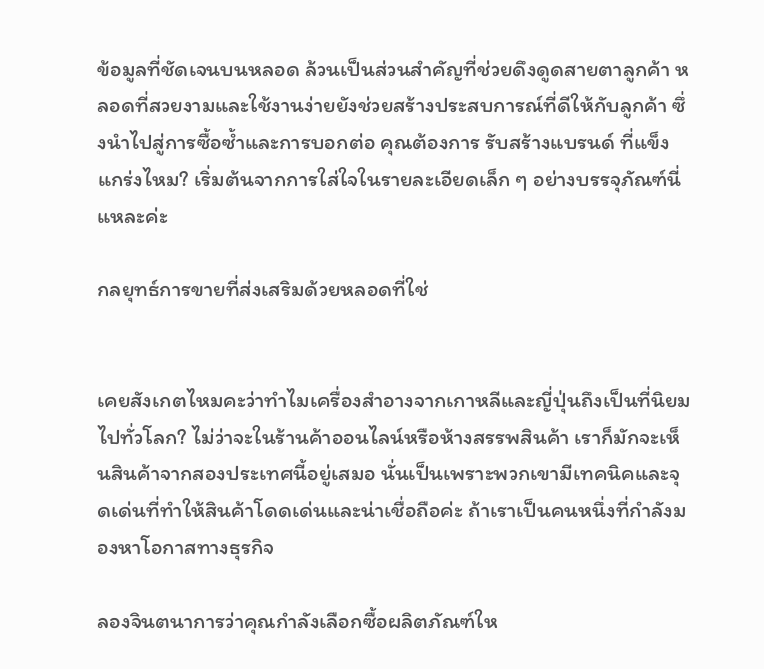ข้อมูลที่ชัดเจนบนหลอด ล้วนเป็นส่วนสำคัญที่ช่วยดึงดูดสายตาลูกค้า หลอดที่สวยงามและใช้งานง่ายยังช่วยสร้างประสบการณ์ที่ดีให้กับลูกค้า ซึ่งนำไปสู่การซื้อซ้ำและการบอกต่อ คุณต้องการ รับสร้างแบรนด์ ที่แข็งแกร่งไหม? เริ่มต้นจากการใส่ใจในรายละเอียดเล็ก ๆ อย่างบรรจุภัณฑ์นี่แหละค่ะ

กลยุทธ์การขายที่ส่งเสริมด้วยหลอดที่ใช่


เคยสังเกตไหมคะว่าทำไมเครื่องสำอางจากเกาหลีและญี่ปุ่นถึงเป็นที่นิยมไปทั่วโลก? ไม่ว่าจะในร้านค้าออนไลน์หรือห้างสรรพสินค้า เราก็มักจะเห็นสินค้าจากสองประเทศนี้อยู่เสมอ นั่นเป็นเพราะพวกเขามีเทคนิคและจุดเด่นที่ทำให้สินค้าโดดเด่นและน่าเชื่อถือค่ะ ถ้าเราเป็นคนหนึ่งที่กำลังมองหาโอกาสทางธุรกิจ

ลองจินตนาการว่าคุณกำลังเลือกซื้อผลิตภัณฑ์ให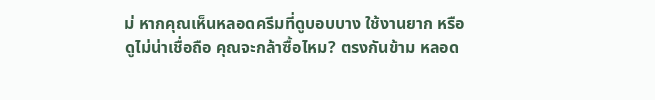ม่ หากคุณเห็นหลอดครีมที่ดูบอบบาง ใช้งานยาก หรือดูไม่น่าเชื่อถือ คุณจะกล้าซื้อไหม? ตรงกันข้าม หลอด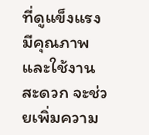ที่ดูแข็งแรง มีคุณภาพ และใช้งานสะดวก จะช่วยเพิ่มความ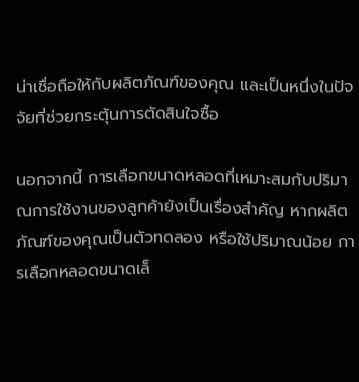น่าเชื่อถือให้กับผลิตภัณฑ์ของคุณ และเป็นหนึ่งในปัจจัยที่ช่วยกระตุ้นการตัดสินใจซื้อ

นอกจากนี้ การเลือกขนาดหลอดที่เหมาะสมกับปริมาณการใช้งานของลูกค้ายังเป็นเรื่องสำคัญ หากผลิตภัณฑ์ของคุณเป็นตัวทดลอง หรือใช้ปริมาณน้อย การเลือกหลอดขนาดเล็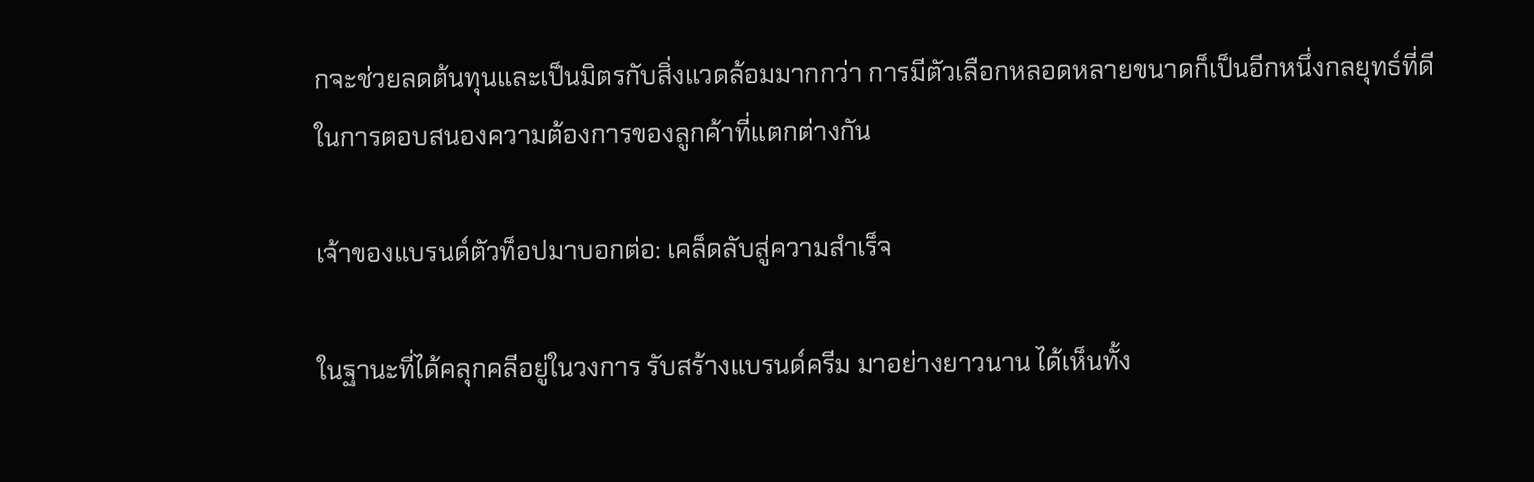กจะช่วยลดต้นทุนและเป็นมิตรกับสิ่งแวดล้อมมากกว่า การมีตัวเลือกหลอดหลายขนาดก็เป็นอีกหนึ่งกลยุทธ์ที่ดีในการตอบสนองความต้องการของลูกค้าที่แตกต่างกัน

เจ้าของแบรนด์ตัวท็อปมาบอกต่อ: เคล็ดลับสู่ความสำเร็จ

ในฐานะที่ได้คลุกคลีอยู่ในวงการ รับสร้างแบรนด์ครีม มาอย่างยาวนาน ได้เห็นทั้ง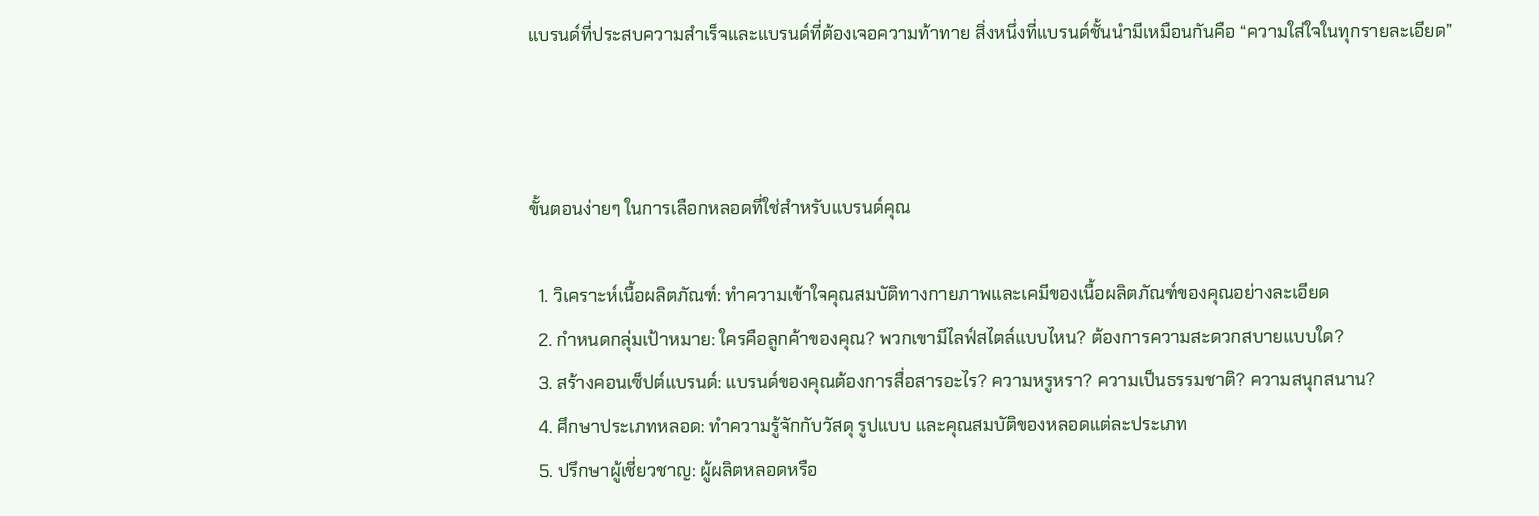แบรนด์ที่ประสบความสำเร็จและแบรนด์ที่ต้องเจอความท้าทาย สิ่งหนึ่งที่แบรนด์ชั้นนำมีเหมือนกันคือ “ความใส่ใจในทุกรายละเอียด”



ขั้นตอนง่ายๆ ในการเลือกหลอดที่ใช่สำหรับแบรนด์คุณ

  1. วิเคราะห์เนื้อผลิตภัณฑ์: ทำความเข้าใจคุณสมบัติทางกายภาพและเคมีของเนื้อผลิตภัณฑ์ของคุณอย่างละเอียด
  2. กำหนดกลุ่มเป้าหมาย: ใครคือลูกค้าของคุณ? พวกเขามีไลฟ์สไตล์แบบไหน? ต้องการความสะดวกสบายแบบใด?
  3. สร้างคอนเซ็ปต์แบรนด์: แบรนด์ของคุณต้องการสื่อสารอะไร? ความหรูหรา? ความเป็นธรรมชาติ? ความสนุกสนาน?
  4. ศึกษาประเภทหลอด: ทำความรู้จักกับวัสดุ รูปแบบ และคุณสมบัติของหลอดแต่ละประเภท
  5. ปรึกษาผู้เชี่ยวชาญ: ผู้ผลิตหลอดหรือ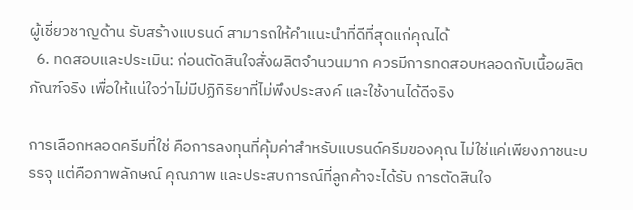ผู้เชี่ยวชาญด้าน รับสร้างแบรนด์ สามารถให้คำแนะนำที่ดีที่สุดแก่คุณได้
  6. ทดสอบและประเมิน: ก่อนตัดสินใจสั่งผลิตจำนวนมาก ควรมีการทดสอบหลอดกับเนื้อผลิตภัณฑ์จริง เพื่อให้แน่ใจว่าไม่มีปฏิกิริยาที่ไม่พึงประสงค์ และใช้งานได้ดีจริง

การเลือกหลอดครีมที่ใช่ คือการลงทุนที่คุ้มค่าสำหรับแบรนด์ครีมของคุณ ไม่ใช่แค่เพียงภาชนะบรรจุ แต่คือภาพลักษณ์ คุณภาพ และประสบการณ์ที่ลูกค้าจะได้รับ การตัดสินใจ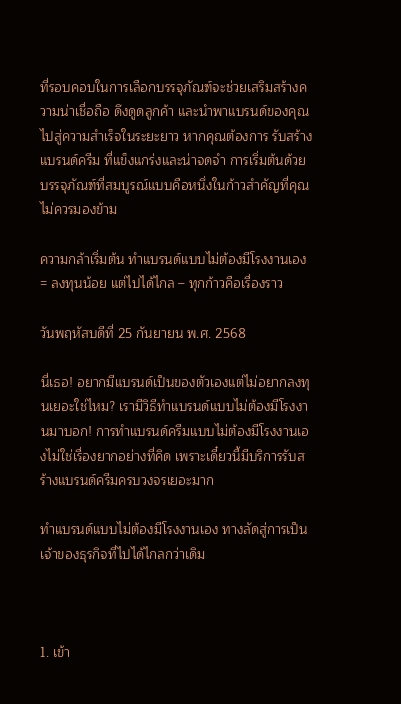ที่รอบคอบในการเลือกบรรจุภัณฑ์จะช่วยเสริมสร้างความน่าเชื่อถือ ดึงดูดลูกค้า และนำพาแบรนด์ของคุณไปสู่ความสำเร็จในระยะยาว หากคุณต้องการ รับสร้างแบรนด์ครีม ที่แข็งแกร่งและน่าจดจำ การเริ่มต้นด้วยบรรจุภัณฑ์ที่สมบูรณ์แบบคือหนึ่งในก้าวสำคัญที่คุณไม่ควรมองข้าม

ความกล้าเริ่มต้น ทำแบรนด์แบบไม่ต้องมีโรงงานเอง = ลงทุนน้อย แต่ไปได้ไกล – ทุกก้าวคือเรื่องราว

วันพฤหัสบดีที่ 25 กันยายน พ.ศ. 2568

นี่เธอ! อยากมีแบรนด์เป็นของตัวเองแต่ไม่อยากลงทุนเยอะใช่ไหม? เรามีวิธีทำแบรนด์แบบไม่ต้องมีโรงงานมาบอก! การทำแบรนด์ครีมแบบไม่ต้องมีโรงงานเองไม่ใช่เรื่องยากอย่างที่คิด เพราะเดี๋ยวนี้มีบริการรับสร้างแบรนด์ครีมครบวงจรเยอะมาก

ทำแบรนด์แบบไม่ต้องมีโรงงานเอง ทางลัดสู่การเป็นเจ้าของธุรกิจที่ไปได้ไกลกว่าเดิม



1. เข้า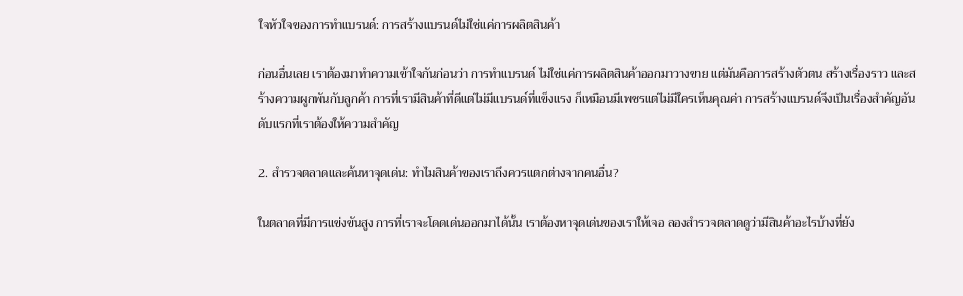ใจหัวใจของการทำแบรนด์: การสร้างแบรนด์ไม่ใช่แค่การผลิตสินค้า

ก่อนอื่นเลย เราต้องมาทำความเข้าใจกันก่อนว่า การทำแบรนด์ ไม่ใช่แค่การผลิตสินค้าออกมาวางขาย แต่มันคือการสร้างตัวตน สร้างเรื่องราว และสร้างความผูกพันกับลูกค้า การที่เรามีสินค้าที่ดีแต่ไม่มีแบรนด์ที่แข็งแรง ก็เหมือนมีเพชรแต่ไม่มีใครเห็นคุณค่า การสร้างแบรนด์จึงเป็นเรื่องสำคัญอันดับแรกที่เราต้องให้ความสำคัญ

2. สำรวจตลาดและค้นหาจุดเด่น: ทำไมสินค้าของเราถึงควรแตกต่างจากคนอื่น?

ในตลาดที่มีการแข่งขันสูง การที่เราจะโดดเด่นออกมาได้นั้น เราต้องหาจุดเด่นของเราให้เจอ ลองสำรวจตลาดดูว่ามีสินค้าอะไรบ้างที่ยัง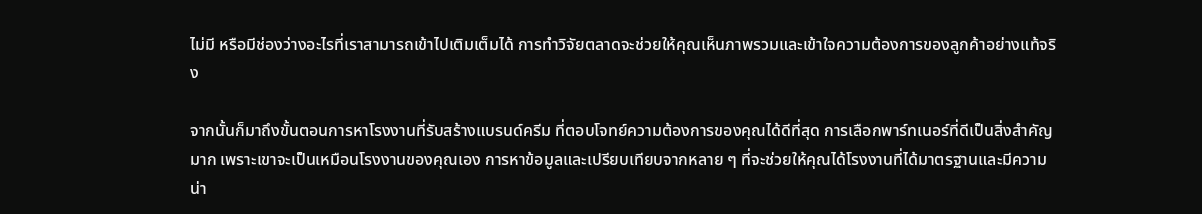ไม่มี หรือมีช่องว่างอะไรที่เราสามารถเข้าไปเติมเต็มได้ การทำวิจัยตลาดจะช่วยให้คุณเห็นภาพรวมและเข้าใจความต้องการของลูกค้าอย่างแท้จริง

จากนั้นก็มาถึงขั้นตอนการหาโรงงานที่รับสร้างแบรนด์ครีม ที่ตอบโจทย์ความต้องการของคุณได้ดีที่สุด การเลือกพาร์ทเนอร์ที่ดีเป็นสิ่งสำคัญมาก เพราะเขาจะเป็นเหมือนโรงงานของคุณเอง การหาข้อมูลและเปรียบเทียบจากหลาย ๆ ที่จะช่วยให้คุณได้โรงงานที่ได้มาตรฐานและมีความน่า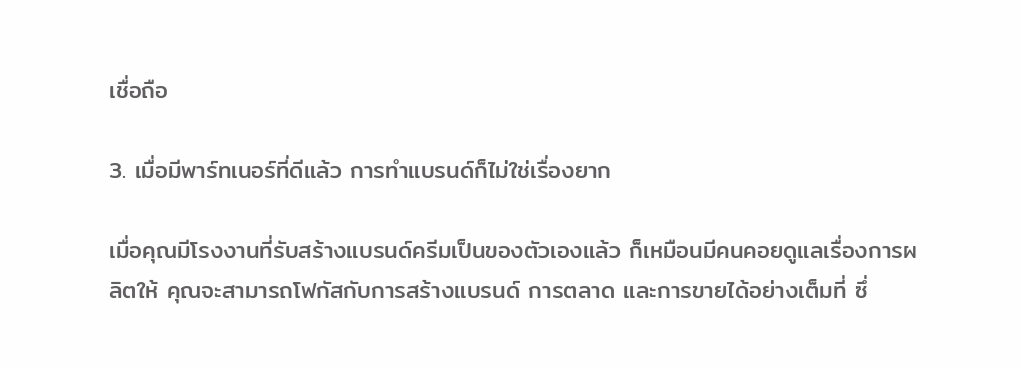เชื่อถือ

3. เมื่อมีพาร์ทเนอร์ที่ดีแล้ว การทำแบรนด์ก็ไม่ใช่เรื่องยาก

เมื่อคุณมีโรงงานที่รับสร้างแบรนด์ครีมเป็นของตัวเองแล้ว ก็เหมือนมีคนคอยดูแลเรื่องการผลิตให้ คุณจะสามารถโฟกัสกับการสร้างแบรนด์ การตลาด และการขายได้อย่างเต็มที่ ซึ่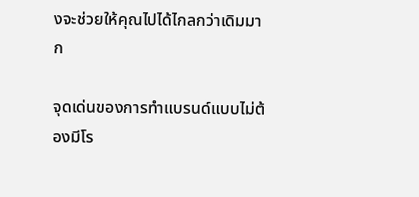งจะช่วยให้คุณไปได้ไกลกว่าเดิมมาก

จุดเด่นของการทำแบรนด์แบบไม่ต้องมีโร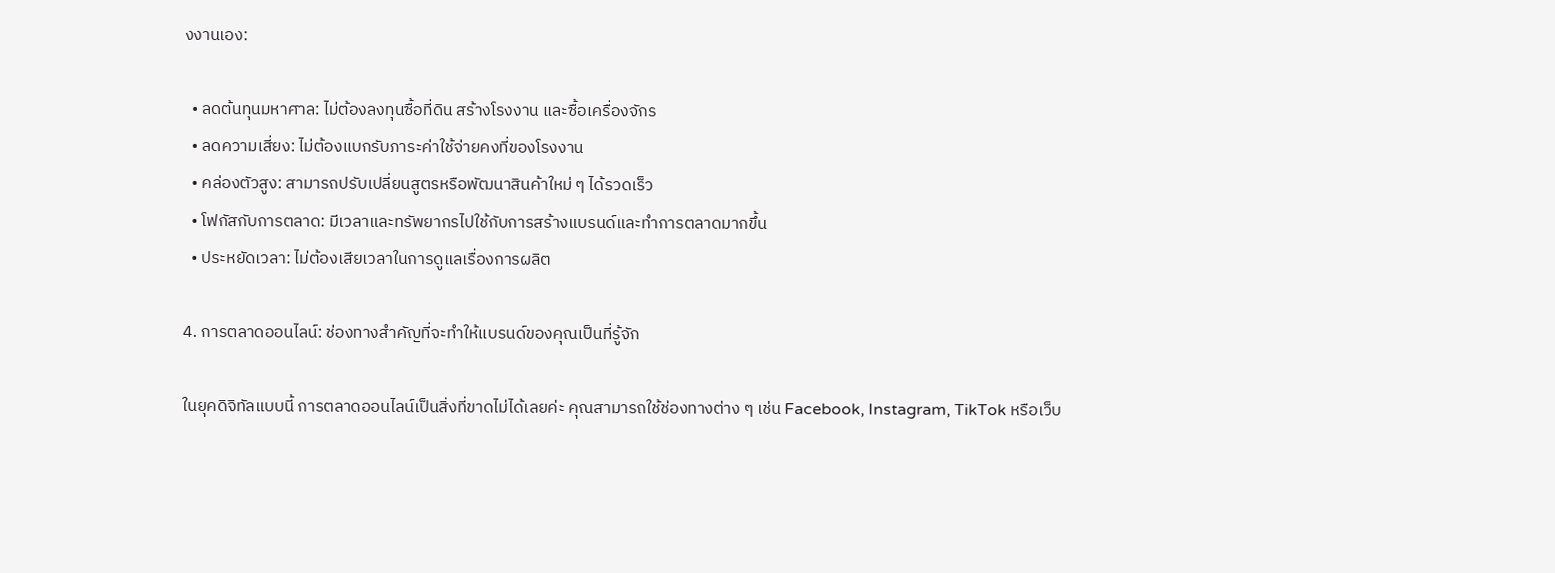งงานเอง:

  • ลดต้นทุนมหาศาล: ไม่ต้องลงทุนซื้อที่ดิน สร้างโรงงาน และซื้อเครื่องจักร
  • ลดความเสี่ยง: ไม่ต้องแบกรับภาระค่าใช้จ่ายคงที่ของโรงงาน
  • คล่องตัวสูง: สามารถปรับเปลี่ยนสูตรหรือพัฒนาสินค้าใหม่ ๆ ได้รวดเร็ว
  • โฟกัสกับการตลาด: มีเวลาและทรัพยากรไปใช้กับการสร้างแบรนด์และทำการตลาดมากขึ้น
  • ประหยัดเวลา: ไม่ต้องเสียเวลาในการดูแลเรื่องการผลิต

4. การตลาดออนไลน์: ช่องทางสำคัญที่จะทำให้แบรนด์ของคุณเป็นที่รู้จัก

ในยุคดิจิทัลแบบนี้ การตลาดออนไลน์เป็นสิ่งที่ขาดไม่ได้เลยค่ะ คุณสามารถใช้ช่องทางต่าง ๆ เช่น Facebook, Instagram, TikTok หรือเว็บ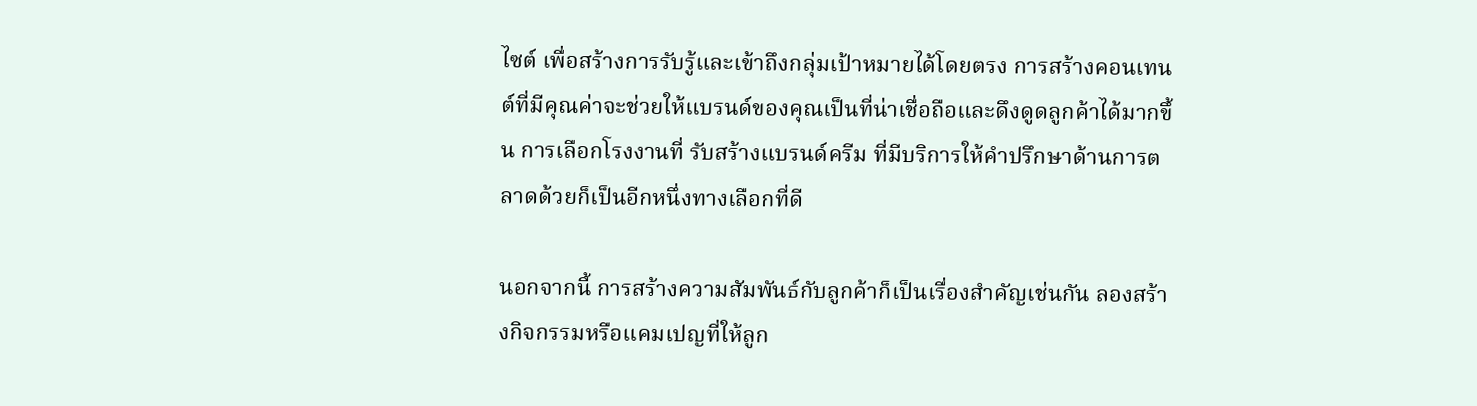ไซต์ เพื่อสร้างการรับรู้และเข้าถึงกลุ่มเป้าหมายได้โดยตรง การสร้างคอนเทนต์ที่มีคุณค่าจะช่วยให้แบรนด์ของคุณเป็นที่น่าเชื่อถือและดึงดูดลูกค้าได้มากขึ้น การเลือกโรงงานที่ รับสร้างแบรนด์ครีม ที่มีบริการให้คำปรึกษาด้านการตลาดด้วยก็เป็นอีกหนึ่งทางเลือกที่ดี

นอกจากนี้ การสร้างความสัมพันธ์กับลูกค้าก็เป็นเรื่องสำคัญเช่นกัน ลองสร้างกิจกรรมหรือแคมเปญที่ให้ลูก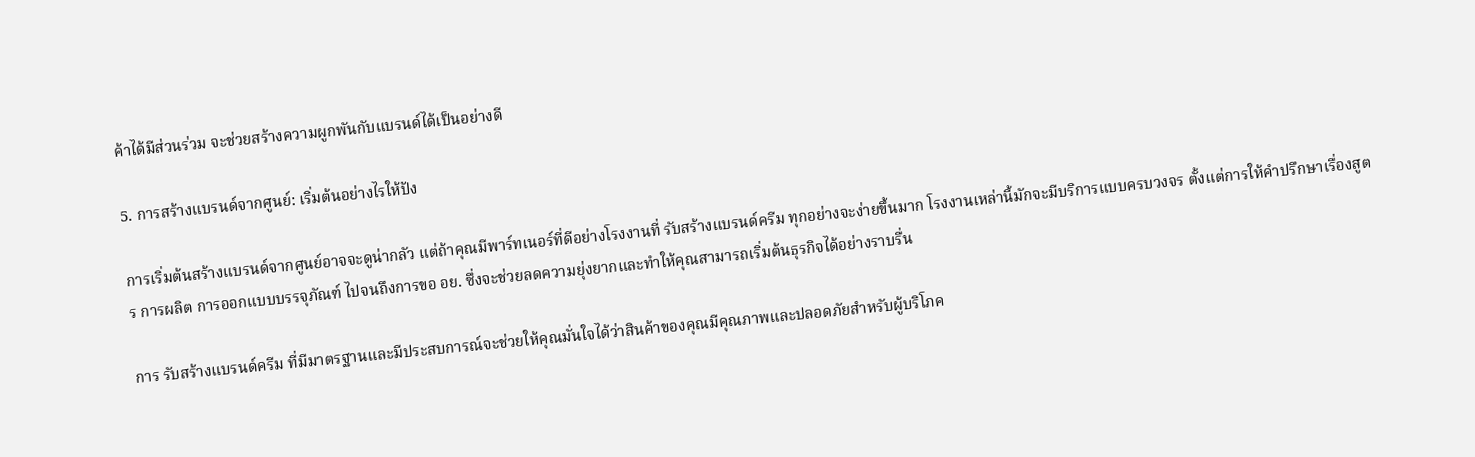ค้าได้มีส่วนร่วม จะช่วยสร้างความผูกพันกับแบรนด์ได้เป็นอย่างดี

5. การสร้างแบรนด์จากศูนย์: เริ่มต้นอย่างไรให้ปัง

การเริ่มต้นสร้างแบรนด์จากศูนย์อาจจะดูน่ากลัว แต่ถ้าคุณมีพาร์ทเนอร์ที่ดีอย่างโรงงานที่ รับสร้างแบรนด์ครีม ทุกอย่างจะง่ายขึ้นมาก โรงงานเหล่านี้มักจะมีบริการแบบครบวงจร ตั้งแต่การให้คำปรึกษาเรื่องสูตร การผลิต การออกแบบบรรจุภัณฑ์ ไปจนถึงการขอ อย. ซึ่งจะช่วยลดความยุ่งยากและทำให้คุณสามารถเริ่มต้นธุรกิจได้อย่างราบรื่น

การ รับสร้างแบรนด์ครีม ที่มีมาตรฐานและมีประสบการณ์จะช่วยให้คุณมั่นใจได้ว่าสินค้าของคุณมีคุณภาพและปลอดภัยสำหรับผู้บริโภค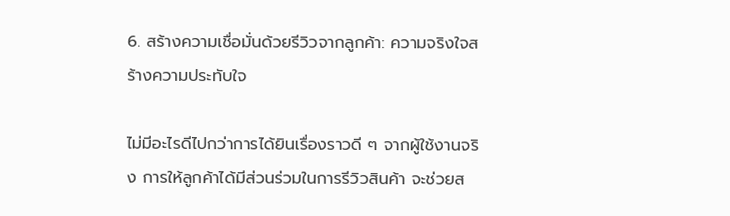6. สร้างความเชื่อมั่นด้วยรีวิวจากลูกค้า: ความจริงใจสร้างความประทับใจ

ไม่มีอะไรดีไปกว่าการได้ยินเรื่องราวดี ๆ จากผู้ใช้งานจริง การให้ลูกค้าได้มีส่วนร่วมในการรีวิวสินค้า จะช่วยส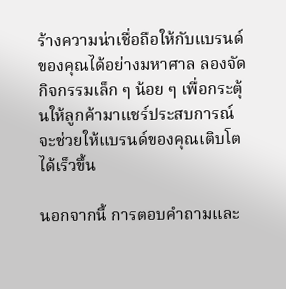ร้างความน่าเชื่อถือให้กับแบรนด์ของคุณได้อย่างมหาศาล ลองจัดกิจกรรมเล็ก ๆ น้อย ๆ เพื่อกระตุ้นให้ลูกค้ามาแชร์ประสบการณ์ จะช่วยให้แบรนด์ของคุณเติบโตได้เร็วขึ้น

นอกจากนี้ การตอบคำถามและ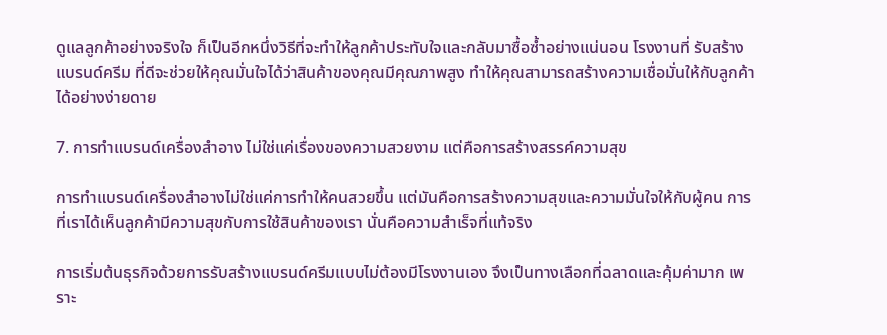ดูแลลูกค้าอย่างจริงใจ ก็เป็นอีกหนึ่งวิธีที่จะทำให้ลูกค้าประทับใจและกลับมาซื้อซ้ำอย่างแน่นอน โรงงานที่ รับสร้างแบรนด์ครีม ที่ดีจะช่วยให้คุณมั่นใจได้ว่าสินค้าของคุณมีคุณภาพสูง ทำให้คุณสามารถสร้างความเชื่อมั่นให้กับลูกค้าได้อย่างง่ายดาย

7. การทำแบรนด์เครื่องสำอาง ไม่ใช่แค่เรื่องของความสวยงาม แต่คือการสร้างสรรค์ความสุข

การทำแบรนด์เครื่องสำอางไม่ใช่แค่การทำให้คนสวยขึ้น แต่มันคือการสร้างความสุขและความมั่นใจให้กับผู้คน การที่เราได้เห็นลูกค้ามีความสุขกับการใช้สินค้าของเรา นั่นคือความสำเร็จที่แท้จริง

การเริ่มต้นธุรกิจด้วยการรับสร้างแบรนด์ครีมแบบไม่ต้องมีโรงงานเอง จึงเป็นทางเลือกที่ฉลาดและคุ้มค่ามาก เพราะ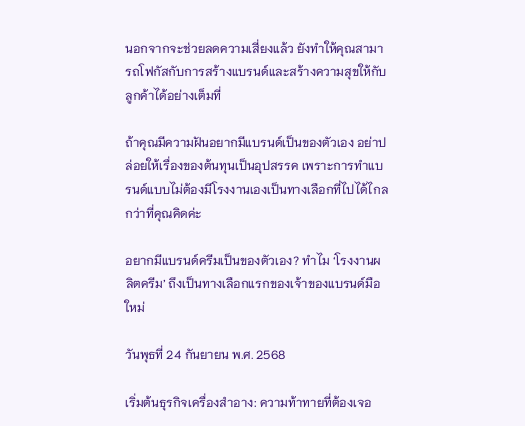นอกจากจะช่วยลดความเสี่ยงแล้ว ยังทำให้คุณสามารถโฟกัสกับการสร้างแบรนด์และสร้างความสุขให้กับลูกค้าได้อย่างเต็มที่

ถ้าคุณมีความฝันอยากมีแบรนด์เป็นของตัวเอง อย่าปล่อยให้เรื่องของต้นทุนเป็นอุปสรรค เพราะการทำแบรนด์แบบไม่ต้องมีโรงงานเองเป็นทางเลือกที่ไปได้ไกลกว่าที่คุณคิดค่ะ

อยากมีแบรนด์ครีมเป็นของตัวเอง? ทำไม ‘โรงงานผลิตครีม’ ถึงเป็นทางเลือกแรกของเจ้าของแบรนด์มือใหม่

วันพุธที่ 24 กันยายน พ.ศ. 2568

เริ่มต้นธุรกิจเครื่องสำอาง: ความท้าทายที่ต้องเจอ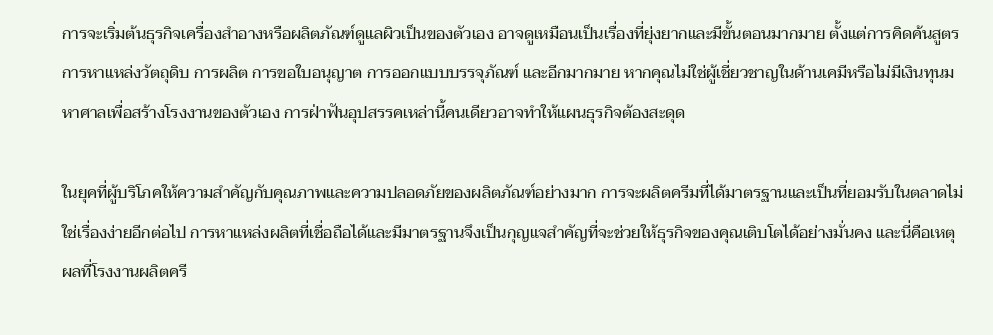การจะเริ่มต้นธุรกิจเครื่องสำอางหรือผลิตภัณฑ์ดูแลผิวเป็นของตัวเอง อาจดูเหมือนเป็นเรื่องที่ยุ่งยากและมีขั้นตอนมากมาย ตั้งแต่การคิดค้นสูตร การหาแหล่งวัตถุดิบ การผลิต การขอใบอนุญาต การออกแบบบรรจุภัณฑ์ และอีกมากมาย หากคุณไม่ใช่ผู้เชี่ยวชาญในด้านเคมีหรือไม่มีเงินทุนมหาศาลเพื่อสร้างโรงงานของตัวเอง การฝ่าฟันอุปสรรคเหล่านี้คนเดียวอาจทำให้แผนธุรกิจต้องสะดุด

ในยุคที่ผู้บริโภคให้ความสำคัญกับคุณภาพและความปลอดภัยของผลิตภัณฑ์อย่างมาก การจะผลิตครีมที่ได้มาตรฐานและเป็นที่ยอมรับในตลาดไม่ใช่เรื่องง่ายอีกต่อไป การหาแหล่งผลิตที่เชื่อถือได้และมีมาตรฐานจึงเป็นกุญแจสำคัญที่จะช่วยให้ธุรกิจของคุณเติบโตได้อย่างมั่นคง และนี่คือเหตุผลที่โรงงานผลิตครี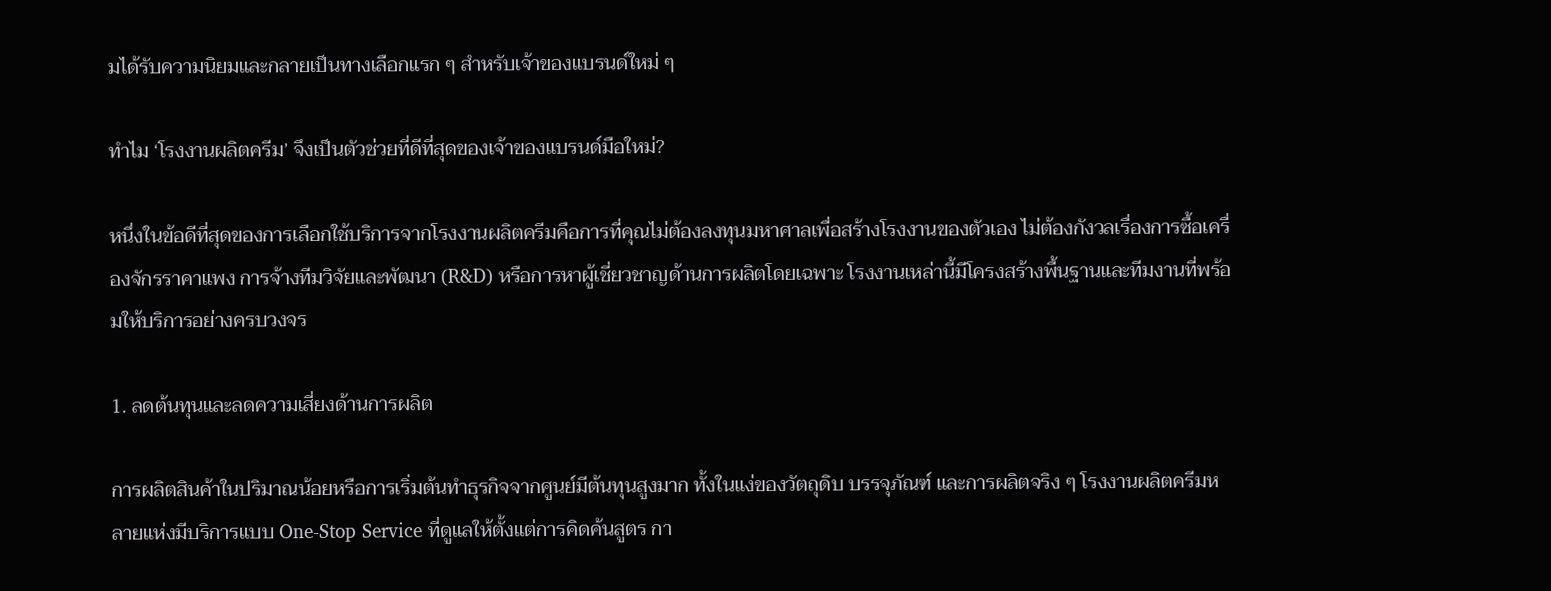มได้รับความนิยมและกลายเป็นทางเลือกแรก ๆ สำหรับเจ้าของแบรนด์ใหม่ ๆ

ทำไม ‘โรงงานผลิตครีม’ จึงเป็นตัวช่วยที่ดีที่สุดของเจ้าของแบรนด์มือใหม่?

หนึ่งในข้อดีที่สุดของการเลือกใช้บริการจากโรงงานผลิตครีมคือการที่คุณไม่ต้องลงทุนมหาศาลเพื่อสร้างโรงงานของตัวเอง ไม่ต้องกังวลเรื่องการซื้อเครื่องจักรราคาแพง การจ้างทีมวิจัยและพัฒนา (R&D) หรือการหาผู้เชี่ยวชาญด้านการผลิตโดยเฉพาะ โรงงานเหล่านี้มีโครงสร้างพื้นฐานและทีมงานที่พร้อมให้บริการอย่างครบวงจร

1. ลดต้นทุนและลดความเสี่ยงด้านการผลิต

การผลิตสินค้าในปริมาณน้อยหรือการเริ่มต้นทำธุรกิจจากศูนย์มีต้นทุนสูงมาก ทั้งในแง่ของวัตถุดิบ บรรจุภัณฑ์ และการผลิตจริง ๆ โรงงานผลิตครีมหลายแห่งมีบริการแบบ One-Stop Service ที่ดูแลให้ตั้งแต่การคิดค้นสูตร กา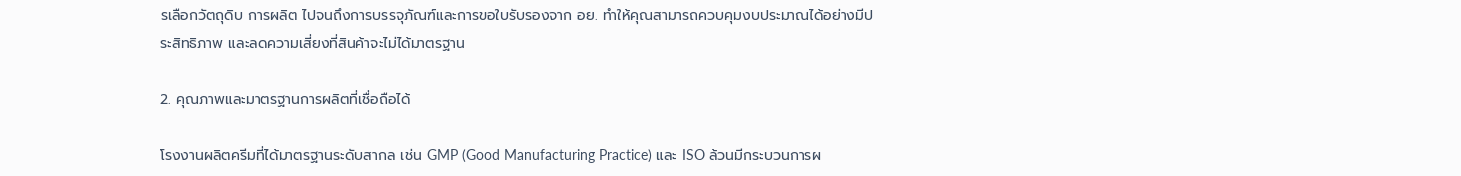รเลือกวัตถุดิบ การผลิต ไปจนถึงการบรรจุภัณฑ์และการขอใบรับรองจาก อย. ทำให้คุณสามารถควบคุมงบประมาณได้อย่างมีประสิทธิภาพ และลดความเสี่ยงที่สินค้าจะไม่ได้มาตรฐาน

2. คุณภาพและมาตรฐานการผลิตที่เชื่อถือได้

โรงงานผลิตครีมที่ได้มาตรฐานระดับสากล เช่น GMP (Good Manufacturing Practice) และ ISO ล้วนมีกระบวนการผ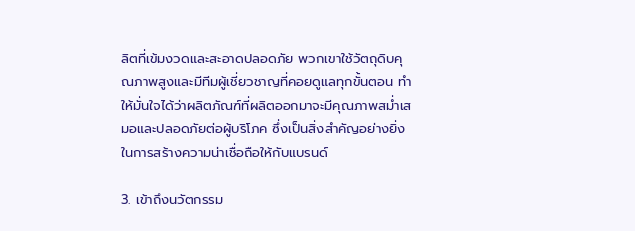ลิตที่เข้มงวดและสะอาดปลอดภัย พวกเขาใช้วัตถุดิบคุณภาพสูงและมีทีมผู้เชี่ยวชาญที่คอยดูแลทุกขั้นตอน ทำให้มั่นใจได้ว่าผลิตภัณฑ์ที่ผลิตออกมาจะมีคุณภาพสม่ำเสมอและปลอดภัยต่อผู้บริโภค ซึ่งเป็นสิ่งสำคัญอย่างยิ่งในการสร้างความน่าเชื่อถือให้กับแบรนด์

3. เข้าถึงนวัตกรรม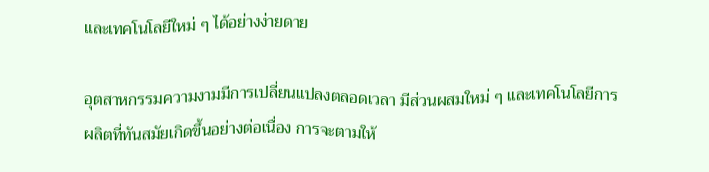และเทคโนโลยีใหม่ ๆ ได้อย่างง่ายดาย

อุตสาหกรรมความงามมีการเปลี่ยนแปลงตลอดเวลา มีส่วนผสมใหม่ ๆ และเทคโนโลยีการผลิตที่ทันสมัยเกิดขึ้นอย่างต่อเนื่อง การจะตามให้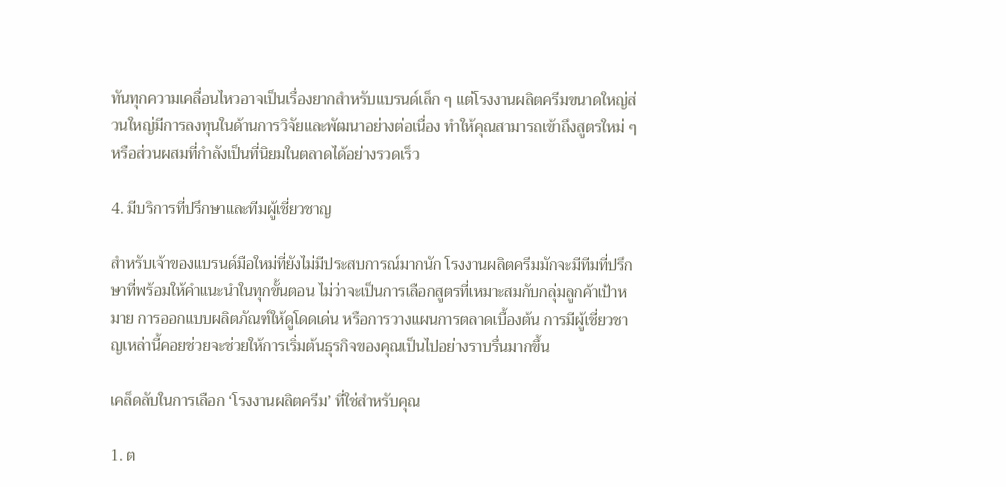ทันทุกความเคลื่อนไหวอาจเป็นเรื่องยากสำหรับแบรนด์เล็ก ๆ แต่โรงงานผลิตครีมขนาดใหญ่ส่วนใหญ่มีการลงทุนในด้านการวิจัยและพัฒนาอย่างต่อเนื่อง ทำให้คุณสามารถเข้าถึงสูตรใหม่ ๆ หรือส่วนผสมที่กำลังเป็นที่นิยมในตลาดได้อย่างรวดเร็ว

4. มีบริการที่ปรึกษาและทีมผู้เชี่ยวชาญ

สำหรับเจ้าของแบรนด์มือใหม่ที่ยังไม่มีประสบการณ์มากนัก โรงงานผลิตครีมมักจะมีทีมที่ปรึกษาที่พร้อมให้คำแนะนำในทุกขั้นตอน ไม่ว่าจะเป็นการเลือกสูตรที่เหมาะสมกับกลุ่มลูกค้าเป้าหมาย การออกแบบผลิตภัณฑ์ให้ดูโดดเด่น หรือการวางแผนการตลาดเบื้องต้น การมีผู้เชี่ยวชาญเหล่านี้คอยช่วยจะช่วยให้การเริ่มต้นธุรกิจของคุณเป็นไปอย่างราบรื่นมากขึ้น

เคล็ดลับในการเลือก ‘โรงงานผลิตครีม’ ที่ใช่สำหรับคุณ

1. ต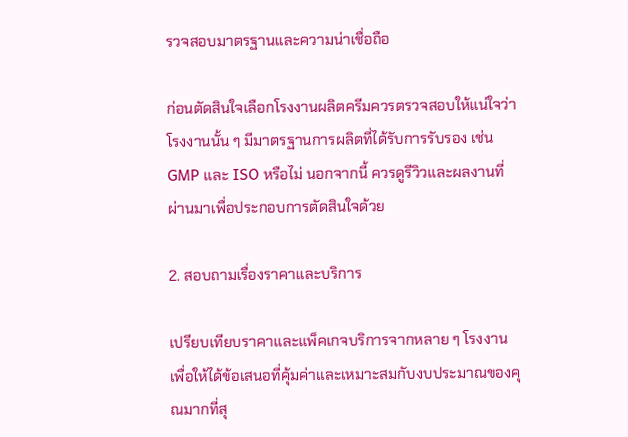รวจสอบมาตรฐานและความน่าเชื่อถือ

ก่อนตัดสินใจเลือกโรงงานผลิตครีมควรตรวจสอบให้แน่ใจว่าโรงงานนั้น ๆ มีมาตรฐานการผลิตที่ได้รับการรับรอง เช่น GMP และ ISO หรือไม่ นอกจากนี้ ควรดูรีวิวและผลงานที่ผ่านมาเพื่อประกอบการตัดสินใจด้วย

2. สอบถามเรื่องราคาและบริการ

เปรียบเทียบราคาและแพ็คเกจบริการจากหลาย ๆ โรงงาน เพื่อให้ได้ข้อเสนอที่คุ้มค่าและเหมาะสมกับงบประมาณของคุณมากที่สุ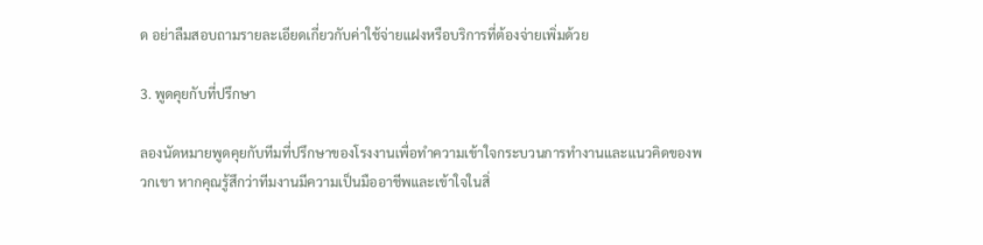ด อย่าลืมสอบถามรายละเอียดเกี่ยวกับค่าใช้จ่ายแฝงหรือบริการที่ต้องจ่ายเพิ่มด้วย

3. พูดคุยกับที่ปรึกษา

ลองนัดหมายพูดคุยกับทีมที่ปรึกษาของโรงงานเพื่อทำความเข้าใจกระบวนการทำงานและแนวคิดของพวกเขา หากคุณรู้สึกว่าทีมงานมีความเป็นมืออาชีพและเข้าใจในสิ่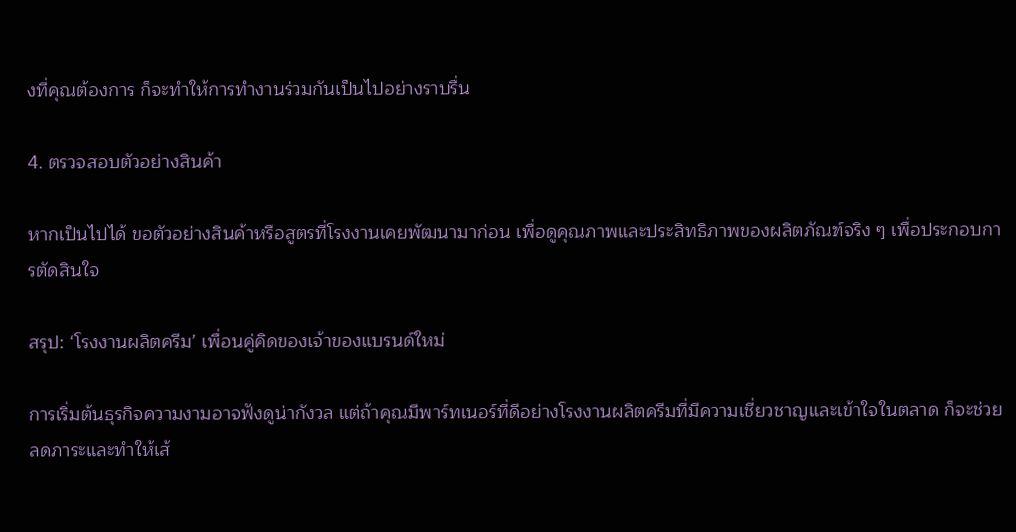งที่คุณต้องการ ก็จะทำให้การทำงานร่วมกันเป็นไปอย่างราบรื่น

4. ตรวจสอบตัวอย่างสินค้า

หากเป็นไปได้ ขอตัวอย่างสินค้าหรือสูตรที่โรงงานเคยพัฒนามาก่อน เพื่อดูคุณภาพและประสิทธิภาพของผลิตภัณฑ์จริง ๆ เพื่อประกอบการตัดสินใจ

สรุป: ‘โรงงานผลิตครีม’ เพื่อนคู่คิดของเจ้าของแบรนด์ใหม่

การเริ่มต้นธุรกิจความงามอาจฟังดูน่ากังวล แต่ถ้าคุณมีพาร์ทเนอร์ที่ดีอย่างโรงงานผลิตครีมที่มีความเชี่ยวชาญและเข้าใจในตลาด ก็จะช่วยลดภาระและทำให้เส้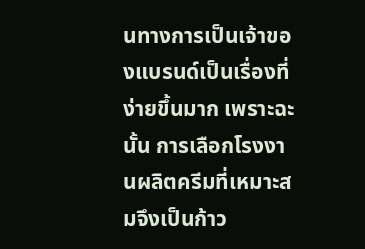นทางการเป็นเจ้าของแบรนด์เป็นเรื่องที่ง่ายขึ้นมาก เพราะฉะนั้น การเลือกโรงงานผลิตครีมที่เหมาะสมจึงเป็นก้าว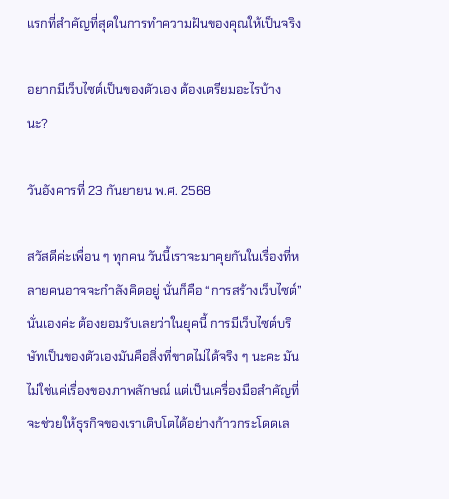แรกที่สำคัญที่สุดในการทำความฝันของคุณให้เป็นจริง

อยากมีเว็บไซต์เป็นของตัวเอง ต้องเตรียมอะไรบ้างนะ?

วันอังคารที่ 23 กันยายน พ.ศ. 2568

สวัสดีค่ะเพื่อน ๆ ทุกคน วันนี้เราจะมาคุยกันในเรื่องที่หลายคนอาจจะกำลังคิดอยู่ นั่นก็คือ “การสร้างเว็บไซต์” นั่นเองค่ะ ต้องยอมรับเลยว่าในยุคนี้ การมีเว็บไซต์บริษัทเป็นของตัวเองมันคือสิ่งที่ขาดไม่ได้จริง ๆ นะคะ มันไม่ใช่แค่เรื่องของภาพลักษณ์ แต่เป็นเครื่องมือสำคัญที่จะช่วยให้ธุรกิจของเราเติบโตได้อย่างก้าวกระโดดเล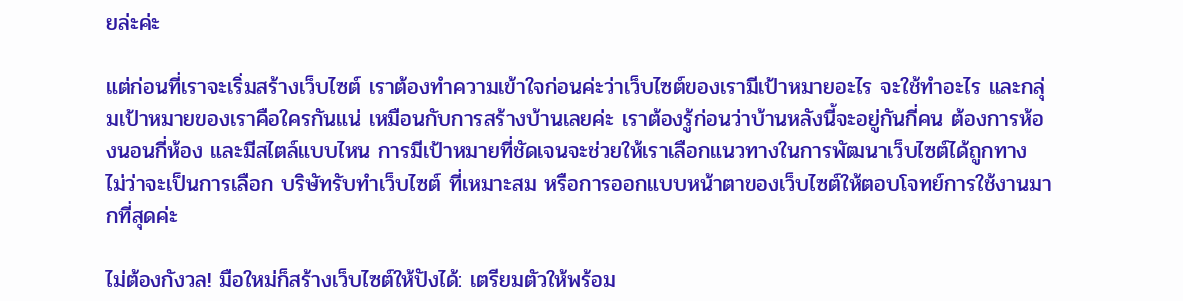ยล่ะค่ะ

แต่ก่อนที่เราจะเริ่มสร้างเว็บไซต์ เราต้องทำความเข้าใจก่อนค่ะว่าเว็บไซต์ของเรามีเป้าหมายอะไร จะใช้ทำอะไร และกลุ่มเป้าหมายของเราคือใครกันแน่ เหมือนกับการสร้างบ้านเลยค่ะ เราต้องรู้ก่อนว่าบ้านหลังนี้จะอยู่กันกี่คน ต้องการห้องนอนกี่ห้อง และมีสไตล์แบบไหน การมีเป้าหมายที่ชัดเจนจะช่วยให้เราเลือกแนวทางในการพัฒนาเว็บไซต์ได้ถูกทาง ไม่ว่าจะเป็นการเลือก บริษัทรับทำเว็บไซต์ ที่เหมาะสม หรือการออกแบบหน้าตาของเว็บไซต์ให้ตอบโจทย์การใช้งานมากที่สุดค่ะ

ไม่ต้องกังวล! มือใหม่ก็สร้างเว็บไซต์ให้ปังได้: เตรียมตัวให้พร้อม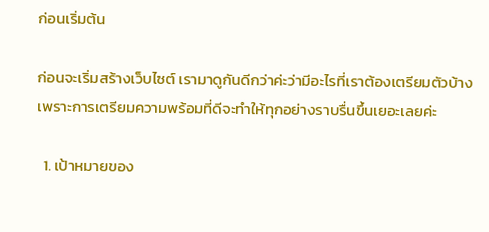ก่อนเริ่มต้น

ก่อนจะเริ่มสร้างเว็บไซต์ เรามาดูกันดีกว่าค่ะว่ามีอะไรที่เราต้องเตรียมตัวบ้าง เพราะการเตรียมความพร้อมที่ดีจะทำให้ทุกอย่างราบรื่นขึ้นเยอะเลยค่ะ

  1. เป้าหมายของ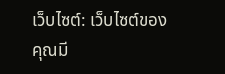เว็บไซต์: เว็บไซต์ของคุณมี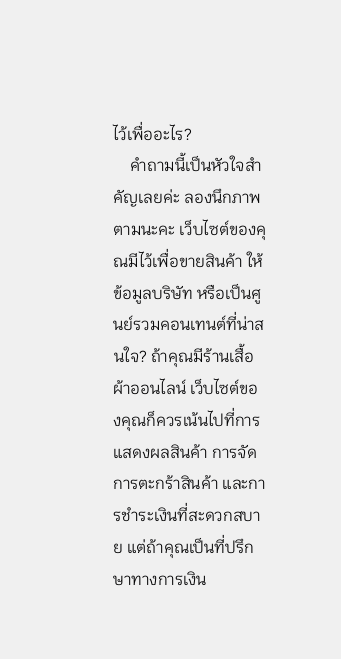ไว้เพื่ออะไร?
    คำถามนี้เป็นหัวใจสำคัญเลยค่ะ ลองนึกภาพตามนะคะ เว็บไซต์ของคุณมีไว้เพื่อขายสินค้า ให้ข้อมูลบริษัท หรือเป็นศูนย์รวมคอนเทนต์ที่น่าสนใจ? ถ้าคุณมีร้านเสื้อผ้าออนไลน์ เว็บไซต์ของคุณก็ควรเน้นไปที่การแสดงผลสินค้า การจัดการตะกร้าสินค้า และการชำระเงินที่สะดวกสบาย แต่ถ้าคุณเป็นที่ปรึกษาทางการเงิน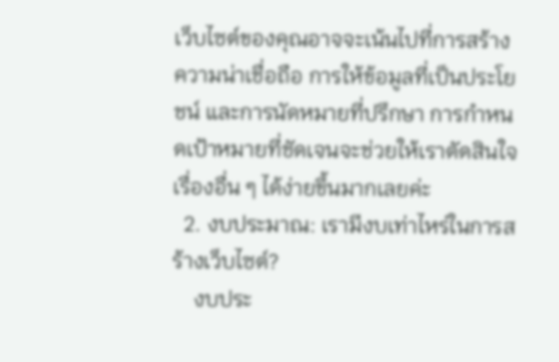เว็บไซต์ของคุณอาจจะเน้นไปที่การสร้างความน่าเชื่อถือ การให้ข้อมูลที่เป็นประโยชน์ และการนัดหมายที่ปรึกษา การกำหนดเป้าหมายที่ชัดเจนจะช่วยให้เราตัดสินใจเรื่องอื่น ๆ ได้ง่ายขึ้นมากเลยค่ะ
  2. งบประมาณ: เรามีงบเท่าไหร่ในการสร้างเว็บไซต์?
    งบประ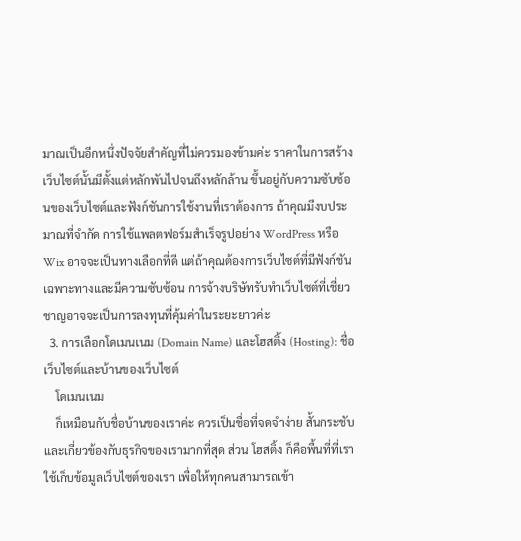มาณเป็นอีกหนึ่งปัจจัยสำคัญที่ไม่ควรมองข้ามค่ะ ราคาในการสร้างเว็บไซต์นั้นมีตั้งแต่หลักพันไปจนถึงหลักล้าน ขึ้นอยู่กับความซับซ้อนของเว็บไซต์และฟังก์ชันการใช้งานที่เราต้องการ ถ้าคุณมีงบประมาณที่จำกัด การใช้แพลตฟอร์มสำเร็จรูปอย่าง WordPress หรือ Wix อาจจะเป็นทางเลือกที่ดี แต่ถ้าคุณต้องการเว็บไซต์ที่มีฟังก์ชันเฉพาะทางและมีความซับซ้อน การจ้างบริษัทรับทำเว็บไซต์ที่เชี่ยวชาญอาจจะเป็นการลงทุนที่คุ้มค่าในระยะยาวค่ะ
  3. การเลือกโดเมนเนม (Domain Name) และโฮสติ้ง (Hosting): ชื่อเว็บไซต์และบ้านของเว็บไซต์
    โดเมนเนม
    ก็เหมือนกับชื่อบ้านของเราค่ะ ควรเป็นชื่อที่จดจำง่าย สั้นกระชับ และเกี่ยวข้องกับธุรกิจของเรามากที่สุด ส่วน โฮสติ้ง ก็คือพื้นที่ที่เราใช้เก็บข้อมูลเว็บไซต์ของเรา เพื่อให้ทุกคนสามารถเข้า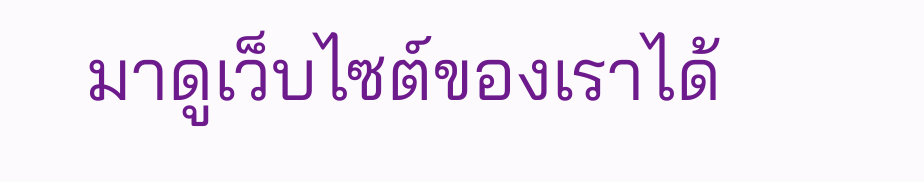มาดูเว็บไซต์ของเราได้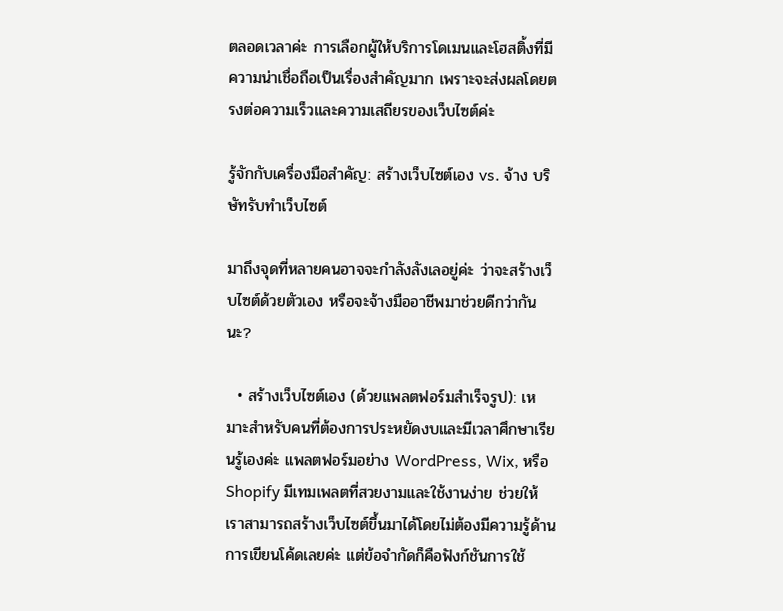ตลอดเวลาค่ะ การเลือกผู้ให้บริการโดเมนและโฮสติ้งที่มีความน่าเชื่อถือเป็นเรื่องสำคัญมาก เพราะจะส่งผลโดยตรงต่อความเร็วและความเสถียรของเว็บไซต์ค่ะ

รู้จักกับเครื่องมือสำคัญ: สร้างเว็บไซต์เอง vs. จ้าง บริษัทรับทำเว็บไซต์

มาถึงจุดที่หลายคนอาจจะกำลังลังเลอยู่ค่ะ ว่าจะสร้างเว็บไซต์ด้วยตัวเอง หรือจะจ้างมืออาชีพมาช่วยดีกว่ากันนะ?

  • สร้างเว็บไซต์เอง (ด้วยแพลตฟอร์มสำเร็จรูป): เหมาะสำหรับคนที่ต้องการประหยัดงบและมีเวลาศึกษาเรียนรู้เองค่ะ แพลตฟอร์มอย่าง WordPress, Wix, หรือ Shopify มีเทมเพลตที่สวยงามและใช้งานง่าย ช่วยให้เราสามารถสร้างเว็บไซต์ขึ้นมาได้โดยไม่ต้องมีความรู้ด้านการเขียนโค้ดเลยค่ะ แต่ข้อจำกัดก็คือฟังก์ชันการใช้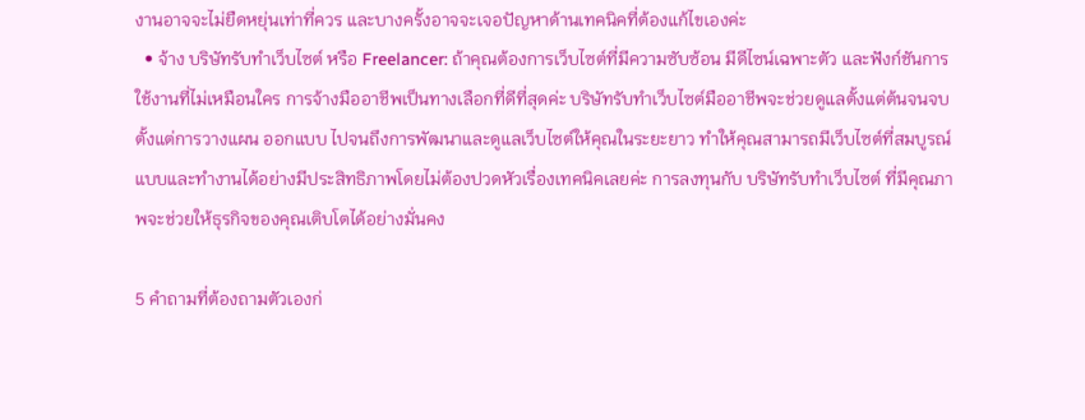งานอาจจะไม่ยืดหยุ่นเท่าที่ควร และบางครั้งอาจจะเจอปัญหาด้านเทคนิคที่ต้องแก้ไขเองค่ะ
  • จ้าง บริษัทรับทำเว็บไซต์ หรือ Freelancer: ถ้าคุณต้องการเว็บไซต์ที่มีความซับซ้อน มีดีไซน์เฉพาะตัว และฟังก์ชันการใช้งานที่ไม่เหมือนใคร การจ้างมืออาชีพเป็นทางเลือกที่ดีที่สุดค่ะ บริษัทรับทำเว็บไซต์มืออาชีพจะช่วยดูแลตั้งแต่ต้นจนจบ ตั้งแต่การวางแผน ออกแบบ ไปจนถึงการพัฒนาและดูแลเว็บไซต์ให้คุณในระยะยาว ทำให้คุณสามารถมีเว็บไซต์ที่สมบูรณ์แบบและทำงานได้อย่างมีประสิทธิภาพโดยไม่ต้องปวดหัวเรื่องเทคนิคเลยค่ะ การลงทุนกับ บริษัทรับทำเว็บไซต์ ที่มีคุณภาพจะช่วยให้ธุรกิจของคุณเติบโตได้อย่างมั่นคง

5 คำถามที่ต้องถามตัวเองก่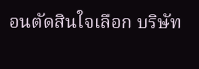อนตัดสินใจเลือก บริษัท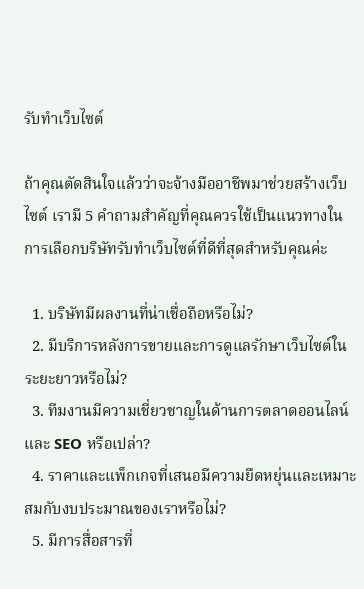รับทำเว็บไซต์

ถ้าคุณตัดสินใจแล้วว่าจะจ้างมืออาชีพมาช่วยสร้างเว็บไซต์ เรามี 5 คำถามสำคัญที่คุณควรใช้เป็นแนวทางในการเลือกบริษัทรับทำเว็บไซต์ที่ดีที่สุดสำหรับคุณค่ะ

  1. บริษัทมีผลงานที่น่าเชื่อถือหรือไม่?
  2. มีบริการหลังการขายและการดูแลรักษาเว็บไซต์ในระยะยาวหรือไม่?
  3. ทีมงานมีความเชี่ยวชาญในด้านการตลาดออนไลน์และ SEO หรือเปล่า?
  4. ราคาและแพ็กเกจที่เสนอมีความยืดหยุ่นและเหมาะสมกับงบประมาณของเราหรือไม่?
  5. มีการสื่อสารที่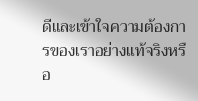ดีและเข้าใจความต้องการของเราอย่างแท้จริงหรือ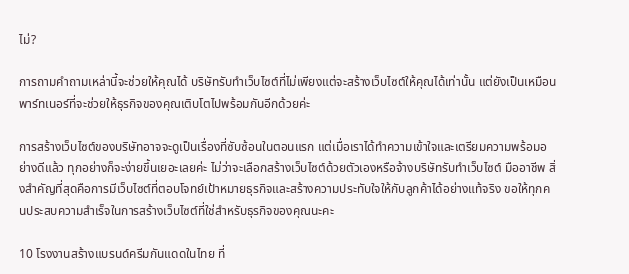ไม่?

การถามคำถามเหล่านี้จะช่วยให้คุณได้ บริษัทรับทำเว็บไซต์ที่ไม่เพียงแต่จะสร้างเว็บไซต์ให้คุณได้เท่านั้น แต่ยังเป็นเหมือนพาร์ทเนอร์ที่จะช่วยให้ธุรกิจของคุณเติบโตไปพร้อมกันอีกด้วยค่ะ

การสร้างเว็บไซต์ของบริษัทอาจจะดูเป็นเรื่องที่ซับซ้อนในตอนแรก แต่เมื่อเราได้ทำความเข้าใจและเตรียมความพร้อมอย่างดีแล้ว ทุกอย่างก็จะง่ายขึ้นเยอะเลยค่ะ ไม่ว่าจะเลือกสร้างเว็บไซต์ด้วยตัวเองหรือจ้างบริษัทรับทำเว็บไซต์ มืออาชีพ สิ่งสำคัญที่สุดคือการมีเว็บไซต์ที่ตอบโจทย์เป้าหมายธุรกิจและสร้างความประทับใจให้กับลูกค้าได้อย่างแท้จริง ขอให้ทุกคนประสบความสำเร็จในการสร้างเว็บไซต์ที่ใช่สำหรับธุรกิจของคุณนะคะ

10 โรงงานสร้างแบรนด์ครีมกันแดดในไทย ที่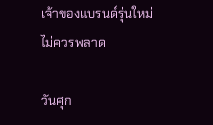เจ้าของแบรนด์รุ่นใหม่ไม่ควรพลาด

วันศุก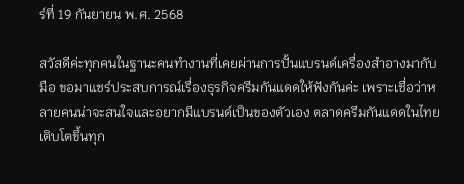ร์ที่ 19 กันยายน พ.ศ. 2568

สวัสดีค่ะทุกคนในฐานะคนทำงานที่เคยผ่านการปั้นแบรนด์เครื่องสำอางมากับมือ ขอมาแชร์ประสบการณ์เรื่องธุรกิจครีมกันแดดให้ฟังกันค่ะ เพราะเชื่อว่าหลายคนน่าจะสนใจและอยากมีแบรนด์เป็นของตัวเอง ตลาดครีมกันแดดในไทยเติบโตขึ้นทุก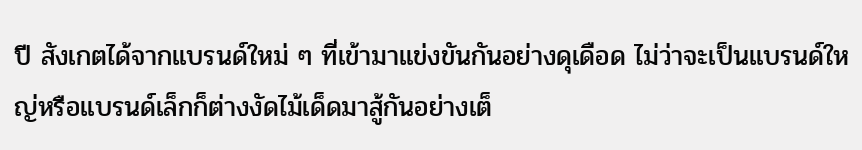ปี สังเกตได้จากแบรนด์ใหม่ ๆ ที่เข้ามาแข่งขันกันอย่างดุเดือด ไม่ว่าจะเป็นแบรนด์ใหญ่หรือแบรนด์เล็กก็ต่างงัดไม้เด็ดมาสู้กันอย่างเต็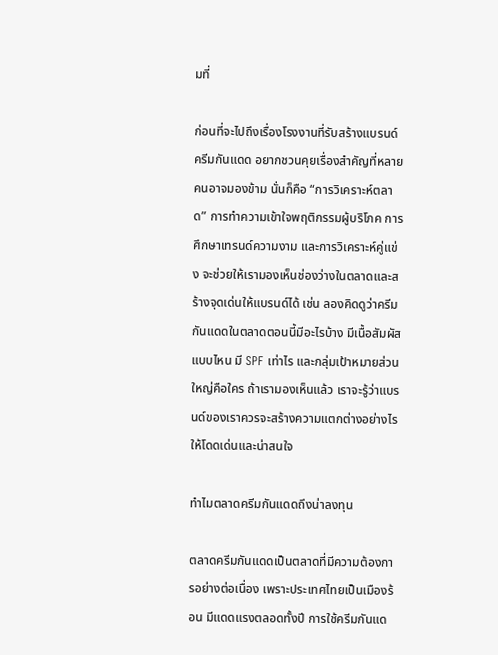มที่

ก่อนที่จะไปถึงเรื่องโรงงานที่รับสร้างแบรนด์ครีมกันแดด อยากชวนคุยเรื่องสำคัญที่หลายคนอาจมองข้าม นั่นก็คือ “การวิเคราะห์ตลาด” การทำความเข้าใจพฤติกรรมผู้บริโภค การศึกษาเทรนด์ความงาม และการวิเคราะห์คู่แข่ง จะช่วยให้เรามองเห็นช่องว่างในตลาดและสร้างจุดเด่นให้แบรนด์ได้ เช่น ลองคิดดูว่าครีมกันแดดในตลาดตอนนี้มีอะไรบ้าง มีเนื้อสัมผัสแบบไหน มี SPF เท่าไร และกลุ่มเป้าหมายส่วนใหญ่คือใคร ถ้าเรามองเห็นแล้ว เราจะรู้ว่าแบรนด์ของเราควรจะสร้างความแตกต่างอย่างไรให้โดดเด่นและน่าสนใจ

ทำไมตลาดครีมกันแดดถึงน่าลงทุน

ตลาดครีมกันแดดเป็นตลาดที่มีความต้องการอย่างต่อเนื่อง เพราะประเทศไทยเป็นเมืองร้อน มีแดดแรงตลอดทั้งปี การใช้ครีมกันแด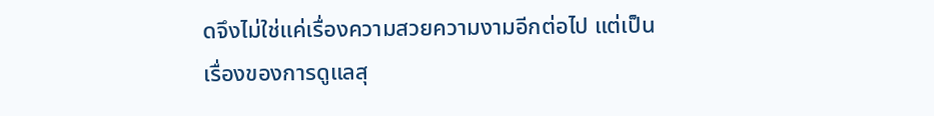ดจึงไม่ใช่แค่เรื่องความสวยความงามอีกต่อไป แต่เป็นเรื่องของการดูแลสุ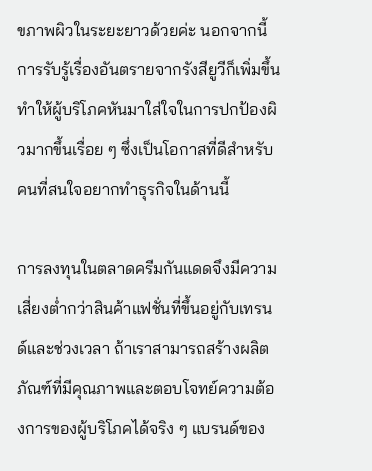ขภาพผิวในระยะยาวด้วยค่ะ นอกจากนี้ การรับรู้เรื่องอันตรายจากรังสียูวีก็เพิ่มขึ้น ทำให้ผู้บริโภคหันมาใส่ใจในการปกป้องผิวมากขึ้นเรื่อย ๆ ซึ่งเป็นโอกาสที่ดีสำหรับคนที่สนใจอยากทำธุรกิจในด้านนี้

การลงทุนในตลาดครีมกันแดดจึงมีความเสี่ยงต่ำกว่าสินค้าแฟชั่นที่ขึ้นอยู่กับเทรนด์และช่วงเวลา ถ้าเราสามารถสร้างผลิตภัณฑ์ที่มีคุณภาพและตอบโจทย์ความต้องการของผู้บริโภคได้จริง ๆ แบรนด์ของ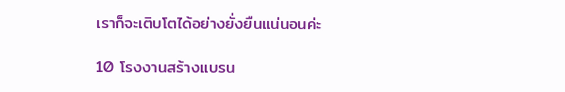เราก็จะเติบโตได้อย่างยั่งยืนแน่นอนค่ะ

10 โรงงานสร้างแบรน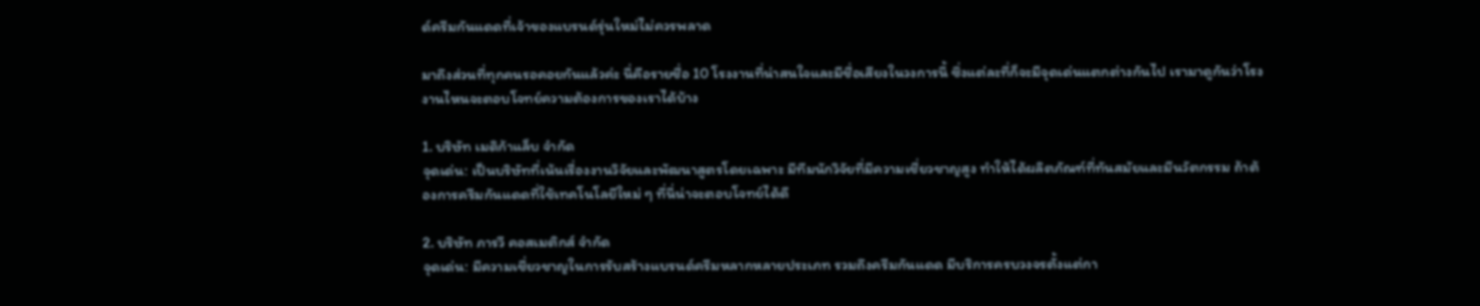ด์ครีมกันแดดที่เจ้าของแบรนด์รุ่นใหม่ไม่ควรพลาด

มาถึงส่วนที่ทุกคนรอคอยกันแล้วค่ะ นี่คือรายชื่อ 10 โรงงานที่น่าสนใจและมีชื่อเสียงในวงการนี้ ซึ่งแต่ละที่ก็จะมีจุดเด่นแตกต่างกันไป เรามาดูกันว่าโรงงานไหนจะตอบโจทย์ความต้องการของเราได้บ้าง

1. บริษัท เมดิก้าแล็บ จำกัด
จุดเด่น: เป็นบริษัทที่เน้นเรื่องงานวิจัยและพัฒนาสูตรโดยเฉพาะ มีทีมนักวิจัยที่มีความเชี่ยวชาญสูง ทำให้ได้ผลิตภัณฑ์ที่ทันสมัยและมีนวัตกรรม ถ้าต้องการครีมกันแดดที่ใช้เทคโนโลยีใหม่ ๆ ที่นี่น่าจะตอบโจทย์ได้ดี

2. บริษัท ภารวี คอสเมติกส์ จำกัด
จุดเด่น: มีความเชี่ยวชาญในการรับสร้างแบรนด์ครีมหลากหลายประเภท รวมถึงครีมกันแดด มีบริการครบวงจรตั้งแต่กา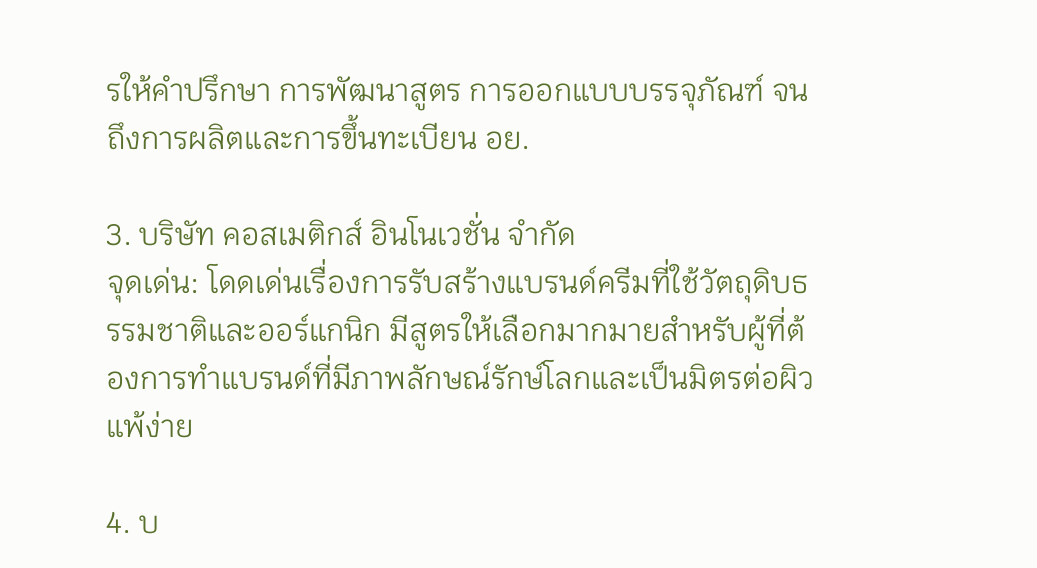รให้คำปรึกษา การพัฒนาสูตร การออกแบบบรรจุภัณฑ์ จนถึงการผลิตและการขึ้นทะเบียน อย.

3. บริษัท คอสเมติกส์ อินโนเวชั่น จำกัด
จุดเด่น: โดดเด่นเรื่องการรับสร้างแบรนด์ครีมที่ใช้วัตถุดิบธรรมชาติและออร์แกนิก มีสูตรให้เลือกมากมายสำหรับผู้ที่ต้องการทำแบรนด์ที่มีภาพลักษณ์รักษ์โลกและเป็นมิตรต่อผิวแพ้ง่าย

4. บ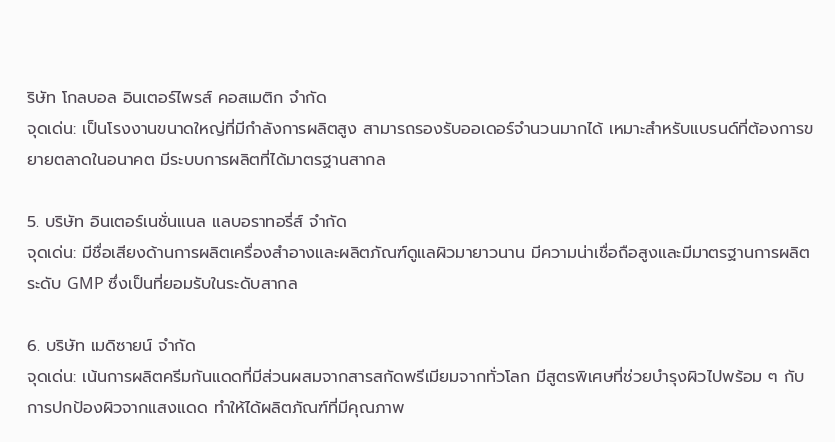ริษัท โกลบอล อินเตอร์ไพรส์ คอสเมติก จำกัด
จุดเด่น: เป็นโรงงานขนาดใหญ่ที่มีกำลังการผลิตสูง สามารถรองรับออเดอร์จำนวนมากได้ เหมาะสำหรับแบรนด์ที่ต้องการขยายตลาดในอนาคต มีระบบการผลิตที่ได้มาตรฐานสากล

5. บริษัท อินเตอร์เนชั่นแนล แลบอราทอรี่ส์ จำกัด
จุดเด่น: มีชื่อเสียงด้านการผลิตเครื่องสำอางและผลิตภัณฑ์ดูแลผิวมายาวนาน มีความน่าเชื่อถือสูงและมีมาตรฐานการผลิตระดับ GMP ซึ่งเป็นที่ยอมรับในระดับสากล

6. บริษัท เมดิซายน์ จำกัด
จุดเด่น: เน้นการผลิตครีมกันแดดที่มีส่วนผสมจากสารสกัดพรีเมียมจากทั่วโลก มีสูตรพิเศษที่ช่วยบำรุงผิวไปพร้อม ๆ กับการปกป้องผิวจากแสงแดด ทำให้ได้ผลิตภัณฑ์ที่มีคุณภาพ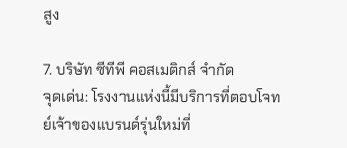สูง

7. บริษัท ซีทีพี คอสเมติกส์ จำกัด
จุดเด่น: โรงงานแห่งนี้มีบริการที่ตอบโจทย์เจ้าของแบรนด์รุ่นใหม่ที่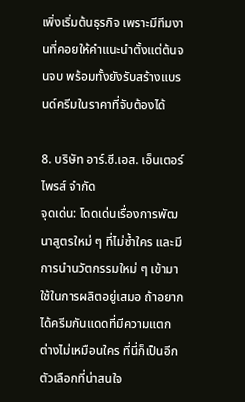เพิ่งเริ่มต้นธุรกิจ เพราะมีทีมงานที่คอยให้คำแนะนำตั้งแต่ต้นจนจบ พร้อมทั้งยังรับสร้างแบรนด์ครีมในราคาที่จับต้องได้

8. บริษัท อาร์.ซี.เอส. เอ็นเตอร์ไพรส์ จำกัด
จุดเด่น: โดดเด่นเรื่องการพัฒนาสูตรใหม่ ๆ ที่ไม่ซ้ำใคร และมีการนำนวัตกรรมใหม่ ๆ เข้ามาใช้ในการผลิตอยู่เสมอ ถ้าอยากได้ครีมกันแดดที่มีความแตกต่างไม่เหมือนใคร ที่นี่ก็เป็นอีกตัวเลือกที่น่าสนใจ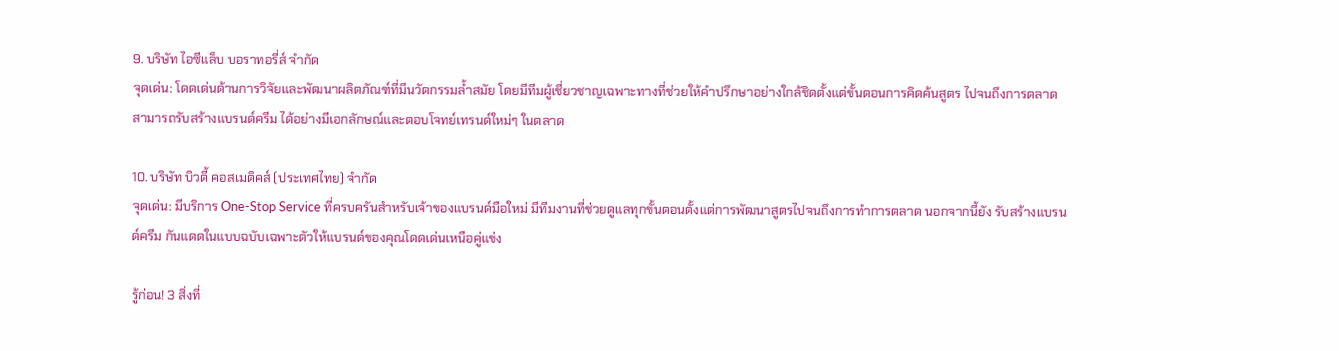9. บริษัท ไอซีแล็บ บอราทอรี่ส์ จำกัด
จุดเด่น: โดดเด่นด้านการวิจัยและพัฒนาผลิตภัณฑ์ที่มีนวัตกรรมล้ำสมัย โดยมีทีมผู้เชี่ยวชาญเฉพาะทางที่ช่วยให้คำปรึกษาอย่างใกล้ชิดตั้งแต่ขั้นตอนการคิดค้นสูตร ไปจนถึงการตลาด สามารถรับสร้างแบรนด์ครีม ได้อย่างมีเอกลักษณ์และตอบโจทย์เทรนด์ใหม่ๆ ในตลาด

10. บริษัท บิวตี้ คอสเมติคส์ (ประเทศไทย) จำกัด
จุดเด่น: มีบริการ One-Stop Service ที่ครบครันสำหรับเจ้าของแบรนด์มือใหม่ มีทีมงานที่ช่วยดูแลทุกขั้นตอนตั้งแต่การพัฒนาสูตรไปจนถึงการทำการตลาด นอกจากนี้ยัง รับสร้างแบรนด์ครีม กันแดดในแบบฉบับเฉพาะตัวให้แบรนด์ของคุณโดดเด่นเหนือคู่แข่ง

รู้ก่อน! 3 สิ่งที่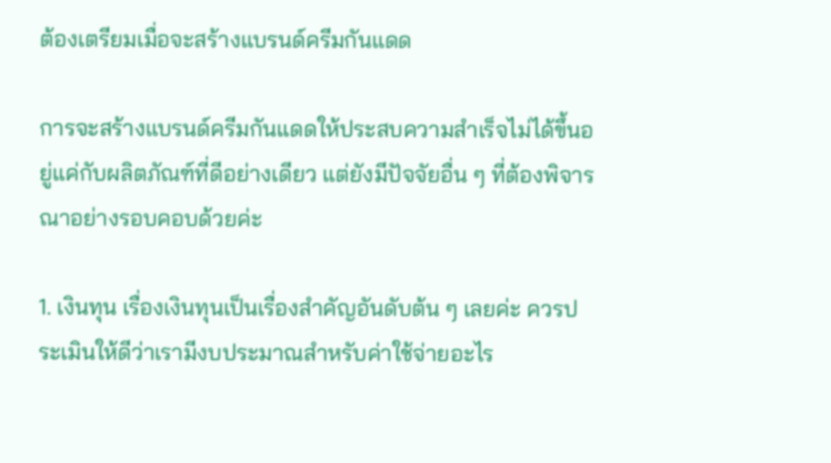ต้องเตรียมเมื่อจะสร้างแบรนด์ครีมกันแดด

การจะสร้างแบรนด์ครีมกันแดดให้ประสบความสำเร็จไม่ได้ขึ้นอยู่แค่กับผลิตภัณฑ์ที่ดีอย่างเดียว แต่ยังมีปัจจัยอื่น ๆ ที่ต้องพิจารณาอย่างรอบคอบด้วยค่ะ

1. เงินทุน เรื่องเงินทุนเป็นเรื่องสำคัญอันดับต้น ๆ เลยค่ะ ควรประเมินให้ดีว่าเรามีงบประมาณสำหรับค่าใช้จ่ายอะไร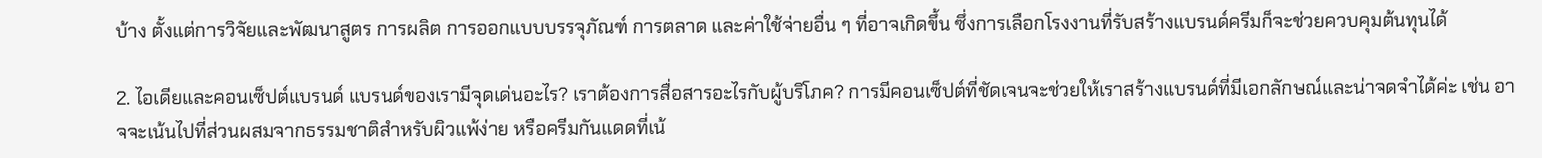บ้าง ตั้งแต่การวิจัยและพัฒนาสูตร การผลิต การออกแบบบรรจุภัณฑ์ การตลาด และค่าใช้จ่ายอื่น ๆ ที่อาจเกิดขึ้น ซึ่งการเลือกโรงงานที่รับสร้างแบรนด์ครีมก็จะช่วยควบคุมต้นทุนได้

2. ไอเดียและคอนเซ็ปต์แบรนด์ แบรนด์ของเรามีจุดเด่นอะไร? เราต้องการสื่อสารอะไรกับผู้บริโภค? การมีคอนเซ็ปต์ที่ชัดเจนจะช่วยให้เราสร้างแบรนด์ที่มีเอกลักษณ์และน่าจดจำได้ค่ะ เช่น อาจจะเน้นไปที่ส่วนผสมจากธรรมชาติสำหรับผิวแพ้ง่าย หรือครีมกันแดดที่เน้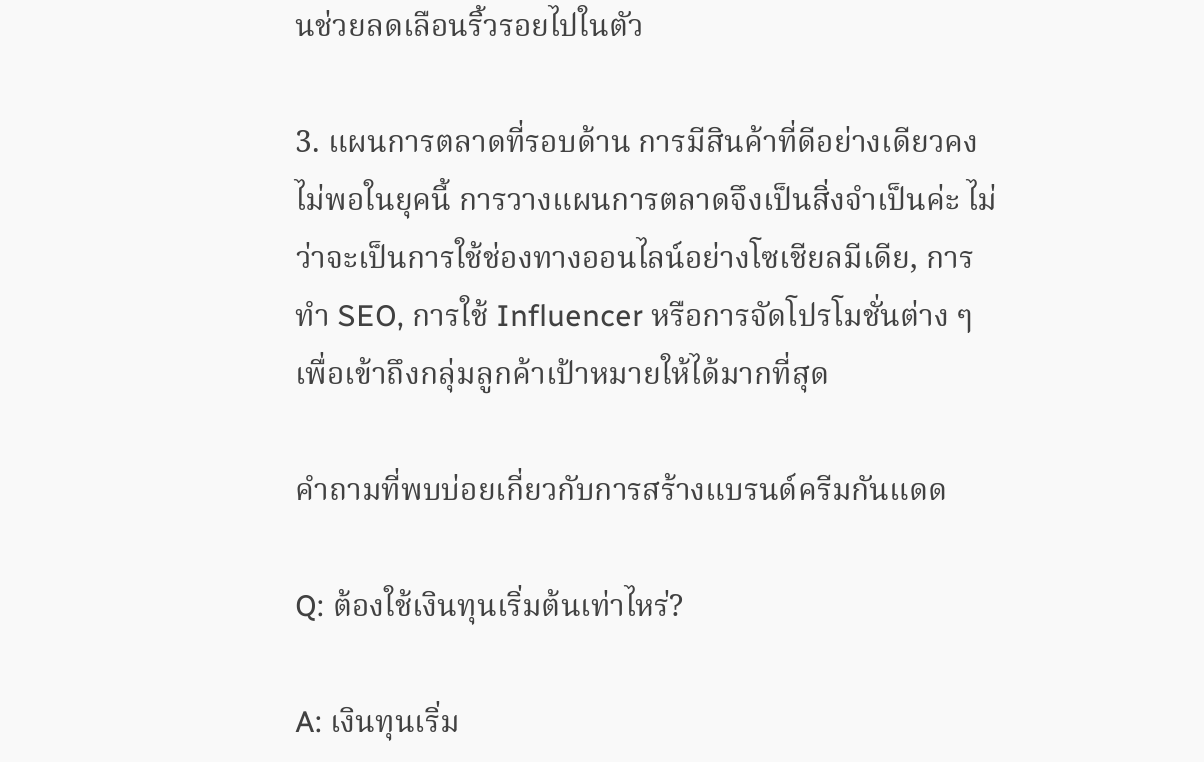นช่วยลดเลือนริ้วรอยไปในตัว

3. แผนการตลาดที่รอบด้าน การมีสินค้าที่ดีอย่างเดียวคงไม่พอในยุคนี้ การวางแผนการตลาดจึงเป็นสิ่งจำเป็นค่ะ ไม่ว่าจะเป็นการใช้ช่องทางออนไลน์อย่างโซเชียลมีเดีย, การทำ SEO, การใช้ Influencer หรือการจัดโปรโมชั่นต่าง ๆ เพื่อเข้าถึงกลุ่มลูกค้าเป้าหมายให้ได้มากที่สุด

คำถามที่พบบ่อยเกี่ยวกับการสร้างแบรนด์ครีมกันแดด

Q: ต้องใช้เงินทุนเริ่มต้นเท่าไหร่?

A: เงินทุนเริ่ม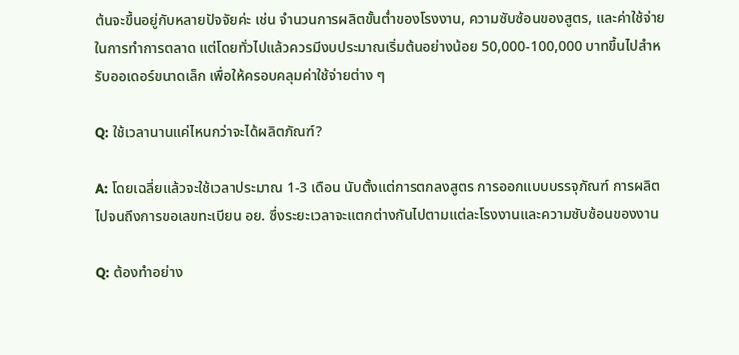ต้นจะขึ้นอยู่กับหลายปัจจัยค่ะ เช่น จำนวนการผลิตขั้นต่ำของโรงงาน, ความซับซ้อนของสูตร, และค่าใช้จ่ายในการทำการตลาด แต่โดยทั่วไปแล้วควรมีงบประมาณเริ่มต้นอย่างน้อย 50,000-100,000 บาทขึ้นไปสำหรับออเดอร์ขนาดเล็ก เพื่อให้ครอบคลุมค่าใช้จ่ายต่าง ๆ

Q: ใช้เวลานานแค่ไหนกว่าจะได้ผลิตภัณฑ์?

A: โดยเฉลี่ยแล้วจะใช้เวลาประมาณ 1-3 เดือน นับตั้งแต่การตกลงสูตร การออกแบบบรรจุภัณฑ์ การผลิต ไปจนถึงการขอเลขทะเบียน อย. ซึ่งระยะเวลาจะแตกต่างกันไปตามแต่ละโรงงานและความซับซ้อนของงาน

Q: ต้องทำอย่าง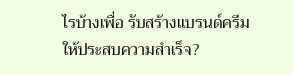ไรบ้างเพื่อ รับสร้างแบรนด์ครีม ให้ประสบความสำเร็จ?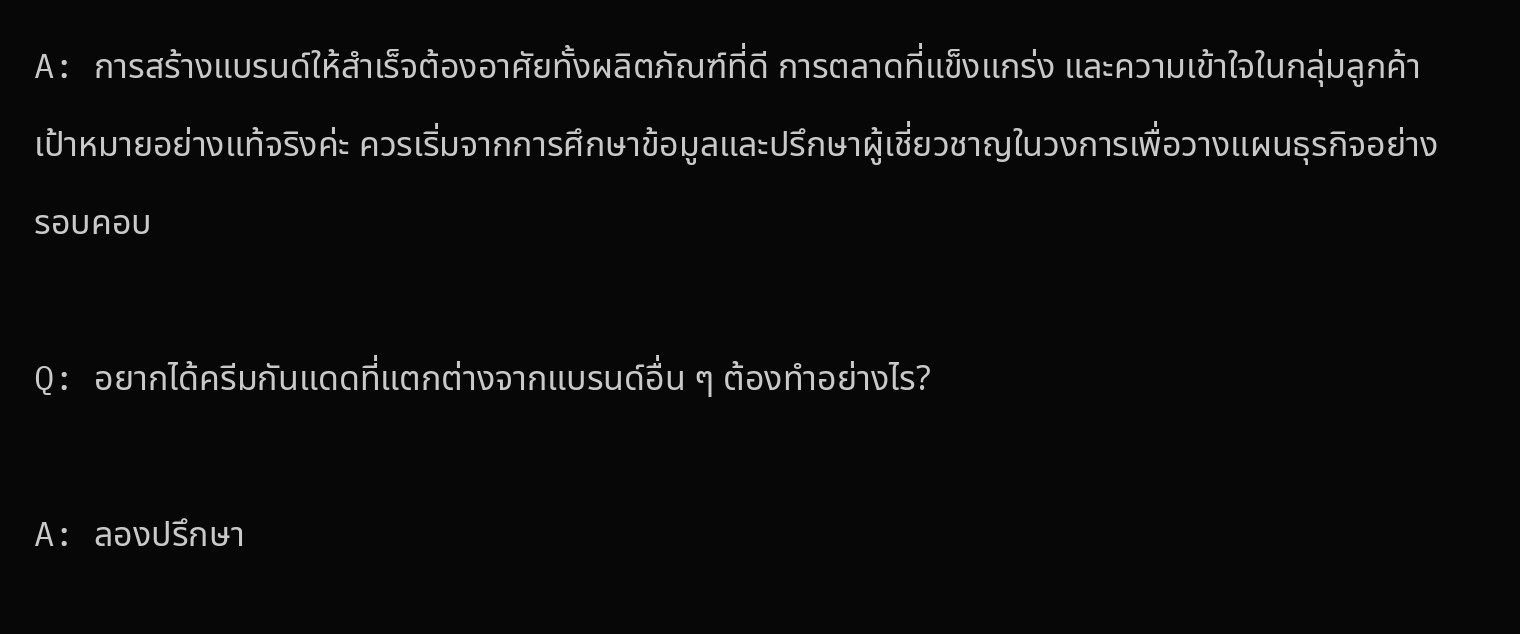A: การสร้างแบรนด์ให้สำเร็จต้องอาศัยทั้งผลิตภัณฑ์ที่ดี การตลาดที่แข็งแกร่ง และความเข้าใจในกลุ่มลูกค้าเป้าหมายอย่างแท้จริงค่ะ ควรเริ่มจากการศึกษาข้อมูลและปรึกษาผู้เชี่ยวชาญในวงการเพื่อวางแผนธุรกิจอย่างรอบคอบ

Q: อยากได้ครีมกันแดดที่แตกต่างจากแบรนด์อื่น ๆ ต้องทำอย่างไร?

A: ลองปรึกษา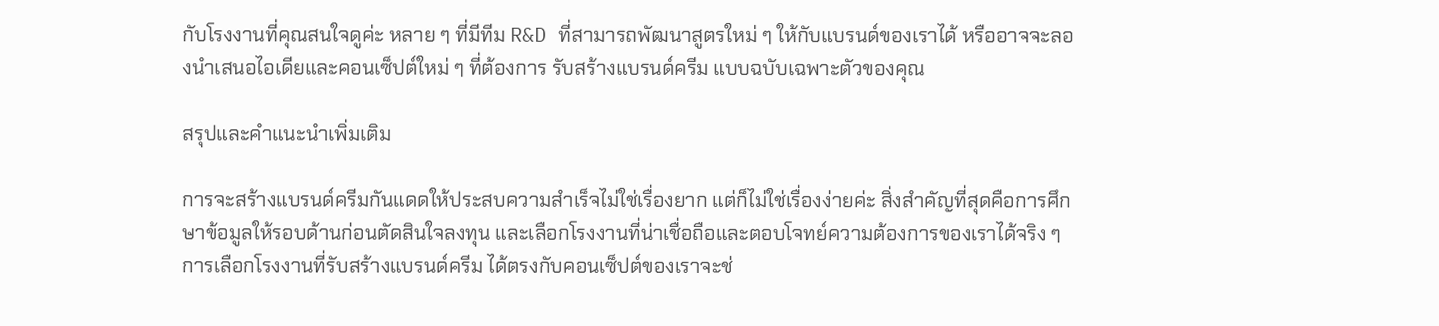กับโรงงานที่คุณสนใจดูค่ะ หลาย ๆ ที่มีทีม R&D ที่สามารถพัฒนาสูตรใหม่ ๆ ให้กับแบรนด์ของเราได้ หรืออาจจะลองนำเสนอไอเดียและคอนเซ็ปต์ใหม่ ๆ ที่ต้องการ รับสร้างแบรนด์ครีม แบบฉบับเฉพาะตัวของคุณ

สรุปและคำแนะนำเพิ่มเติม

การจะสร้างแบรนด์ครีมกันแดดให้ประสบความสำเร็จไม่ใช่เรื่องยาก แต่ก็ไม่ใช่เรื่องง่ายค่ะ สิ่งสำคัญที่สุดคือการศึกษาข้อมูลให้รอบด้านก่อนตัดสินใจลงทุน และเลือกโรงงานที่น่าเชื่อถือและตอบโจทย์ความต้องการของเราได้จริง ๆ การเลือกโรงงานที่รับสร้างแบรนด์ครีม ได้ตรงกับคอนเซ็ปต์ของเราจะช่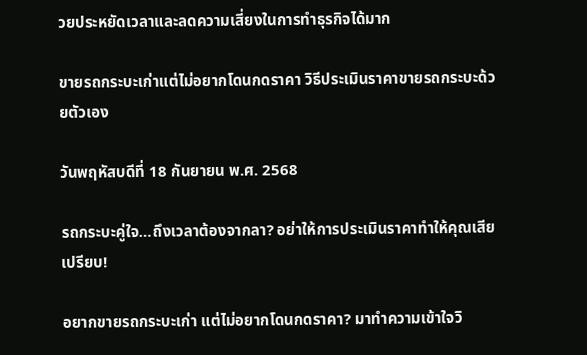วยประหยัดเวลาและลดความเสี่ยงในการทำธุรกิจได้มาก

ขายรถกระบะเก่าแต่ไม่อยากโดนกดราคา วิธีประเมินราคาขายรถกระบะด้วยตัวเอง

วันพฤหัสบดีที่ 18 กันยายน พ.ศ. 2568

รถกระบะคู่ใจ…ถึงเวลาต้องจากลา? อย่าให้การประเมินราคาทำให้คุณเสียเปรียบ!

อยากขายรถกระบะเก่า แต่ไม่อยากโดนกดราคา? มาทำความเข้าใจวิ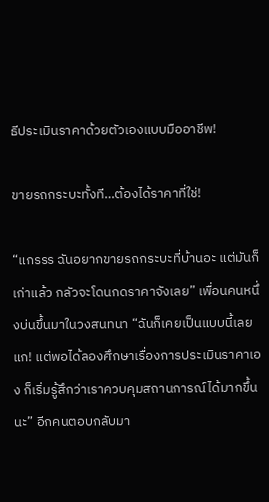ธีประเมินราคาด้วยตัวเองแบบมืออาชีพ!

ขายรถกระบะทั้งที…ต้องได้ราคาที่ใช่!

“แกรรร ฉันอยากขายรถกระบะที่บ้านอะ แต่มันก็เก่าแล้ว กลัวจะโดนกดราคาจังเลย” เพื่อนคนหนึ่งบ่นขึ้นมาในวงสนทนา “ฉันก็เคยเป็นแบบนี้เลยแก! แต่พอได้ลองศึกษาเรื่องการประเมินราคาเอง ก็เริ่มรู้สึกว่าเราควบคุมสถานการณ์ได้มากขึ้นนะ” อีกคนตอบกลับมา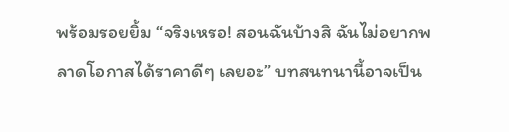พร้อมรอยยิ้ม “จริงเหรอ! สอนฉันบ้างสิ ฉันไม่อยากพลาดโอกาสได้ราคาดีๆ เลยอะ” บทสนทนานี้อาจเป็น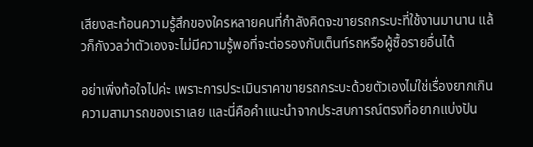เสียงสะท้อนความรู้สึกของใครหลายคนที่กำลังคิดจะขายรถกระบะที่ใช้งานมานาน แล้วก็กังวลว่าตัวเองจะไม่มีความรู้พอที่จะต่อรองกับเต็นท์รถหรือผู้ซื้อรายอื่นได้

อย่าเพิ่งท้อใจไปค่ะ เพราะการประเมินราคาขายรถกระบะด้วยตัวเองไม่ใช่เรื่องยากเกินความสามารถของเราเลย และนี่คือคำแนะนำจากประสบการณ์ตรงที่อยากแบ่งปัน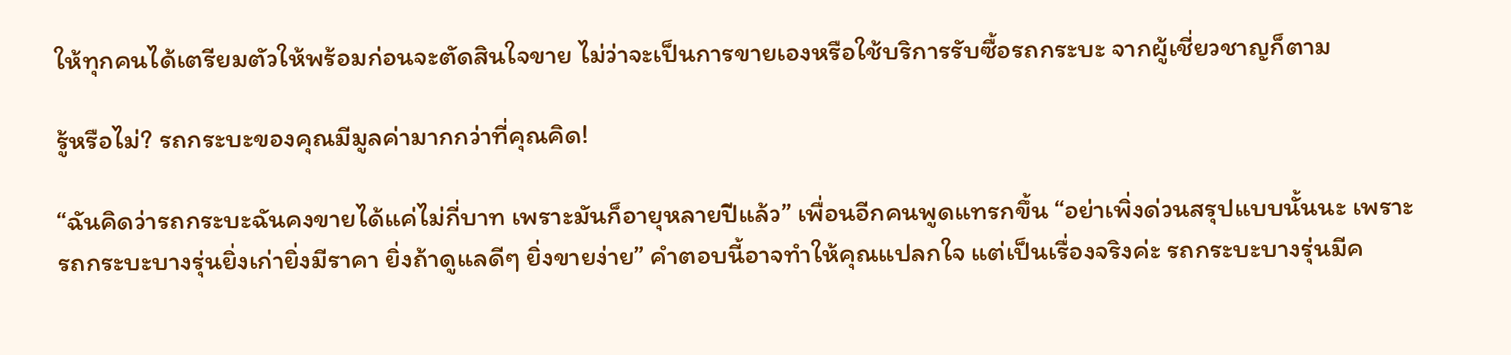ให้ทุกคนได้เตรียมตัวให้พร้อมก่อนจะตัดสินใจขาย ไม่ว่าจะเป็นการขายเองหรือใช้บริการรับซื้อรถกระบะ จากผู้เชี่ยวชาญก็ตาม

รู้หรือไม่? รถกระบะของคุณมีมูลค่ามากกว่าที่คุณคิด!

“ฉันคิดว่ารถกระบะฉันคงขายได้แค่ไม่กี่บาท เพราะมันก็อายุหลายปีแล้ว” เพื่อนอีกคนพูดแทรกขึ้น “อย่าเพิ่งด่วนสรุปแบบนั้นนะ เพราะรถกระบะบางรุ่นยิ่งเก่ายิ่งมีราคา ยิ่งถ้าดูแลดีๆ ยิ่งขายง่าย” คำตอบนี้อาจทำให้คุณแปลกใจ แต่เป็นเรื่องจริงค่ะ รถกระบะบางรุ่นมีค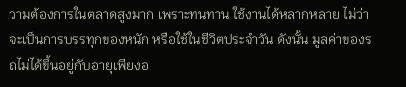วามต้องการในตลาดสูงมาก เพราะทนทาน ใช้งานได้หลากหลาย ไม่ว่าจะเป็นการบรรทุกของหนัก หรือใช้ในชีวิตประจำวัน ดังนั้น มูลค่าของรถไม่ได้ขึ้นอยู่กับอายุเพียงอ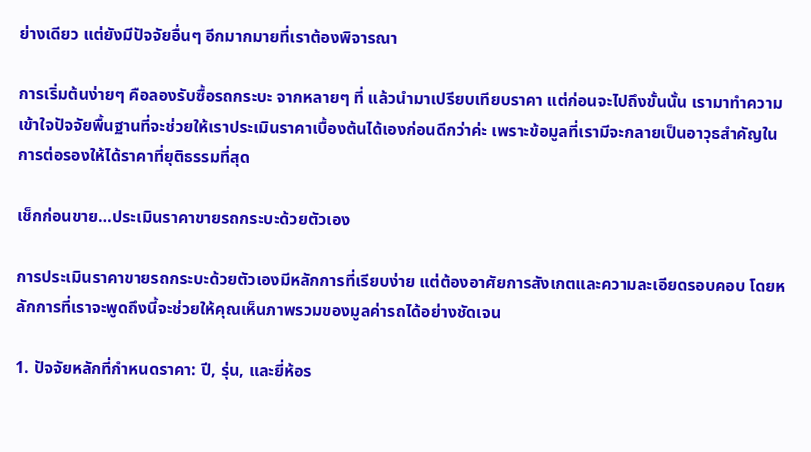ย่างเดียว แต่ยังมีปัจจัยอื่นๆ อีกมากมายที่เราต้องพิจารณา

การเริ่มต้นง่ายๆ คือลองรับซื้อรถกระบะ จากหลายๆ ที่ แล้วนำมาเปรียบเทียบราคา แต่ก่อนจะไปถึงขั้นนั้น เรามาทำความเข้าใจปัจจัยพื้นฐานที่จะช่วยให้เราประเมินราคาเบื้องต้นได้เองก่อนดีกว่าค่ะ เพราะข้อมูลที่เรามีจะกลายเป็นอาวุธสำคัญในการต่อรองให้ได้ราคาที่ยุติธรรมที่สุด

เช็กก่อนขาย…ประเมินราคาขายรถกระบะด้วยตัวเอง

การประเมินราคาขายรถกระบะด้วยตัวเองมีหลักการที่เรียบง่าย แต่ต้องอาศัยการสังเกตและความละเอียดรอบคอบ โดยหลักการที่เราจะพูดถึงนี้จะช่วยให้คุณเห็นภาพรวมของมูลค่ารถได้อย่างชัดเจน

1. ปัจจัยหลักที่กำหนดราคา: ปี, รุ่น, และยี่ห้อร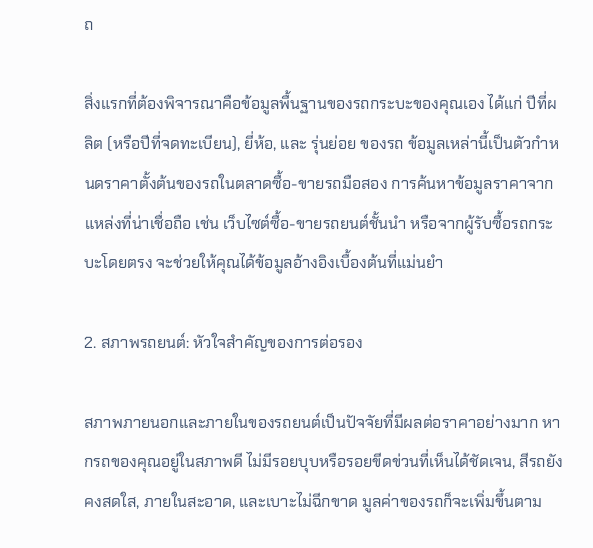ถ

สิ่งแรกที่ต้องพิจารณาคือข้อมูลพื้นฐานของรถกระบะของคุณเอง ได้แก่ ปีที่ผลิต (หรือปีที่จดทะเบียน), ยี่ห้อ, และ รุ่นย่อย ของรถ ข้อมูลเหล่านี้เป็นตัวกำหนดราคาตั้งต้นของรถในตลาดซื้อ-ขายรถมือสอง การค้นหาข้อมูลราคาจากแหล่งที่น่าเชื่อถือ เช่น เว็บไซต์ซื้อ-ขายรถยนต์ชั้นนำ หรือจากผู้รับซื้อรถกระบะโดยตรง จะช่วยให้คุณได้ข้อมูลอ้างอิงเบื้องต้นที่แม่นยำ

2. สภาพรถยนต์: หัวใจสำคัญของการต่อรอง

สภาพภายนอกและภายในของรถยนต์เป็นปัจจัยที่มีผลต่อราคาอย่างมาก หากรถของคุณอยู่ในสภาพดี ไม่มีรอยบุบหรือรอยขีดข่วนที่เห็นได้ชัดเจน, สีรถยังคงสดใส, ภายในสะอาด, และเบาะไม่ฉีกขาด มูลค่าของรถก็จะเพิ่มขึ้นตาม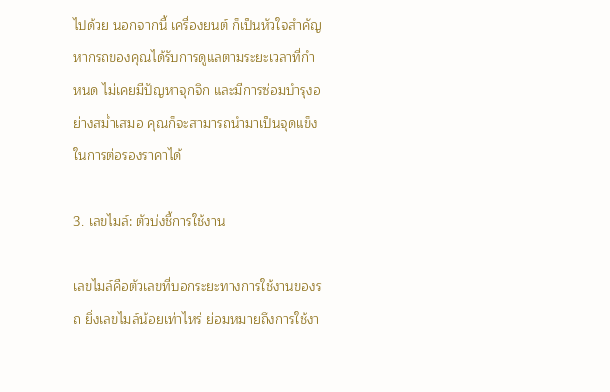ไปด้วย นอกจากนี้ เครื่องยนต์ ก็เป็นหัวใจสำคัญ หากรถของคุณได้รับการดูแลตามระยะเวลาที่กำหนด ไม่เคยมีปัญหาจุกจิก และมีการซ่อมบำรุงอย่างสม่ำเสมอ คุณก็จะสามารถนำมาเป็นจุดแข็งในการต่อรองราคาได้

3. เลขไมล์: ตัวบ่งชี้การใช้งาน

เลขไมล์คือตัวเลขที่บอกระยะทางการใช้งานของรถ ยิ่งเลขไมล์น้อยเท่าไหร่ ย่อมหมายถึงการใช้งา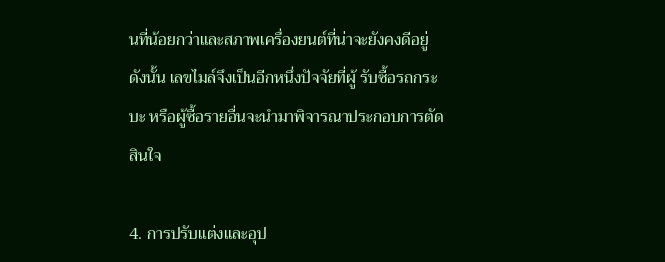นที่น้อยกว่าและสภาพเครื่องยนต์ที่น่าจะยังคงดีอยู่ ดังนั้น เลขไมล์จึงเป็นอีกหนึ่งปัจจัยที่ผู้ รับซื้อรถกระบะ หรือผู้ซื้อรายอื่นจะนำมาพิจารณาประกอบการตัดสินใจ

4. การปรับแต่งและอุป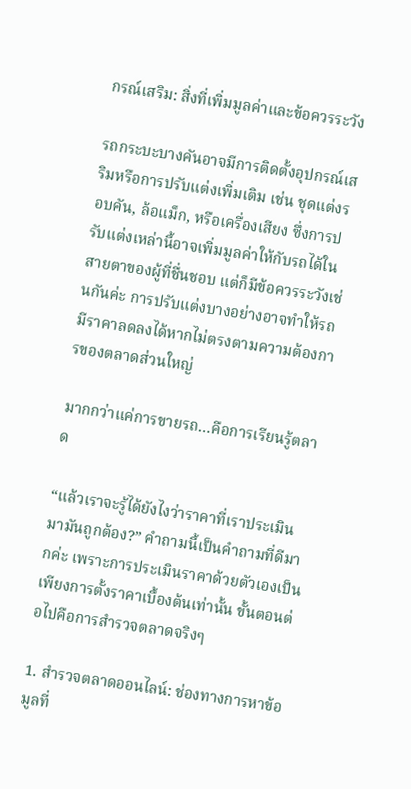กรณ์เสริม: สิ่งที่เพิ่มมูลค่าและข้อควรระวัง

รถกระบะบางคันอาจมีการติดตั้งอุปกรณ์เสริมหรือการปรับแต่งเพิ่มเติม เช่น ชุดแต่งรอบคัน, ล้อแม็ก, หรือเครื่องเสียง ซึ่งการปรับแต่งเหล่านี้อาจเพิ่มมูลค่าให้กับรถได้ในสายตาของผู้ที่ชื่นชอบ แต่ก็มีข้อควรระวังเช่นกันค่ะ การปรับแต่งบางอย่างอาจทำให้รถมีราคาลดลงได้หากไม่ตรงตามความต้องการของตลาดส่วนใหญ่

มากกว่าแค่การขายรถ…คือการเรียนรู้ตลาด

“แล้วเราจะรู้ได้ยังไงว่าราคาที่เราประเมินมามันถูกต้อง?” คำถามนี้เป็นคำถามที่ดีมากค่ะ เพราะการประเมินราคาด้วยตัวเองเป็นเพียงการตั้งราคาเบื้องต้นเท่านั้น ขั้นตอนต่อไปคือการสำรวจตลาดจริงๆ

1. สำรวจตลาดออนไลน์: ช่องทางการหาข้อมูลที่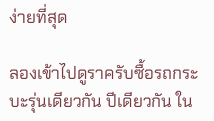ง่ายที่สุด

ลองเข้าไปดูราครับซื้อรถกระบะรุ่นเดียวกัน ปีเดียวกัน ใน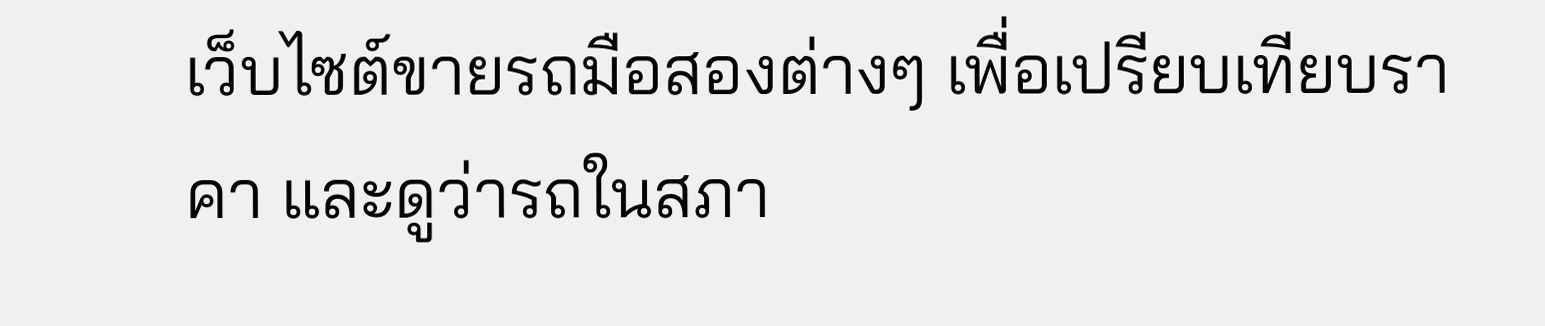เว็บไซต์ขายรถมือสองต่างๆ เพื่อเปรียบเทียบราคา และดูว่ารถในสภา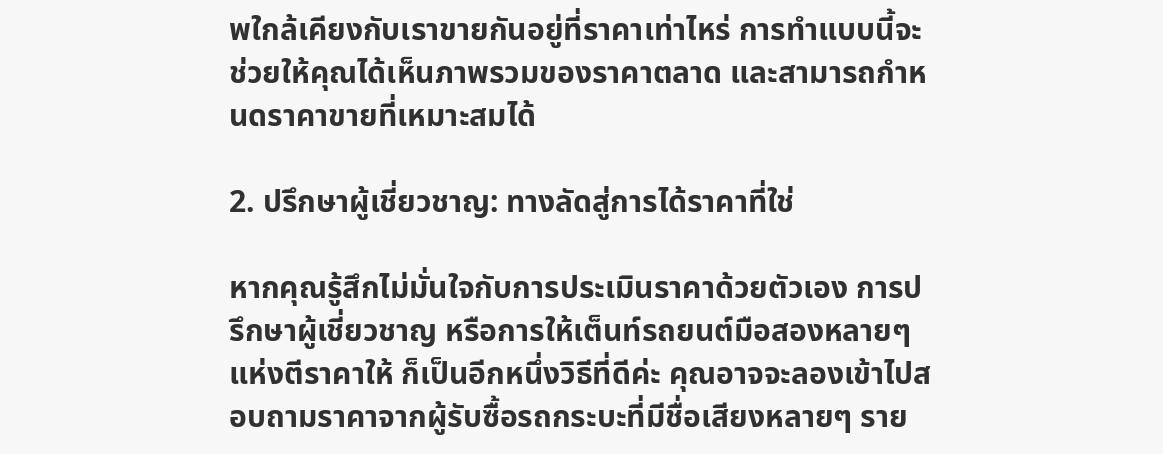พใกล้เคียงกับเราขายกันอยู่ที่ราคาเท่าไหร่ การทำแบบนี้จะช่วยให้คุณได้เห็นภาพรวมของราคาตลาด และสามารถกำหนดราคาขายที่เหมาะสมได้

2. ปรึกษาผู้เชี่ยวชาญ: ทางลัดสู่การได้ราคาที่ใช่

หากคุณรู้สึกไม่มั่นใจกับการประเมินราคาด้วยตัวเอง การปรึกษาผู้เชี่ยวชาญ หรือการให้เต็นท์รถยนต์มือสองหลายๆ แห่งตีราคาให้ ก็เป็นอีกหนึ่งวิธีที่ดีค่ะ คุณอาจจะลองเข้าไปสอบถามราคาจากผู้รับซื้อรถกระบะที่มีชื่อเสียงหลายๆ ราย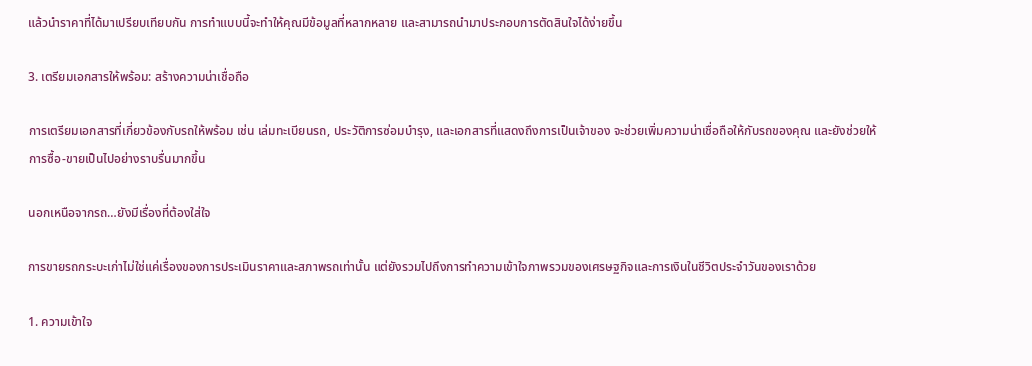แล้วนำราคาที่ได้มาเปรียบเทียบกัน การทำแบบนี้จะทำให้คุณมีข้อมูลที่หลากหลาย และสามารถนำมาประกอบการตัดสินใจได้ง่ายขึ้น

3. เตรียมเอกสารให้พร้อม: สร้างความน่าเชื่อถือ

การเตรียมเอกสารที่เกี่ยวข้องกับรถให้พร้อม เช่น เล่มทะเบียนรถ, ประวัติการซ่อมบำรุง, และเอกสารที่แสดงถึงการเป็นเจ้าของ จะช่วยเพิ่มความน่าเชื่อถือให้กับรถของคุณ และยังช่วยให้การซื้อ-ขายเป็นไปอย่างราบรื่นมากขึ้น

นอกเหนือจากรถ…ยังมีเรื่องที่ต้องใส่ใจ

การขายรถกระบะเก่าไม่ใช่แค่เรื่องของการประเมินราคาและสภาพรถเท่านั้น แต่ยังรวมไปถึงการทำความเข้าใจภาพรวมของเศรษฐกิจและการเงินในชีวิตประจำวันของเราด้วย

1. ความเข้าใจ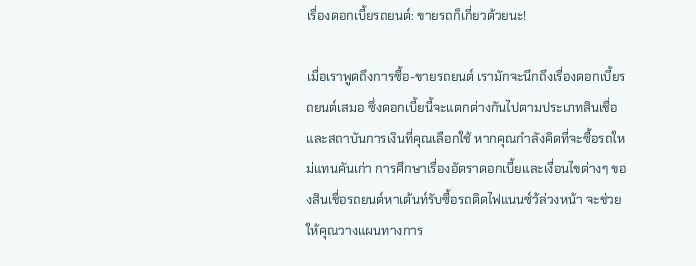เรื่องดอกเบี้ยรถยนต์: ขายรถก็เกี่ยวด้วยนะ!

เมื่อเราพูดถึงการซื้อ-ขายรถยนต์ เรามักจะนึกถึงเรื่องดอกเบี้ยรถยนต์เสมอ ซึ่งดอกเบี้ยนี้จะแตกต่างกันไปตามประเภทสินเชื่อและสถาบันการเงินที่คุณเลือกใช้ หากคุณกำลังคิดที่จะซื้อรถใหม่แทนคันเก่า การศึกษาเรื่องอัตราดอกเบี้ยและเงื่อนไขต่างๆ ของสินเชื่อรถยนต์หาเต้นท์รับซื้อรถติดไฟแนนซ์ว้ล่วงหน้า จะช่วยให้คุณวางแผนทางการ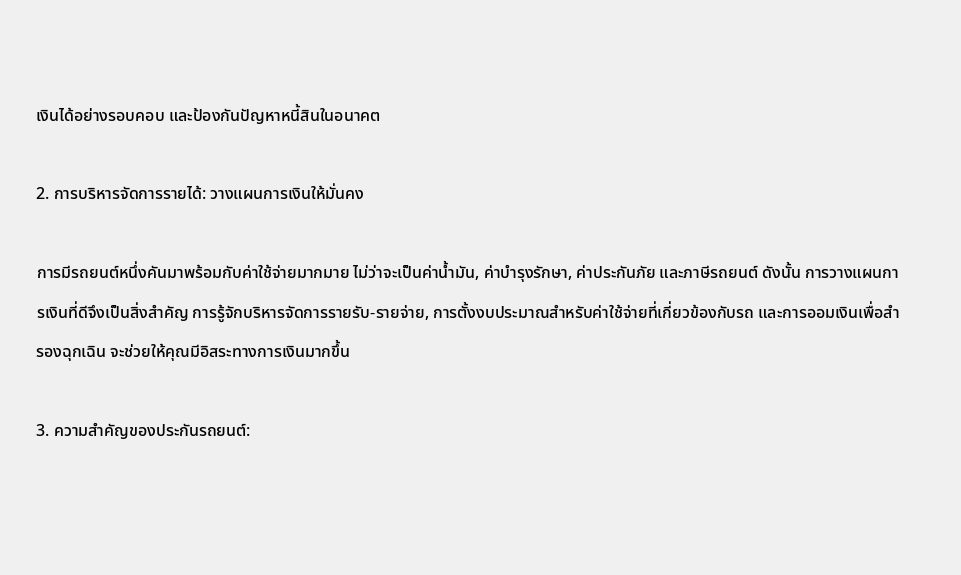เงินได้อย่างรอบคอบ และป้องกันปัญหาหนี้สินในอนาคต

2. การบริหารจัดการรายได้: วางแผนการเงินให้มั่นคง

การมีรถยนต์หนึ่งคันมาพร้อมกับค่าใช้จ่ายมากมาย ไม่ว่าจะเป็นค่าน้ำมัน, ค่าบำรุงรักษา, ค่าประกันภัย และภาษีรถยนต์ ดังนั้น การวางแผนการเงินที่ดีจึงเป็นสิ่งสำคัญ การรู้จักบริหารจัดการรายรับ-รายจ่าย, การตั้งงบประมาณสำหรับค่าใช้จ่ายที่เกี่ยวข้องกับรถ และการออมเงินเพื่อสำรองฉุกเฉิน จะช่วยให้คุณมีอิสระทางการเงินมากขึ้น

3. ความสำคัญของประกันรถยนต์: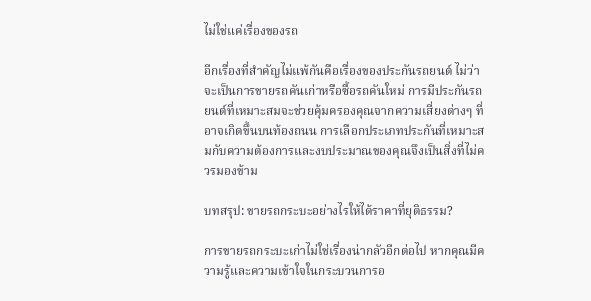ไม่ใช่แค่เรื่องของรถ

อีกเรื่องที่สำคัญไม่แพ้กันคือเรื่องของประกันรถยนต์ ไม่ว่าจะเป็นการขายรถคันเก่าหรือซื้อรถคันใหม่ การมีประกันรถยนต์ที่เหมาะสมจะช่วยคุ้มครองคุณจากความเสี่ยงต่างๆ ที่อาจเกิดขึ้นบนท้องถนน การเลือกประเภทประกันที่เหมาะสมกับความต้องการและงบประมาณของคุณจึงเป็นสิ่งที่ไม่ควรมองข้าม

บทสรุป: ขายรถกระบะอย่างไรให้ได้ราคาที่ยุติธรรม?

การขายรถกระบะเก่าไม่ใช่เรื่องน่ากลัวอีกต่อไป หากคุณมีความรู้และความเข้าใจในกระบวนการอ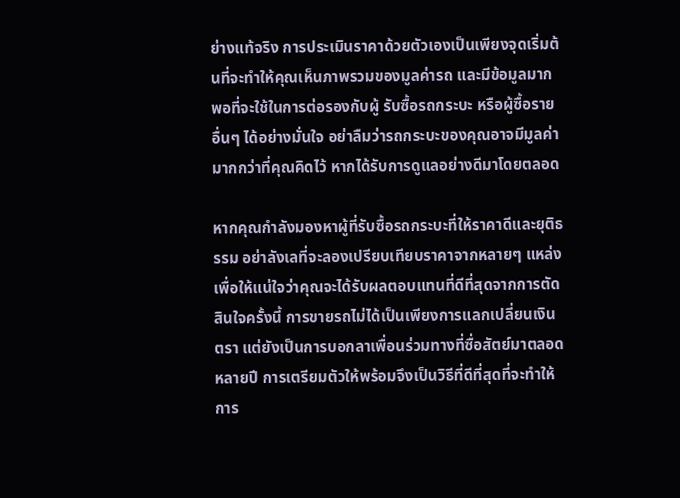ย่างแท้จริง การประเมินราคาด้วยตัวเองเป็นเพียงจุดเริ่มต้นที่จะทำให้คุณเห็นภาพรวมของมูลค่ารถ และมีข้อมูลมากพอที่จะใช้ในการต่อรองกับผู้ รับซื้อรถกระบะ หรือผู้ซื้อรายอื่นๆ ได้อย่างมั่นใจ อย่าลืมว่ารถกระบะของคุณอาจมีมูลค่ามากกว่าที่คุณคิดไว้ หากได้รับการดูแลอย่างดีมาโดยตลอด

หากคุณกำลังมองหาผู้ที่รับซื้อรถกระบะที่ให้ราคาดีและยุติธรรม อย่าลังเลที่จะลองเปรียบเทียบราคาจากหลายๆ แหล่ง เพื่อให้แน่ใจว่าคุณจะได้รับผลตอบแทนที่ดีที่สุดจากการตัดสินใจครั้งนี้ การขายรถไม่ได้เป็นเพียงการแลกเปลี่ยนเงินตรา แต่ยังเป็นการบอกลาเพื่อนร่วมทางที่ซื่อสัตย์มาตลอดหลายปี การเตรียมตัวให้พร้อมจึงเป็นวิธีที่ดีที่สุดที่จะทำให้การ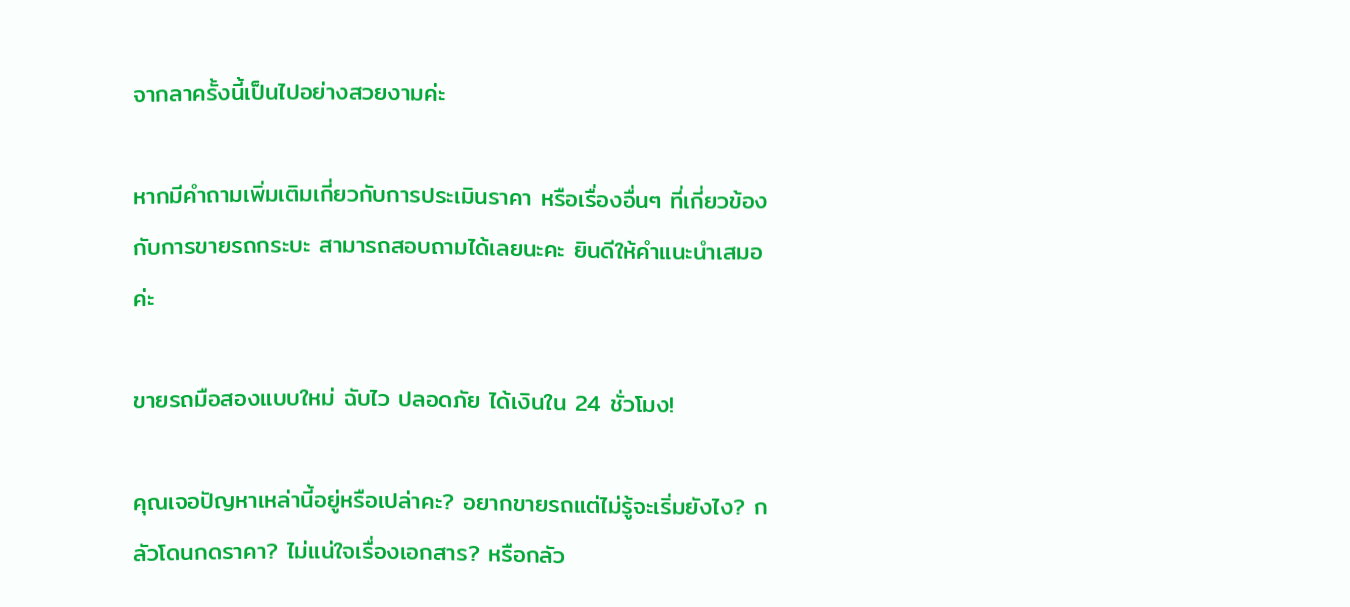จากลาครั้งนี้เป็นไปอย่างสวยงามค่ะ

หากมีคำถามเพิ่มเติมเกี่ยวกับการประเมินราคา หรือเรื่องอื่นๆ ที่เกี่ยวข้องกับการขายรถกระบะ สามารถสอบถามได้เลยนะคะ ยินดีให้คำแนะนำเสมอค่ะ

ขายรถมือสองแบบใหม่ ฉับไว ปลอดภัย ได้เงินใน 24 ชั่วโมง!

คุณเจอปัญหาเหล่านี้อยู่หรือเปล่าคะ? อยากขายรถแต่ไม่รู้จะเริ่มยังไง? กลัวโดนกดราคา? ไม่แน่ใจเรื่องเอกสาร? หรือกลัว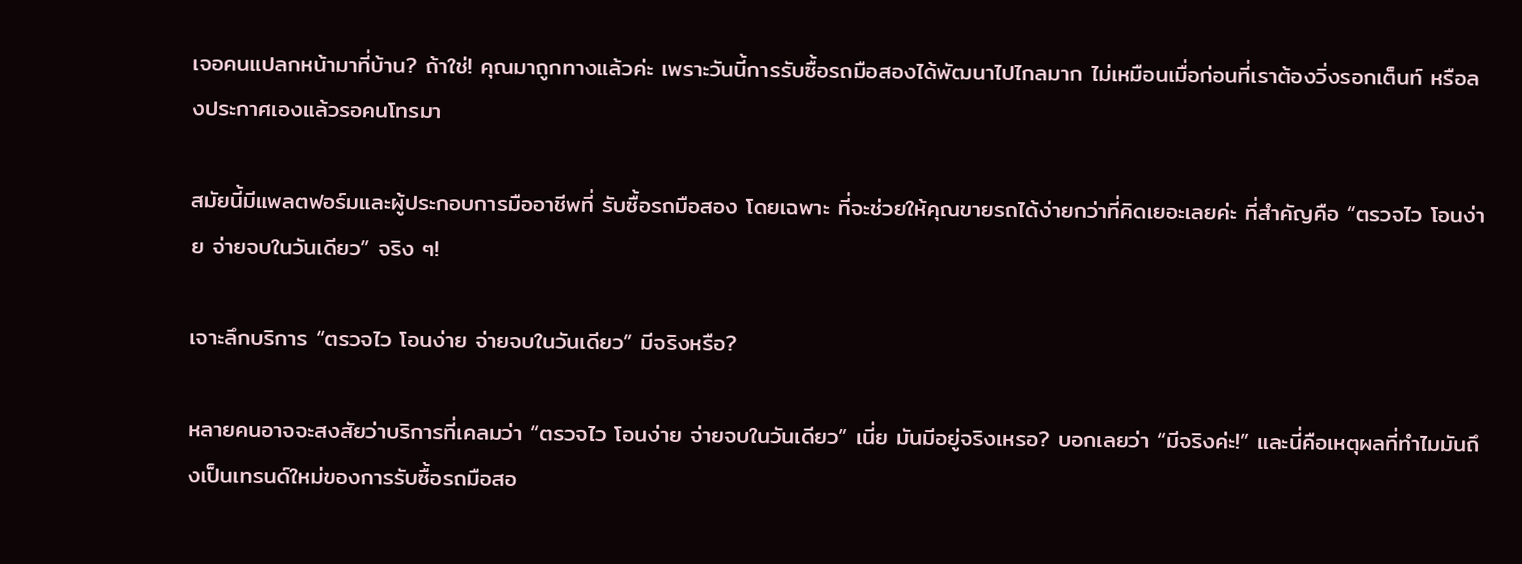เจอคนแปลกหน้ามาที่บ้าน? ถ้าใช่! คุณมาถูกทางแล้วค่ะ เพราะวันนี้การรับซื้อรถมือสองได้พัฒนาไปไกลมาก ไม่เหมือนเมื่อก่อนที่เราต้องวิ่งรอกเต็นท์ หรือลงประกาศเองแล้วรอคนโทรมา

สมัยนี้มีแพลตฟอร์มและผู้ประกอบการมืออาชีพที่ รับซื้อรถมือสอง โดยเฉพาะ ที่จะช่วยให้คุณขายรถได้ง่ายกว่าที่คิดเยอะเลยค่ะ ที่สำคัญคือ “ตรวจไว โอนง่าย จ่ายจบในวันเดียว” จริง ๆ!

เจาะลึกบริการ “ตรวจไว โอนง่าย จ่ายจบในวันเดียว” มีจริงหรือ?

หลายคนอาจจะสงสัยว่าบริการที่เคลมว่า “ตรวจไว โอนง่าย จ่ายจบในวันเดียว” เนี่ย มันมีอยู่จริงเหรอ? บอกเลยว่า “มีจริงค่ะ!” และนี่คือเหตุผลที่ทำไมมันถึงเป็นเทรนด์ใหม่ของการรับซื้อรถมือสอ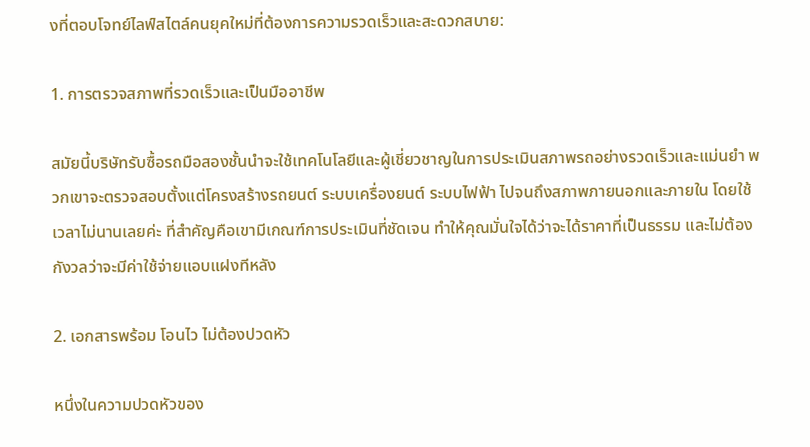งที่ตอบโจทย์ไลฟ์สไตล์คนยุคใหม่ที่ต้องการความรวดเร็วและสะดวกสบาย:

1. การตรวจสภาพที่รวดเร็วและเป็นมืออาชีพ

สมัยนี้บริษัทรับซื้อรถมือสองชั้นนำจะใช้เทคโนโลยีและผู้เชี่ยวชาญในการประเมินสภาพรถอย่างรวดเร็วและแม่นยำ พวกเขาจะตรวจสอบตั้งแต่โครงสร้างรถยนต์ ระบบเครื่องยนต์ ระบบไฟฟ้า ไปจนถึงสภาพภายนอกและภายใน โดยใช้เวลาไม่นานเลยค่ะ ที่สำคัญคือเขามีเกณฑ์การประเมินที่ชัดเจน ทำให้คุณมั่นใจได้ว่าจะได้ราคาที่เป็นธรรม และไม่ต้องกังวลว่าจะมีค่าใช้จ่ายแอบแฝงทีหลัง

2. เอกสารพร้อม โอนไว ไม่ต้องปวดหัว

หนึ่งในความปวดหัวของ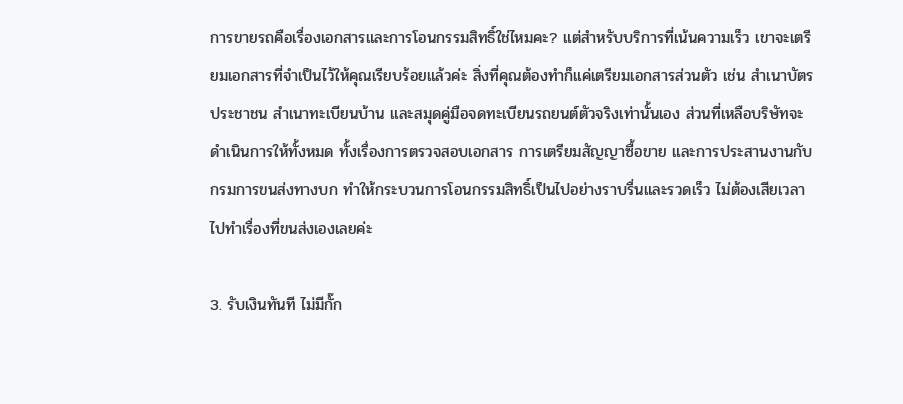การขายรถคือเรื่องเอกสารและการโอนกรรมสิทธิ์ใช่ไหมคะ? แต่สำหรับบริการที่เน้นความเร็ว เขาจะเตรียมเอกสารที่จำเป็นไว้ให้คุณเรียบร้อยแล้วค่ะ สิ่งที่คุณต้องทำก็แค่เตรียมเอกสารส่วนตัว เช่น สำเนาบัตรประชาชน สำเนาทะเบียนบ้าน และสมุดคู่มือจดทะเบียนรถยนต์ตัวจริงเท่านั้นเอง ส่วนที่เหลือบริษัทจะดำเนินการให้ทั้งหมด ทั้งเรื่องการตรวจสอบเอกสาร การเตรียมสัญญาซื้อขาย และการประสานงานกับกรมการขนส่งทางบก ทำให้กระบวนการโอนกรรมสิทธิ์เป็นไปอย่างราบรื่นและรวดเร็ว ไม่ต้องเสียเวลาไปทำเรื่องที่ขนส่งเองเลยค่ะ

3. รับเงินทันที ไม่มีกั๊ก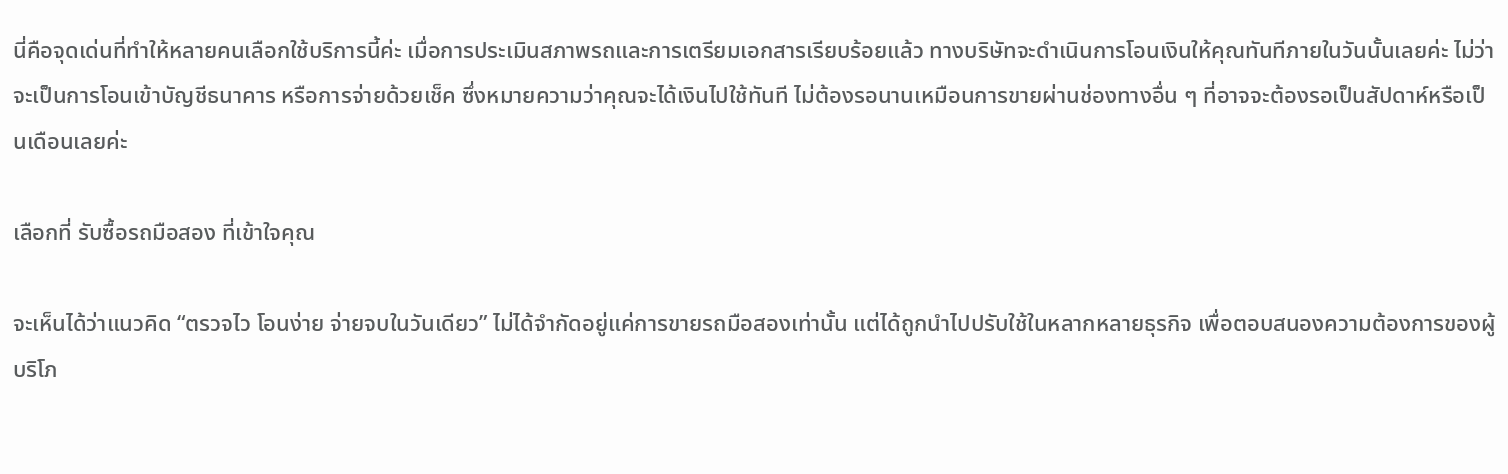นี่คือจุดเด่นที่ทำให้หลายคนเลือกใช้บริการนี้ค่ะ เมื่อการประเมินสภาพรถและการเตรียมเอกสารเรียบร้อยแล้ว ทางบริษัทจะดำเนินการโอนเงินให้คุณทันทีภายในวันนั้นเลยค่ะ ไม่ว่าจะเป็นการโอนเข้าบัญชีธนาคาร หรือการจ่ายด้วยเช็ค ซึ่งหมายความว่าคุณจะได้เงินไปใช้ทันที ไม่ต้องรอนานเหมือนการขายผ่านช่องทางอื่น ๆ ที่อาจจะต้องรอเป็นสัปดาห์หรือเป็นเดือนเลยค่ะ

เลือกที่ รับซื้อรถมือสอง ที่เข้าใจคุณ

จะเห็นได้ว่าแนวคิด “ตรวจไว โอนง่าย จ่ายจบในวันเดียว” ไม่ได้จำกัดอยู่แค่การขายรถมือสองเท่านั้น แต่ได้ถูกนำไปปรับใช้ในหลากหลายธุรกิจ เพื่อตอบสนองความต้องการของผู้บริโภ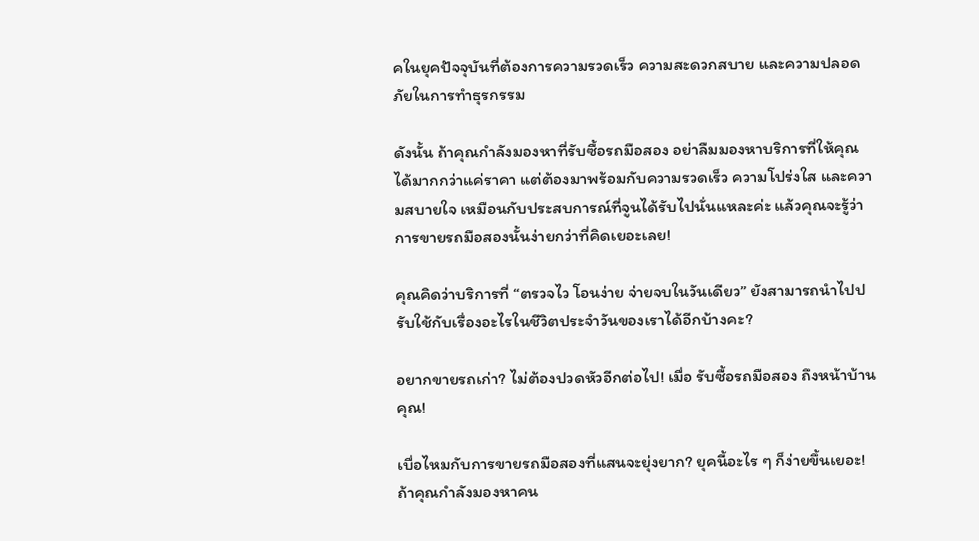คในยุคปัจจุบันที่ต้องการความรวดเร็ว ความสะดวกสบาย และความปลอดภัยในการทำธุรกรรม

ดังนั้น ถ้าคุณกำลังมองหาที่รับซื้อรถมือสอง อย่าลืมมองหาบริการที่ให้คุณได้มากกว่าแค่ราคา แต่ต้องมาพร้อมกับความรวดเร็ว ความโปร่งใส และความสบายใจ เหมือนกับประสบการณ์ที่จูนได้รับไปนั่นแหละค่ะ แล้วคุณจะรู้ว่าการขายรถมือสองนั้นง่ายกว่าที่คิดเยอะเลย!

คุณคิดว่าบริการที่ “ตรวจไว โอนง่าย จ่ายจบในวันเดียว” ยังสามารถนำไปปรับใช้กับเรื่องอะไรในชีวิตประจำวันของเราได้อีกบ้างคะ?

อยากขายรถเก่า? ไม่ต้องปวดหัวอีกต่อไป! เมื่อ รับซื้อรถมือสอง ถึงหน้าบ้านคุณ!

เบื่อไหมกับการขายรถมือสองที่แสนจะยุ่งยาก? ยุคนี้อะไร ๆ ก็ง่ายขึ้นเยอะ! ถ้าคุณกำลังมองหาคน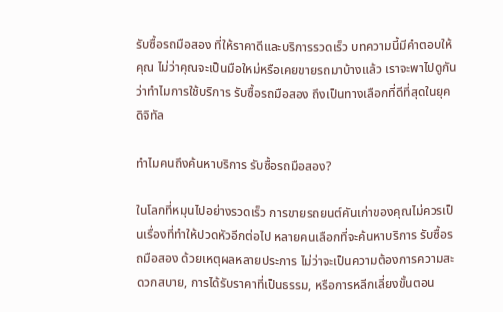รับซื้อรถมือสอง ที่ให้ราคาดีและบริการรวดเร็ว บทความนี้มีคำตอบให้คุณ ไม่ว่าคุณจะเป็นมือใหม่หรือเคยขายรถมาบ้างแล้ว เราจะพาไปดูกันว่าทำไมการใช้บริการ รับซื้อรถมือสอง ถึงเป็นทางเลือกที่ดีที่สุดในยุคดิจิทัล

ทำไมคนถึงค้นหาบริการ รับซื้อรถมือสอง?

ในโลกที่หมุนไปอย่างรวดเร็ว การขายรถยนต์คันเก่าของคุณไม่ควรเป็นเรื่องที่ทำให้ปวดหัวอีกต่อไป หลายคนเลือกที่จะค้นหาบริการ รับซื้อรถมือสอง ด้วยเหตุผลหลายประการ ไม่ว่าจะเป็นความต้องการความสะดวกสบาย, การได้รับราคาที่เป็นธรรม, หรือการหลีกเลี่ยงขั้นตอน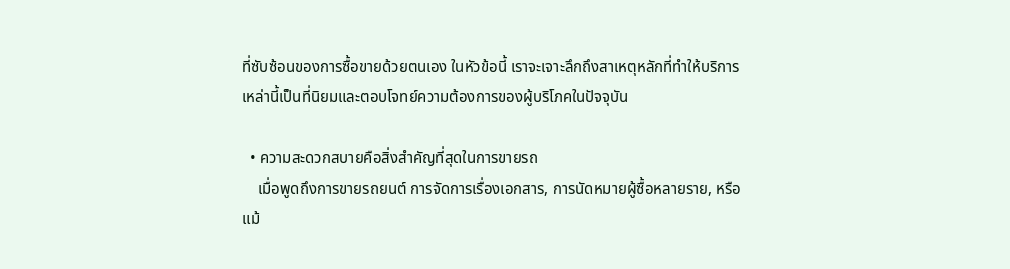ที่ซับซ้อนของการซื้อขายด้วยตนเอง ในหัวข้อนี้ เราจะเจาะลึกถึงสาเหตุหลักที่ทำให้บริการเหล่านี้เป็นที่นิยมและตอบโจทย์ความต้องการของผู้บริโภคในปัจจุบัน

  • ความสะดวกสบายคือสิ่งสำคัญที่สุดในการขายรถ
    เมื่อพูดถึงการขายรถยนต์ การจัดการเรื่องเอกสาร, การนัดหมายผู้ซื้อหลายราย, หรือแม้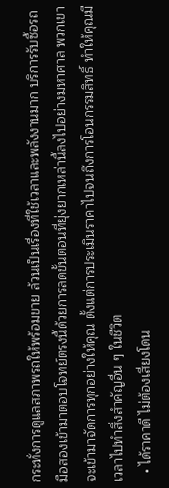กระทั่งการดูแลสภาพรถให้พร้อมขาย ล้วนเป็นเรื่องที่ใช้เวลาและพลังงานมาก บริการรับซื้อรถมือสองเข้ามาตอบโจทย์ตรงนี้ด้วยการลดขั้นตอนที่ยุ่งยากเหล่านี้ลงไปอย่างมหาศาล พวกเขาจะเข้ามาจัดการทุกอย่างให้คุณ ตั้งแต่การประเมินราคาไปจนถึงการโอนกรรมสิทธิ์ ทำให้คุณมีเวลาไปทำสิ่งสำคัญอื่น ๆ ในชีวิต
  • ได้ราคาดี ไม่ต้องเสี่ยงโดน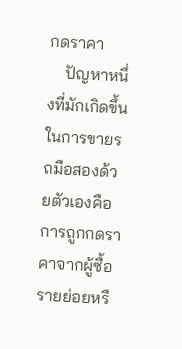กดราคา
    ปัญหาหนึ่งที่มักเกิดขึ้นในการขายรถมือสองด้วยตัวเองคือการถูกกดราคาจากผู้ซื้อรายย่อยหรื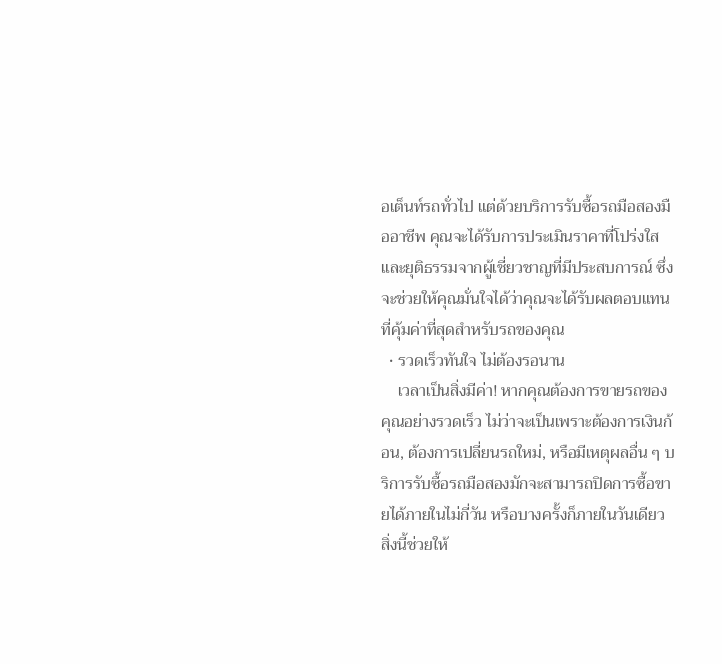อเต็นท์รถทั่วไป แต่ด้วยบริการรับซื้อรถมือสองมืออาชีพ คุณจะได้รับการประเมินราคาที่โปร่งใสและยุติธรรมจากผู้เชี่ยวชาญที่มีประสบการณ์ ซึ่งจะช่วยให้คุณมั่นใจได้ว่าคุณจะได้รับผลตอบแทนที่คุ้มค่าที่สุดสำหรับรถของคุณ
  • รวดเร็วทันใจ ไม่ต้องรอนาน
    เวลาเป็นสิ่งมีค่า! หากคุณต้องการขายรถของคุณอย่างรวดเร็ว ไม่ว่าจะเป็นเพราะต้องการเงินก้อน, ต้องการเปลี่ยนรถใหม่, หรือมีเหตุผลอื่น ๆ บริการรับซื้อรถมือสองมักจะสามารถปิดการซื้อขายได้ภายในไม่กี่วัน หรือบางครั้งก็ภายในวันเดียว สิ่งนี้ช่วยให้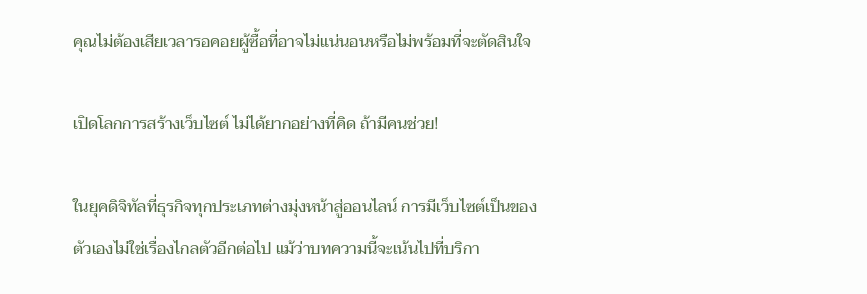คุณไม่ต้องเสียเวลารอคอยผู้ซื้อที่อาจไม่แน่นอนหรือไม่พร้อมที่จะตัดสินใจ

เปิดโลกการสร้างเว็บไซต์ ไม่ได้ยากอย่างที่คิด ถ้ามีคนช่วย!

ในยุคดิจิทัลที่ธุรกิจทุกประเภทต่างมุ่งหน้าสู่ออนไลน์ การมีเว็บไซต์เป็นของตัวเองไม่ใช่เรื่องไกลตัวอีกต่อไป แม้ว่าบทความนี้จะเน้นไปที่บริกา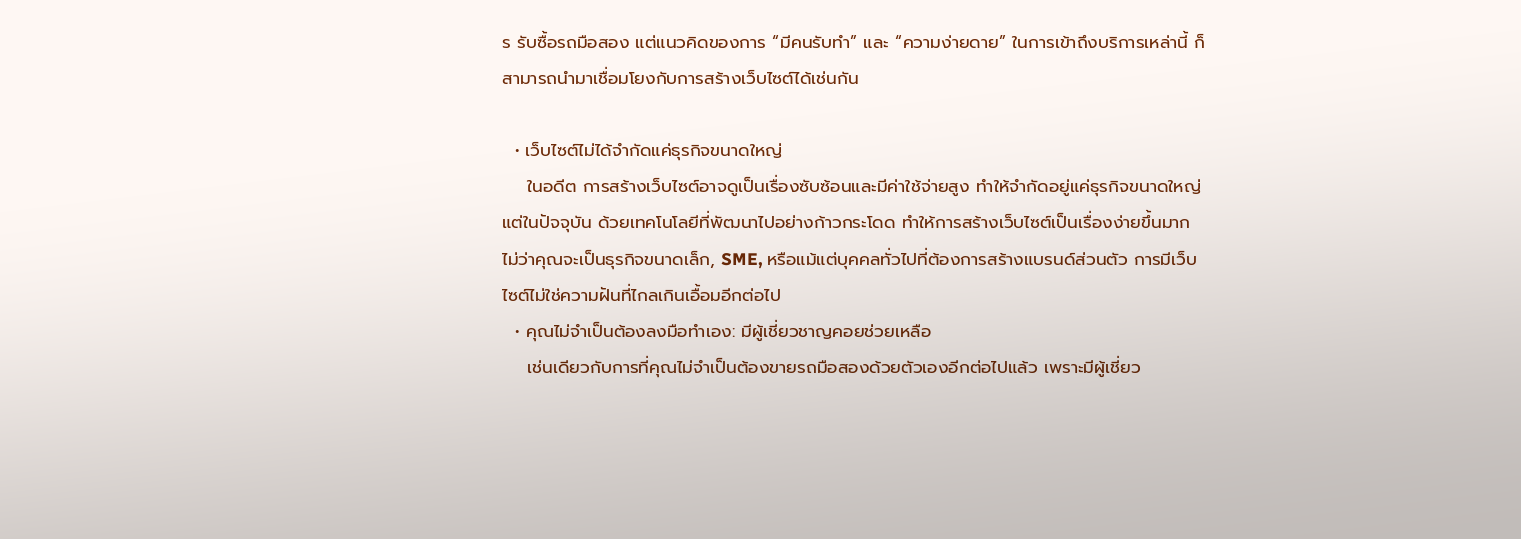ร รับซื้อรถมือสอง แต่แนวคิดของการ “มีคนรับทำ” และ “ความง่ายดาย” ในการเข้าถึงบริการเหล่านี้ ก็สามารถนำมาเชื่อมโยงกับการสร้างเว็บไซต์ได้เช่นกัน

  • เว็บไซต์ไม่ได้จำกัดแค่ธุรกิจขนาดใหญ่
    ในอดีต การสร้างเว็บไซต์อาจดูเป็นเรื่องซับซ้อนและมีค่าใช้จ่ายสูง ทำให้จำกัดอยู่แค่ธุรกิจขนาดใหญ่ แต่ในปัจจุบัน ด้วยเทคโนโลยีที่พัฒนาไปอย่างก้าวกระโดด ทำให้การสร้างเว็บไซต์เป็นเรื่องง่ายขึ้นมาก ไม่ว่าคุณจะเป็นธุรกิจขนาดเล็ก, SME, หรือแม้แต่บุคคลทั่วไปที่ต้องการสร้างแบรนด์ส่วนตัว การมีเว็บไซต์ไม่ใช่ความฝันที่ไกลเกินเอื้อมอีกต่อไป
  • คุณไม่จำเป็นต้องลงมือทำเอง: มีผู้เชี่ยวชาญคอยช่วยเหลือ
    เช่นเดียวกับการที่คุณไม่จำเป็นต้องขายรถมือสองด้วยตัวเองอีกต่อไปแล้ว เพราะมีผู้เชี่ยว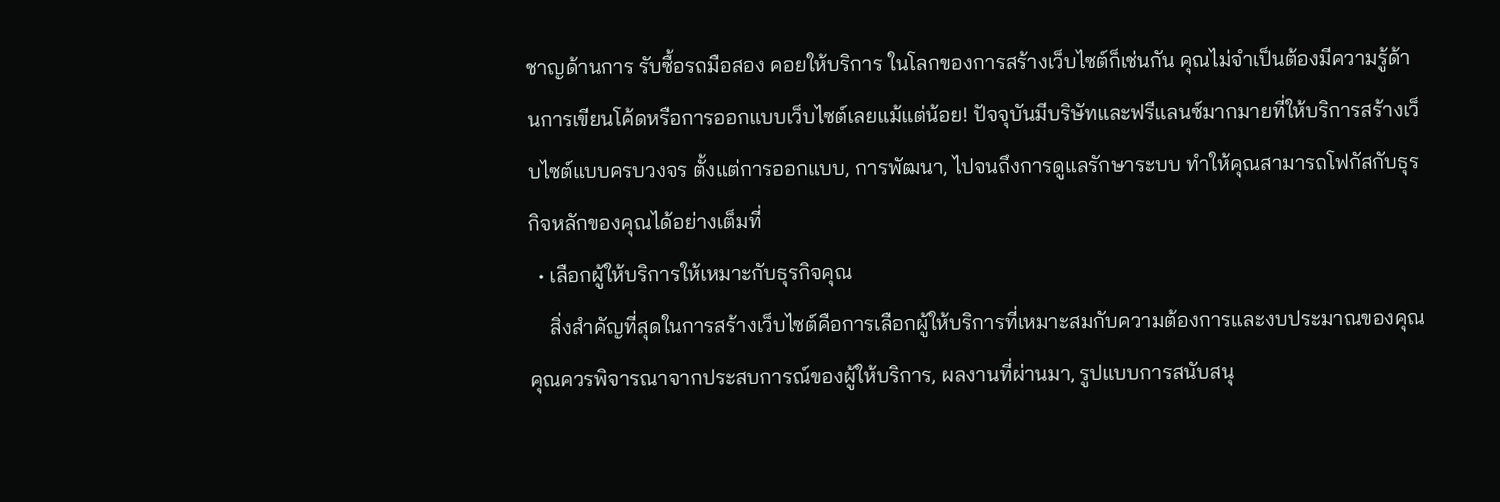ชาญด้านการ รับซื้อรถมือสอง คอยให้บริการ ในโลกของการสร้างเว็บไซต์ก็เช่นกัน คุณไม่จำเป็นต้องมีความรู้ด้านการเขียนโค้ดหรือการออกแบบเว็บไซต์เลยแม้แต่น้อย! ปัจจุบันมีบริษัทและฟรีแลนซ์มากมายที่ให้บริการสร้างเว็บไซต์แบบครบวงจร ตั้งแต่การออกแบบ, การพัฒนา, ไปจนถึงการดูแลรักษาระบบ ทำให้คุณสามารถโฟกัสกับธุรกิจหลักของคุณได้อย่างเต็มที่
  • เลือกผู้ให้บริการให้เหมาะกับธุรกิจคุณ
    สิ่งสำคัญที่สุดในการสร้างเว็บไซต์คือการเลือกผู้ให้บริการที่เหมาะสมกับความต้องการและงบประมาณของคุณ คุณควรพิจารณาจากประสบการณ์ของผู้ให้บริการ, ผลงานที่ผ่านมา, รูปแบบการสนับสนุ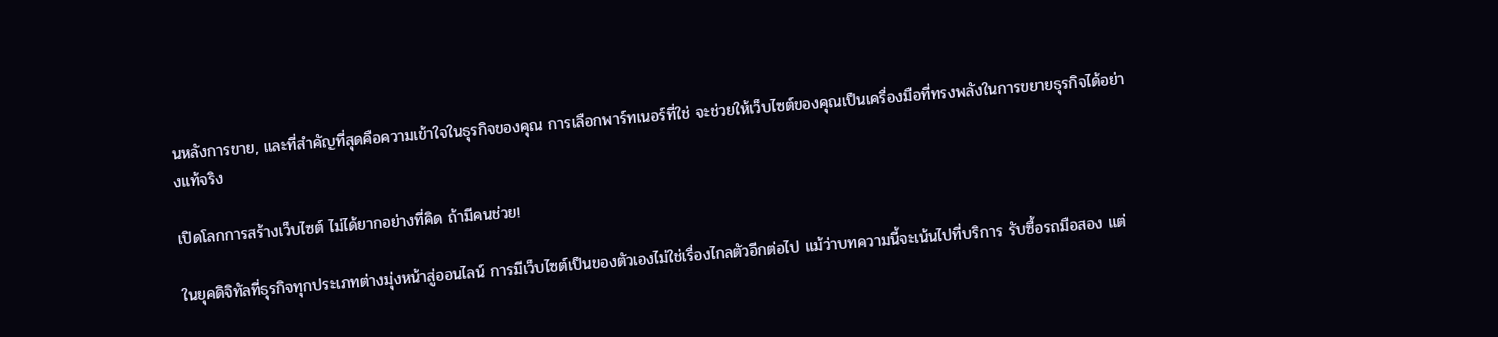นหลังการขาย, และที่สำคัญที่สุดคือความเข้าใจในธุรกิจของคุณ การเลือกพาร์ทเนอร์ที่ใช่ จะช่วยให้เว็บไซต์ของคุณเป็นเครื่องมือที่ทรงพลังในการขยายธุรกิจได้อย่างแท้จริง

เปิดโลกการสร้างเว็บไซต์ ไม่ได้ยากอย่างที่คิด ถ้ามีคนช่วย!

ในยุคดิจิทัลที่ธุรกิจทุกประเภทต่างมุ่งหน้าสู่ออนไลน์ การมีเว็บไซต์เป็นของตัวเองไม่ใช่เรื่องไกลตัวอีกต่อไป แม้ว่าบทความนี้จะเน้นไปที่บริการ รับซื้อรถมือสอง แต่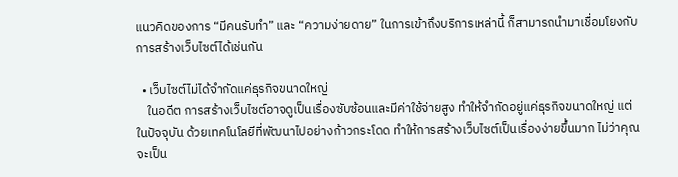แนวคิดของการ “มีคนรับทำ” และ “ความง่ายดาย” ในการเข้าถึงบริการเหล่านี้ ก็สามารถนำมาเชื่อมโยงกับการสร้างเว็บไซต์ได้เช่นกัน

  • เว็บไซต์ไม่ได้จำกัดแค่ธุรกิจขนาดใหญ่
    ในอดีต การสร้างเว็บไซต์อาจดูเป็นเรื่องซับซ้อนและมีค่าใช้จ่ายสูง ทำให้จำกัดอยู่แค่ธุรกิจขนาดใหญ่ แต่ในปัจจุบัน ด้วยเทคโนโลยีที่พัฒนาไปอย่างก้าวกระโดด ทำให้การสร้างเว็บไซต์เป็นเรื่องง่ายขึ้นมาก ไม่ว่าคุณจะเป็น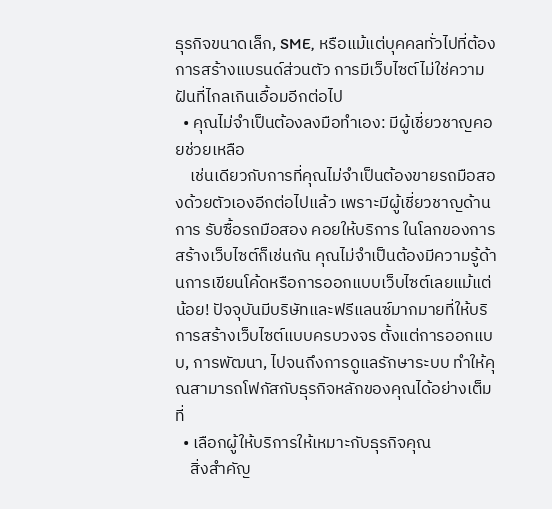ธุรกิจขนาดเล็ก, SME, หรือแม้แต่บุคคลทั่วไปที่ต้องการสร้างแบรนด์ส่วนตัว การมีเว็บไซต์ไม่ใช่ความฝันที่ไกลเกินเอื้อมอีกต่อไป
  • คุณไม่จำเป็นต้องลงมือทำเอง: มีผู้เชี่ยวชาญคอยช่วยเหลือ
    เช่นเดียวกับการที่คุณไม่จำเป็นต้องขายรถมือสองด้วยตัวเองอีกต่อไปแล้ว เพราะมีผู้เชี่ยวชาญด้านการ รับซื้อรถมือสอง คอยให้บริการ ในโลกของการสร้างเว็บไซต์ก็เช่นกัน คุณไม่จำเป็นต้องมีความรู้ด้านการเขียนโค้ดหรือการออกแบบเว็บไซต์เลยแม้แต่น้อย! ปัจจุบันมีบริษัทและฟรีแลนซ์มากมายที่ให้บริการสร้างเว็บไซต์แบบครบวงจร ตั้งแต่การออกแบบ, การพัฒนา, ไปจนถึงการดูแลรักษาระบบ ทำให้คุณสามารถโฟกัสกับธุรกิจหลักของคุณได้อย่างเต็มที่
  • เลือกผู้ให้บริการให้เหมาะกับธุรกิจคุณ
    สิ่งสำคัญ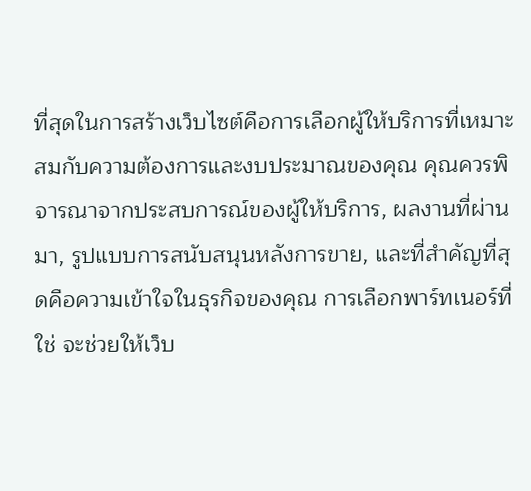ที่สุดในการสร้างเว็บไซต์คือการเลือกผู้ให้บริการที่เหมาะสมกับความต้องการและงบประมาณของคุณ คุณควรพิจารณาจากประสบการณ์ของผู้ให้บริการ, ผลงานที่ผ่านมา, รูปแบบการสนับสนุนหลังการขาย, และที่สำคัญที่สุดคือความเข้าใจในธุรกิจของคุณ การเลือกพาร์ทเนอร์ที่ใช่ จะช่วยให้เว็บ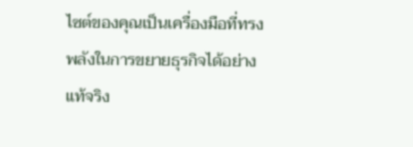ไซต์ของคุณเป็นเครื่องมือที่ทรงพลังในการขยายธุรกิจได้อย่างแท้จริง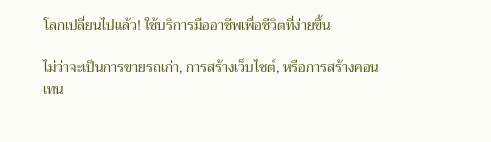โลกเปลี่ยนไปแล้ว! ใช้บริการมืออาชีพเพื่อชีวิตที่ง่ายขึ้น

ไม่ว่าจะเป็นการขายรถเก่า, การสร้างเว็บไซต์, หรือการสร้างคอนเทน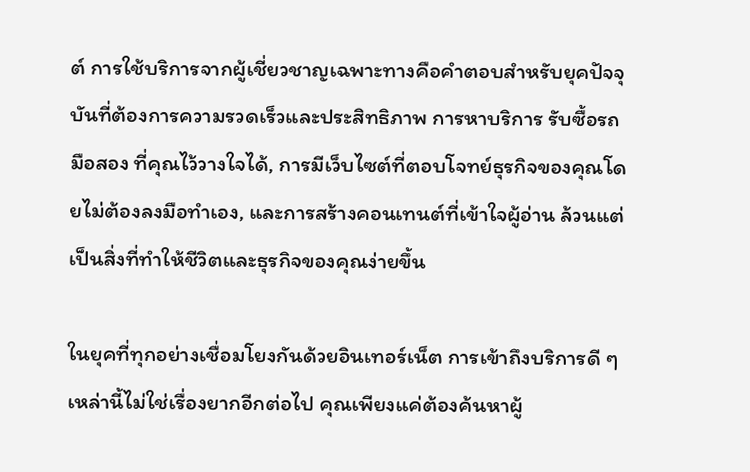ต์ การใช้บริการจากผู้เชี่ยวชาญเฉพาะทางคือคำตอบสำหรับยุคปัจจุบันที่ต้องการความรวดเร็วและประสิทธิภาพ การหาบริการ รับซื้อรถมือสอง ที่คุณไว้วางใจได้, การมีเว็บไซต์ที่ตอบโจทย์ธุรกิจของคุณโดยไม่ต้องลงมือทำเอง, และการสร้างคอนเทนต์ที่เข้าใจผู้อ่าน ล้วนแต่เป็นสิ่งที่ทำให้ชีวิตและธุรกิจของคุณง่ายขึ้น

ในยุคที่ทุกอย่างเชื่อมโยงกันด้วยอินเทอร์เน็ต การเข้าถึงบริการดี ๆ เหล่านี้ไม่ใช่เรื่องยากอีกต่อไป คุณเพียงแค่ต้องค้นหาผู้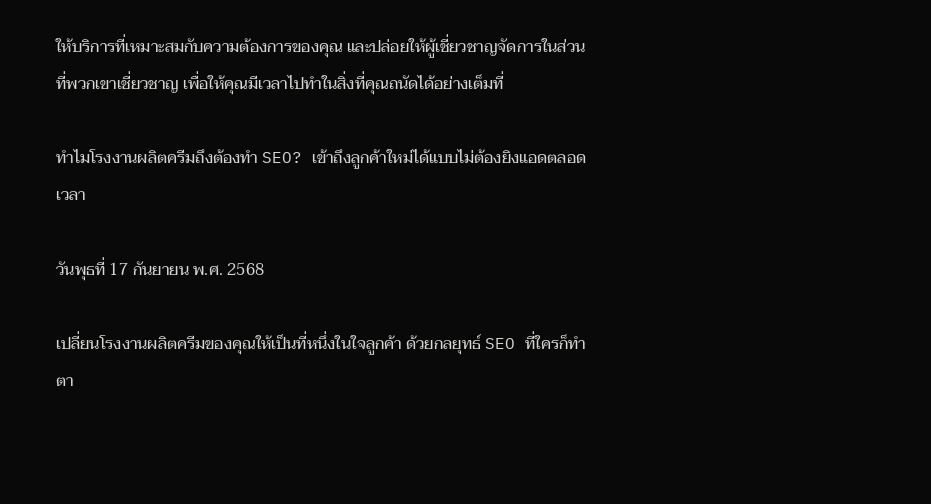ให้บริการที่เหมาะสมกับความต้องการของคุณ และปล่อยให้ผู้เชี่ยวชาญจัดการในส่วนที่พวกเขาเชี่ยวชาญ เพื่อให้คุณมีเวลาไปทำในสิ่งที่คุณถนัดได้อย่างเต็มที่

ทำไมโรงงานผลิตครีมถึงต้องทำ SEO? เข้าถึงลูกค้าใหม่ได้แบบไม่ต้องยิงแอดตลอดเวลา

วันพุธที่ 17 กันยายน พ.ศ. 2568

เปลี่ยนโรงงานผลิตครีมของคุณให้เป็นที่หนึ่งในใจลูกค้า ด้วยกลยุทธ์ SEO ที่ใครก็ทำตา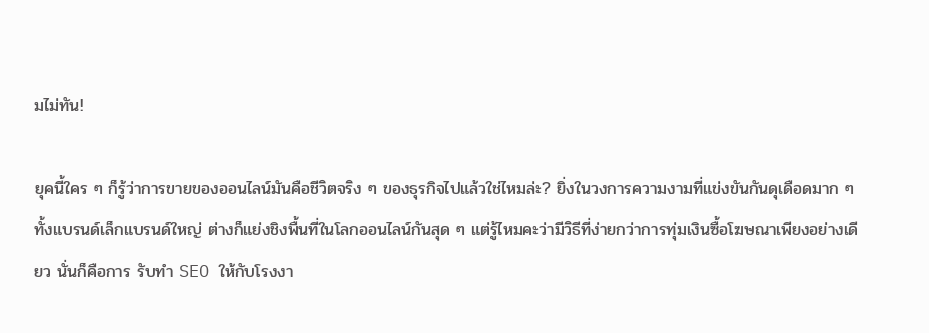มไม่ทัน!

ยุคนี้ใคร ๆ ก็รู้ว่าการขายของออนไลน์มันคือชีวิตจริง ๆ ของธุรกิจไปแล้วใช่ไหมล่ะ? ยิ่งในวงการความงามที่แข่งขันกันดุเดือดมาก ๆ ทั้งแบรนด์เล็กแบรนด์ใหญ่ ต่างก็แย่งชิงพื้นที่ในโลกออนไลน์กันสุด ๆ แต่รู้ไหมคะว่ามีวิธีที่ง่ายกว่าการทุ่มเงินซื้อโฆษณาเพียงอย่างเดียว นั่นก็คือการ รับทำ SEO ให้กับโรงงา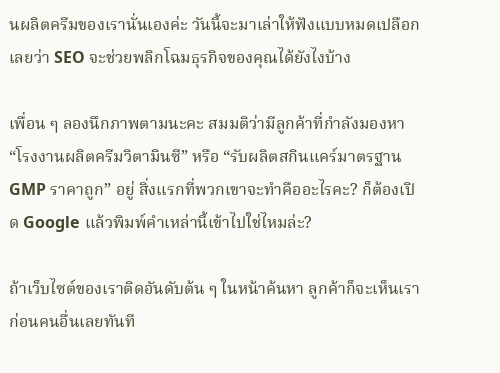นผลิตครีมของเรานั่นเองค่ะ วันนี้จะมาเล่าให้ฟังแบบหมดเปลือกเลยว่า SEO จะช่วยพลิกโฉมธุรกิจของคุณได้ยังไงบ้าง

เพื่อน ๆ ลองนึกภาพตามนะคะ สมมติว่ามีลูกค้าที่กำลังมองหา “โรงงานผลิตครีมวิตามินซี” หรือ “รับผลิตสกินแคร์มาตรฐาน GMP ราคาถูก” อยู่ สิ่งแรกที่พวกเขาจะทำคืออะไรคะ? ก็ต้องเปิด Google แล้วพิมพ์คำเหล่านี้เข้าไปใช่ไหมล่ะ?

ถ้าเว็บไซต์ของเราติดอันดับต้น ๆ ในหน้าค้นหา ลูกค้าก็จะเห็นเราก่อนคนอื่นเลยทันที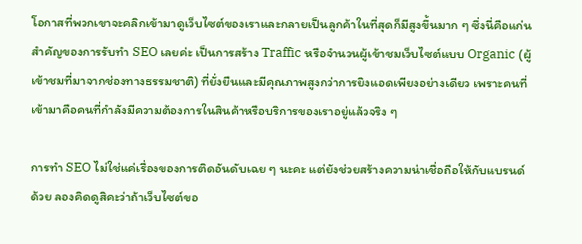โอกาสที่พวกเขาจะคลิกเข้ามาดูเว็บไซต์ของเราและกลายเป็นลูกค้าในที่สุดก็มีสูงขึ้นมาก ๆ ซึ่งนี่คือแก่นสำคัญของการรับทำ SEO เลยค่ะ เป็นการสร้าง Traffic หรือจำนวนผู้เข้าชมเว็บไซต์แบบ Organic (ผู้เข้าชมที่มาจากช่องทางธรรมชาติ) ที่ยั่งยืนและมีคุณภาพสูงกว่าการยิงแอดเพียงอย่างเดียว เพราะคนที่เข้ามาคือคนที่กำลังมีความต้องการในสินค้าหรือบริการของเราอยู่แล้วจริง ๆ

การทำ SEO ไม่ใช่แค่เรื่องของการติดอันดับเฉย ๆ นะคะ แต่ยังช่วยสร้างความน่าเชื่อถือให้กับแบรนด์ด้วย ลองคิดดูสิคะว่าถ้าเว็บไซต์ขอ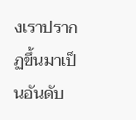งเราปรากฏขึ้นมาเป็นอันดับ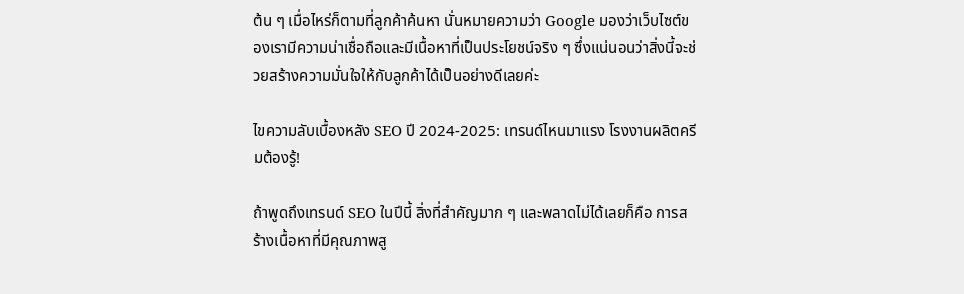ต้น ๆ เมื่อไหร่ก็ตามที่ลูกค้าค้นหา นั่นหมายความว่า Google มองว่าเว็บไซต์ของเรามีความน่าเชื่อถือและมีเนื้อหาที่เป็นประโยชน์จริง ๆ ซึ่งแน่นอนว่าสิ่งนี้จะช่วยสร้างความมั่นใจให้กับลูกค้าได้เป็นอย่างดีเลยค่ะ

ไขความลับเบื้องหลัง SEO ปี 2024-2025: เทรนด์ไหนมาแรง โรงงานผลิตครีมต้องรู้!

ถ้าพูดถึงเทรนด์ SEO ในปีนี้ สิ่งที่สำคัญมาก ๆ และพลาดไม่ได้เลยก็คือ การสร้างเนื้อหาที่มีคุณภาพสู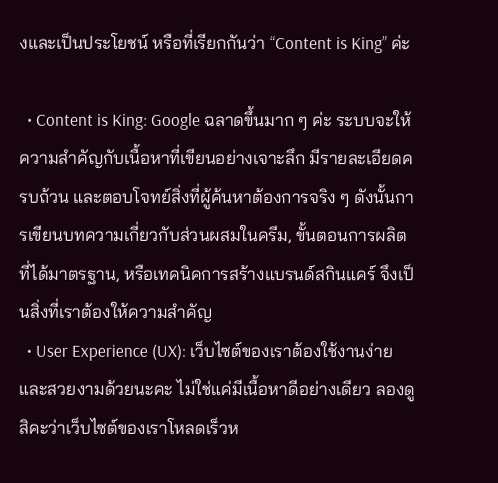งและเป็นประโยชน์ หรือที่เรียกกันว่า “Content is King” ค่ะ

  • Content is King: Google ฉลาดขึ้นมาก ๆ ค่ะ ระบบจะให้ความสำคัญกับเนื้อหาที่เขียนอย่างเจาะลึก มีรายละเอียดครบถ้วน และตอบโจทย์สิ่งที่ผู้ค้นหาต้องการจริง ๆ ดังนั้นการเขียนบทความเกี่ยวกับส่วนผสมในครีม, ขั้นตอนการผลิตที่ได้มาตรฐาน, หรือเทคนิคการสร้างแบรนด์สกินแคร์ จึงเป็นสิ่งที่เราต้องให้ความสำคัญ
  • User Experience (UX): เว็บไซต์ของเราต้องใช้งานง่ายและสวยงามด้วยนะคะ ไม่ใช่แค่มีเนื้อหาดีอย่างเดียว ลองดูสิคะว่าเว็บไซต์ของเราโหลดเร็วห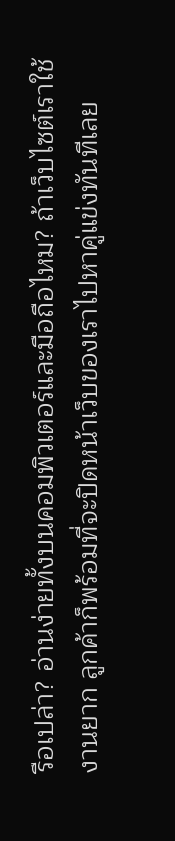รือเปล่า? อ่านง่ายทั้งบนคอมพิวเตอร์และมือถือไหม? ถ้าเว็บไซต์เราใช้งานยาก ลูกค้าก็พร้อมที่จะปิดหน้าเว็บของเราไปหาคู่แข่งทันทีเลย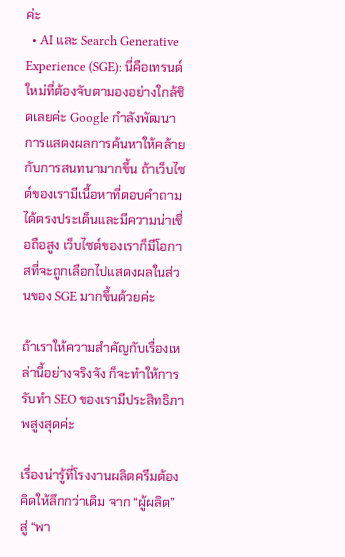ค่ะ
  • AI และ Search Generative Experience (SGE): นี่คือเทรนด์ใหม่ที่ต้องจับตามองอย่างใกล้ชิดเลยค่ะ Google กำลังพัฒนาการแสดงผลการค้นหาให้คล้ายกับการสนทนามากขึ้น ถ้าเว็บไซต์ของเรามีเนื้อหาที่ตอบคำถามได้ตรงประเด็นและมีความน่าเชื่อถือสูง เว็บไซต์ของเราก็มีโอกาสที่จะถูกเลือกไปแสดงผลในส่วนของ SGE มากขึ้นด้วยค่ะ

ถ้าเราให้ความสำคัญกับเรื่องเหล่านี้อย่างจริงจัง ก็จะทำให้การรับทำ SEO ของเรามีประสิทธิภาพสูงสุดค่ะ

เรื่องน่ารู้ที่โรงงานผลิตครีมต้องคิดให้ลึกกว่าเดิม จาก “ผู้ผลิต” สู่ “พา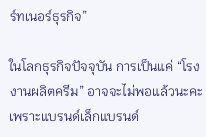ร์ทเนอร์ธุรกิจ”

ในโลกธุรกิจปัจจุบัน การเป็นแค่ “โรงงานผลิตครีม” อาจจะไม่พอแล้วนะคะ เพราะแบรนด์เล็กแบรนด์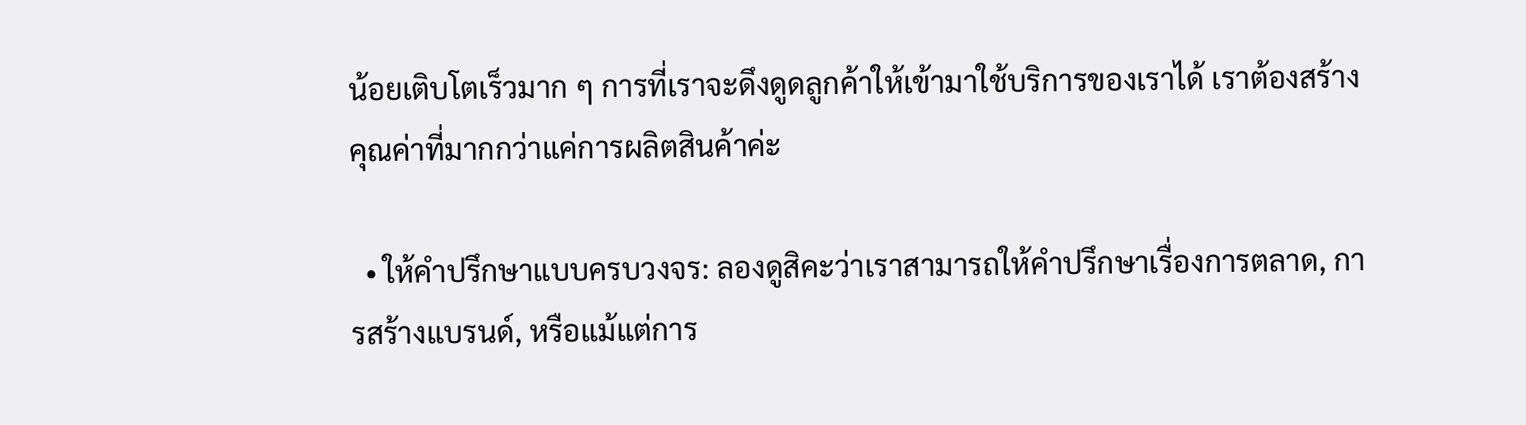น้อยเติบโตเร็วมาก ๆ การที่เราจะดึงดูดลูกค้าให้เข้ามาใช้บริการของเราได้ เราต้องสร้างคุณค่าที่มากกว่าแค่การผลิตสินค้าค่ะ

  • ให้คำปรึกษาแบบครบวงจร: ลองดูสิคะว่าเราสามารถให้คำปรึกษาเรื่องการตลาด, การสร้างแบรนด์, หรือแม้แต่การ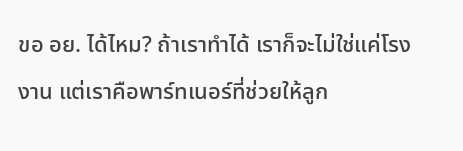ขอ อย. ได้ไหม? ถ้าเราทำได้ เราก็จะไม่ใช่แค่โรงงาน แต่เราคือพาร์ทเนอร์ที่ช่วยให้ลูก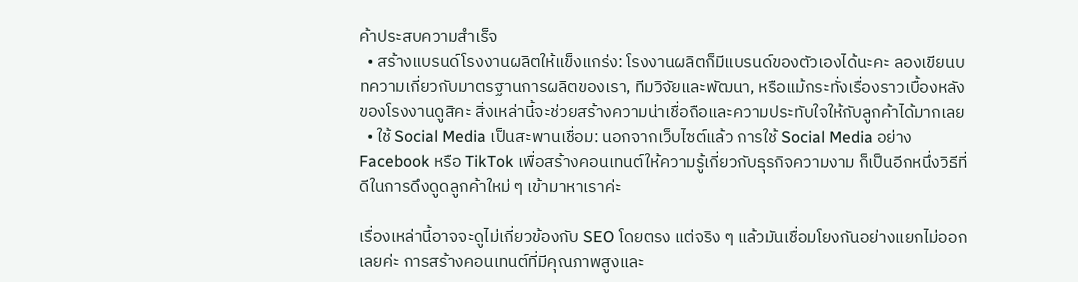ค้าประสบความสำเร็จ
  • สร้างแบรนด์โรงงานผลิตให้แข็งแกร่ง: โรงงานผลิตก็มีแบรนด์ของตัวเองได้นะคะ ลองเขียนบทความเกี่ยวกับมาตรฐานการผลิตของเรา, ทีมวิจัยและพัฒนา, หรือแม้กระทั่งเรื่องราวเบื้องหลังของโรงงานดูสิคะ สิ่งเหล่านี้จะช่วยสร้างความน่าเชื่อถือและความประทับใจให้กับลูกค้าได้มากเลย
  • ใช้ Social Media เป็นสะพานเชื่อม: นอกจากเว็บไซต์แล้ว การใช้ Social Media อย่าง Facebook หรือ TikTok เพื่อสร้างคอนเทนต์ให้ความรู้เกี่ยวกับธุรกิจความงาม ก็เป็นอีกหนึ่งวิธีที่ดีในการดึงดูดลูกค้าใหม่ ๆ เข้ามาหาเราค่ะ

เรื่องเหล่านี้อาจจะดูไม่เกี่ยวข้องกับ SEO โดยตรง แต่จริง ๆ แล้วมันเชื่อมโยงกันอย่างแยกไม่ออกเลยค่ะ การสร้างคอนเทนต์ที่มีคุณภาพสูงและ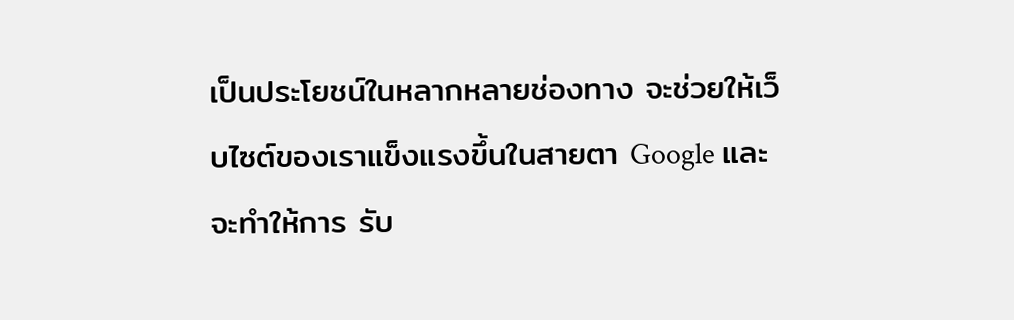เป็นประโยชน์ในหลากหลายช่องทาง จะช่วยให้เว็บไซต์ของเราแข็งแรงขึ้นในสายตา Google และจะทำให้การ รับ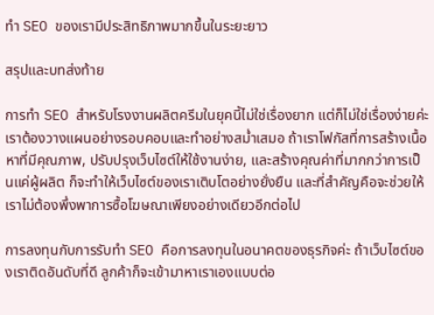ทำ SEO ของเรามีประสิทธิภาพมากขึ้นในระยะยาว

สรุปและบทส่งท้าย

การทำ SEO สำหรับโรงงานผลิตครีมในยุคนี้ไม่ใช่เรื่องยาก แต่ก็ไม่ใช่เรื่องง่ายค่ะ เราต้องวางแผนอย่างรอบคอบและทำอย่างสม่ำเสมอ ถ้าเราโฟกัสที่การสร้างเนื้อหาที่มีคุณภาพ, ปรับปรุงเว็บไซต์ให้ใช้งานง่าย, และสร้างคุณค่าที่มากกว่าการเป็นแค่ผู้ผลิต ก็จะทำให้เว็บไซต์ของเราเติบโตอย่างยั่งยืน และที่สำคัญคือจะช่วยให้เราไม่ต้องพึ่งพาการซื้อโฆษณาเพียงอย่างเดียวอีกต่อไป

การลงทุนกับการรับทำ SEO คือการลงทุนในอนาคตของธุรกิจค่ะ ถ้าเว็บไซต์ของเราติดอันดับที่ดี ลูกค้าก็จะเข้ามาหาเราเองแบบต่อ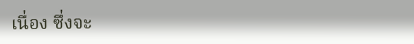เนื่อง ซึ่งจะ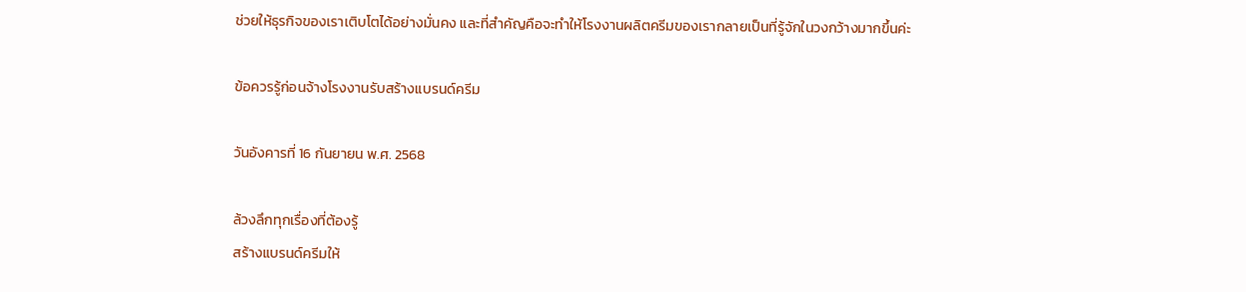ช่วยให้ธุรกิจของเราเติบโตได้อย่างมั่นคง และที่สำคัญคือจะทำให้โรงงานผลิตครีมของเรากลายเป็นที่รู้จักในวงกว้างมากขึ้นค่ะ

ข้อควรรู้ก่อนจ้างโรงงานรับสร้างแบรนด์ครีม

วันอังคารที่ 16 กันยายน พ.ศ. 2568

ล้วงลึกทุกเรื่องที่ต้องรู้
สร้างแบรนด์ครีมให้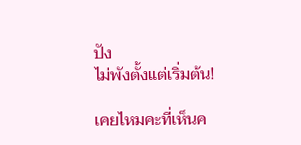ปัง
ไม่พังตั้งแต่เริ่มต้น!

เคยไหมคะที่เห็นค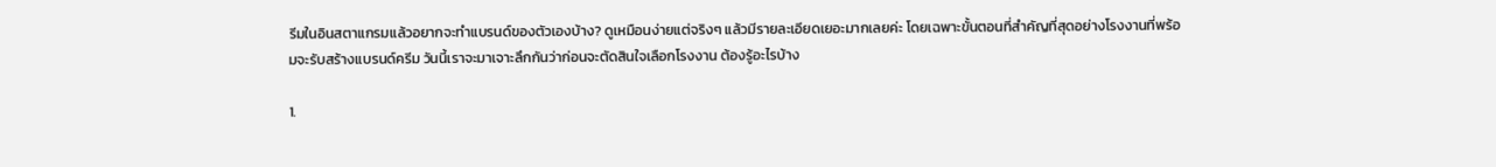รีมในอินสตาแกรมแล้วอยากจะทำแบรนด์ของตัวเองบ้าง? ดูเหมือนง่ายแต่จริงๆ แล้วมีรายละเอียดเยอะมากเลยค่ะ โดยเฉพาะขั้นตอนที่สำคัญที่สุดอย่างโรงงานที่พร้อมจะรับสร้างแบรนด์ครีม วันนี้เราจะมาเจาะลึกกันว่าก่อนจะตัดสินใจเลือกโรงงาน ต้องรู้อะไรบ้าง

1.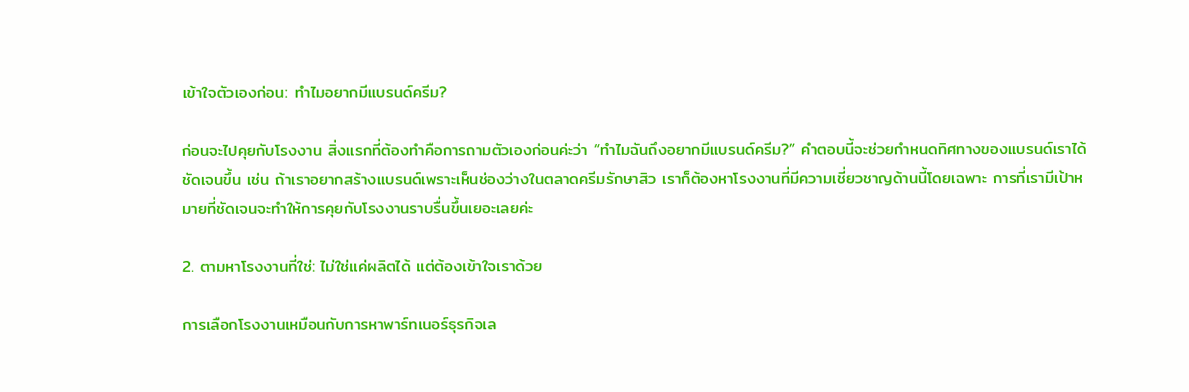เข้าใจตัวเองก่อน: ทำไมอยากมีแบรนด์ครีม?

ก่อนจะไปคุยกับโรงงาน สิ่งแรกที่ต้องทำคือการถามตัวเองก่อนค่ะว่า “ทำไมฉันถึงอยากมีแบรนด์ครีม?” คำตอบนี้จะช่วยกำหนดทิศทางของแบรนด์เราได้ชัดเจนขึ้น เช่น ถ้าเราอยากสร้างแบรนด์เพราะเห็นช่องว่างในตลาดครีมรักษาสิว เราก็ต้องหาโรงงานที่มีความเชี่ยวชาญด้านนี้โดยเฉพาะ การที่เรามีเป้าหมายที่ชัดเจนจะทำให้การคุยกับโรงงานราบรื่นขึ้นเยอะเลยค่ะ

2. ตามหาโรงงานที่ใช่: ไม่ใช่แค่ผลิตได้ แต่ต้องเข้าใจเราด้วย

การเลือกโรงงานเหมือนกับการหาพาร์ทเนอร์ธุรกิจเล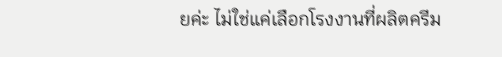ยค่ะ ไม่ใช่แค่เลือกโรงงานที่ผลิตครีม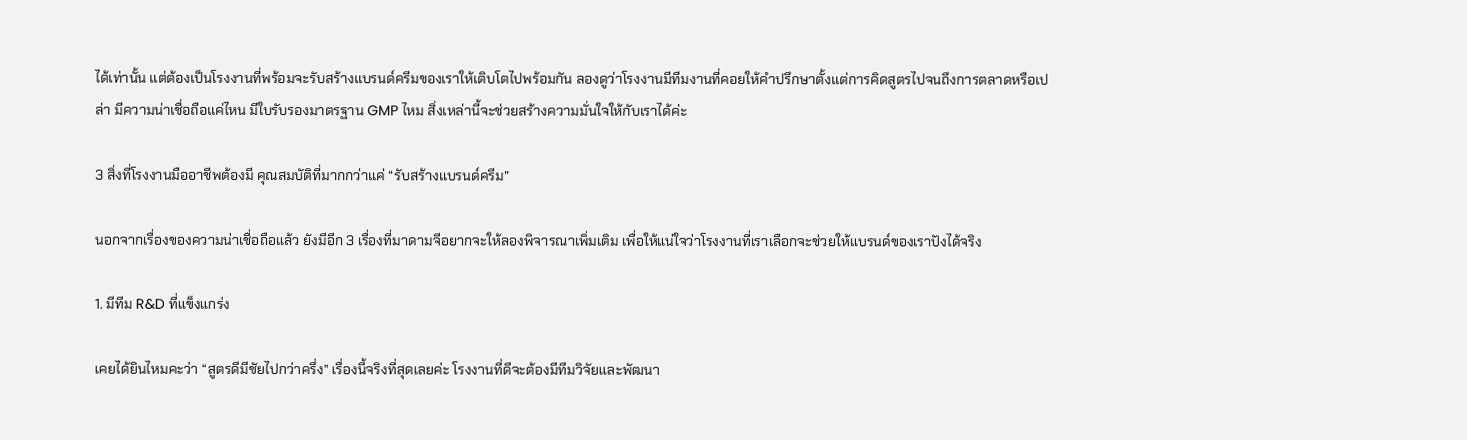ได้เท่านั้น แต่ต้องเป็นโรงงานที่พร้อมจะรับสร้างแบรนด์ครีมของเราให้เติบโตไปพร้อมกัน ลองดูว่าโรงงานมีทีมงานที่คอยให้คำปรึกษาตั้งแต่การคิดสูตรไปจนถึงการตลาดหรือเปล่า มีความน่าเชื่อถือแค่ไหน มีใบรับรองมาตรฐาน GMP ไหม สิ่งเหล่านี้จะช่วยสร้างความมั่นใจให้กับเราได้ค่ะ

3 สิ่งที่โรงงานมืออาชีพต้องมี คุณสมบัติที่มากกว่าแค่ “รับสร้างแบรนด์ครีม”

นอกจากเรื่องของความน่าเชื่อถือแล้ว ยังมีอีก 3 เรื่องที่มาดามจีอยากจะให้ลองพิจารณาเพิ่มเติม เพื่อให้แน่ใจว่าโรงงานที่เราเลือกจะช่วยให้แบรนด์ของเราปังได้จริง

1. มีทีม R&D ที่แข็งแกร่ง

เคยได้ยินไหมคะว่า “สูตรดีมีชัยไปกว่าครึ่ง” เรื่องนี้จริงที่สุดเลยค่ะ โรงงานที่ดีจะต้องมีทีมวิจัยและพัฒนา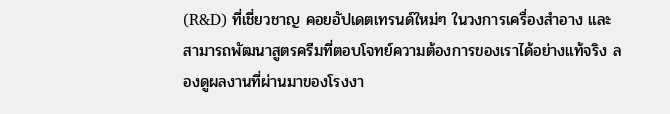(R&D) ที่เชี่ยวชาญ คอยอัปเดตเทรนด์ใหม่ๆ ในวงการเครื่องสำอาง และสามารถพัฒนาสูตรครีมที่ตอบโจทย์ความต้องการของเราได้อย่างแท้จริง ลองดูผลงานที่ผ่านมาของโรงงา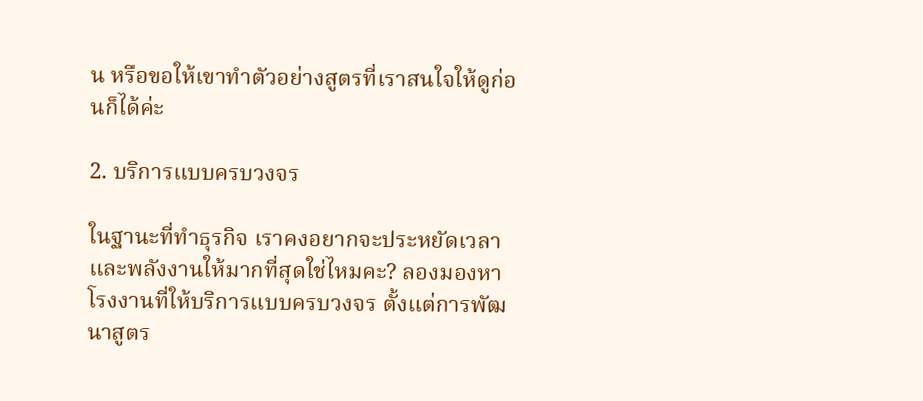น หรือขอให้เขาทำตัวอย่างสูตรที่เราสนใจให้ดูก่อนก็ได้ค่ะ

2. บริการแบบครบวงจร

ในฐานะที่ทำธุรกิจ เราคงอยากจะประหยัดเวลาและพลังงานให้มากที่สุดใช่ไหมคะ? ลองมองหาโรงงานที่ให้บริการแบบครบวงจร ตั้งแต่การพัฒนาสูตร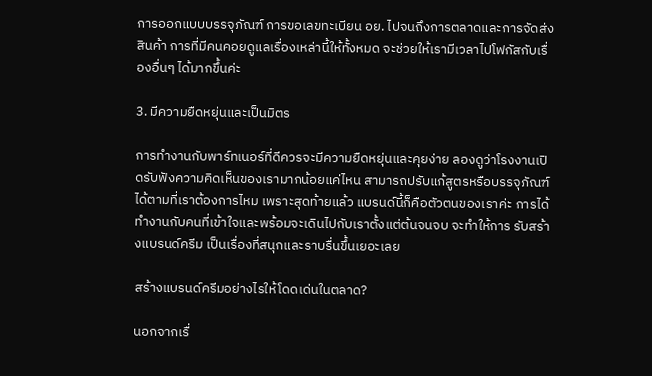การออกแบบบรรจุภัณฑ์ การขอเลขทะเบียน อย. ไปจนถึงการตลาดและการจัดส่งสินค้า การที่มีคนคอยดูแลเรื่องเหล่านี้ให้ทั้งหมด จะช่วยให้เรามีเวลาไปโฟกัสกับเรื่องอื่นๆ ได้มากขึ้นค่ะ

3. มีความยืดหยุ่นและเป็นมิตร

การทำงานกับพาร์ทเนอร์ที่ดีควรจะมีความยืดหยุ่นและคุยง่าย ลองดูว่าโรงงานเปิดรับฟังความคิดเห็นของเรามากน้อยแค่ไหน สามารถปรับแก้สูตรหรือบรรจุภัณฑ์ได้ตามที่เราต้องการไหม เพราะสุดท้ายแล้ว แบรนด์นี้ก็คือตัวตนของเราค่ะ การได้ทำงานกับคนที่เข้าใจและพร้อมจะเดินไปกับเราตั้งแต่ต้นจนจบ จะทำให้การ รับสร้างแบรนด์ครีม เป็นเรื่องที่สนุกและราบรื่นขึ้นเยอะเลย

สร้างแบรนด์ครีมอย่างไรให้โดดเด่นในตลาด?

นอกจากเรื่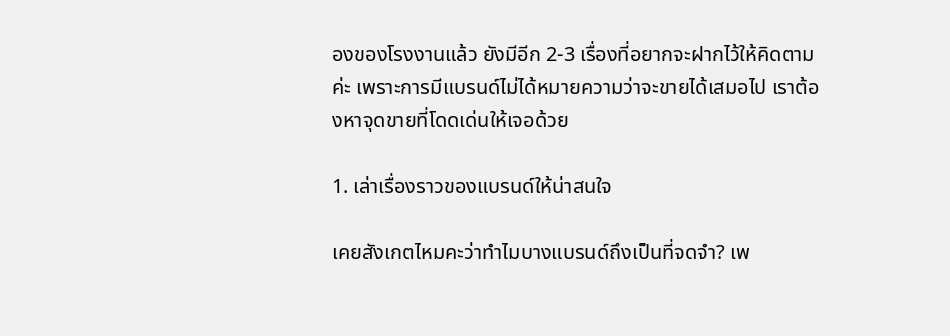องของโรงงานแล้ว ยังมีอีก 2-3 เรื่องที่อยากจะฝากไว้ให้คิดตามค่ะ เพราะการมีแบรนด์ไม่ได้หมายความว่าจะขายได้เสมอไป เราต้องหาจุดขายที่โดดเด่นให้เจอด้วย

1. เล่าเรื่องราวของแบรนด์ให้น่าสนใจ

เคยสังเกตไหมคะว่าทำไมบางแบรนด์ถึงเป็นที่จดจำ? เพ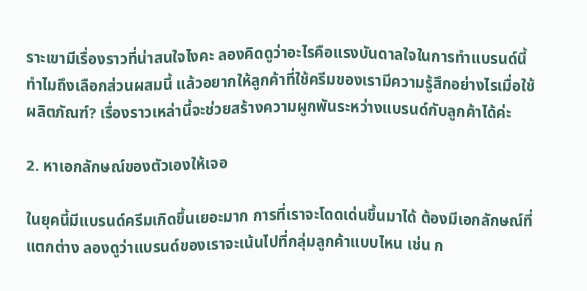ราะเขามีเรื่องราวที่น่าสนใจไงคะ ลองคิดดูว่าอะไรคือแรงบันดาลใจในการทำแบรนด์นี้ ทำไมถึงเลือกส่วนผสมนี้ แล้วอยากให้ลูกค้าที่ใช้ครีมของเรามีความรู้สึกอย่างไรเมื่อใช้ผลิตภัณฑ์? เรื่องราวเหล่านี้จะช่วยสร้างความผูกพันระหว่างแบรนด์กับลูกค้าได้ค่ะ

2. หาเอกลักษณ์ของตัวเองให้เจอ

ในยุคนี้มีแบรนด์ครีมเกิดขึ้นเยอะมาก การที่เราจะโดดเด่นขึ้นมาได้ ต้องมีเอกลักษณ์ที่แตกต่าง ลองดูว่าแบรนด์ของเราจะเน้นไปที่กลุ่มลูกค้าแบบไหน เช่น ก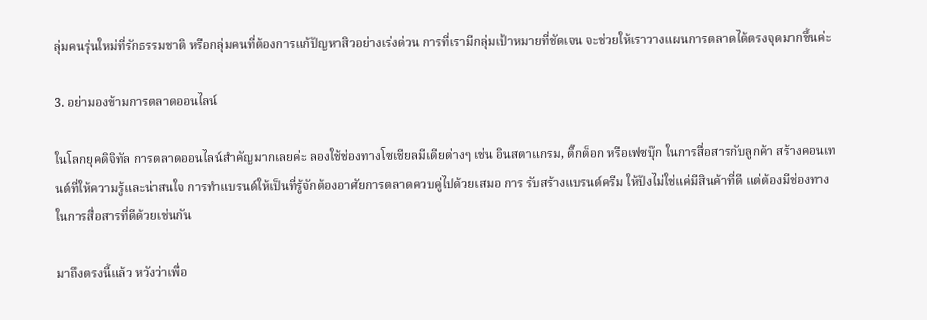ลุ่มคนรุ่นใหม่ที่รักธรรมชาติ หรือกลุ่มคนที่ต้องการแก้ปัญหาสิวอย่างเร่งด่วน การที่เรามีกลุ่มเป้าหมายที่ชัดเจน จะช่วยให้เราวางแผนการตลาดได้ตรงจุดมากขึ้นค่ะ

3. อย่ามองข้ามการตลาดออนไลน์

ในโลกยุคดิจิทัล การตลาดออนไลน์สำคัญมากเลยค่ะ ลองใช้ช่องทางโซเชียลมีเดียต่างๆ เช่น อินสตาแกรม, ติ๊กต็อก หรือเฟซบุ๊ก ในการสื่อสารกับลูกค้า สร้างคอนเทนต์ที่ให้ความรู้และน่าสนใจ การทำแบรนด์ให้เป็นที่รู้จักต้องอาศัยการตลาดควบคู่ไปด้วยเสมอ การ รับสร้างแบรนด์ครีม ให้ปังไม่ใช่แค่มีสินค้าที่ดี แต่ต้องมีช่องทางในการสื่อสารที่ดีด้วยเช่นกัน

มาถึงตรงนี้แล้ว หวังว่าเพื่อ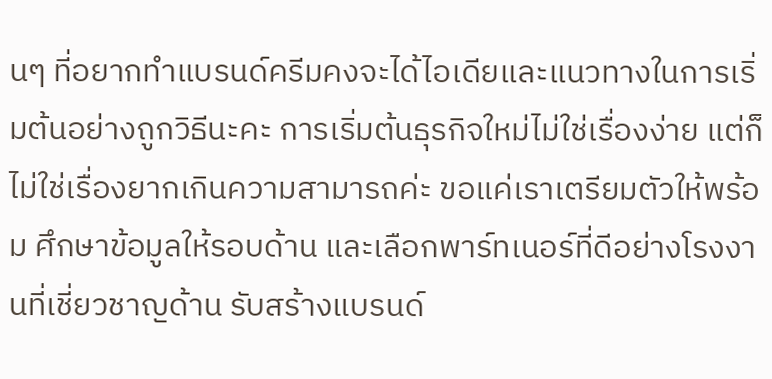นๆ ที่อยากทำแบรนด์ครีมคงจะได้ไอเดียและแนวทางในการเริ่มต้นอย่างถูกวิธีนะคะ การเริ่มต้นธุรกิจใหม่ไม่ใช่เรื่องง่าย แต่ก็ไม่ใช่เรื่องยากเกินความสามารถค่ะ ขอแค่เราเตรียมตัวให้พร้อม ศึกษาข้อมูลให้รอบด้าน และเลือกพาร์ทเนอร์ที่ดีอย่างโรงงานที่เชี่ยวชาญด้าน รับสร้างแบรนด์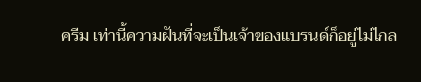ครีม เท่านี้ความฝันที่จะเป็นเจ้าของแบรนด์ก็อยู่ไม่ไกล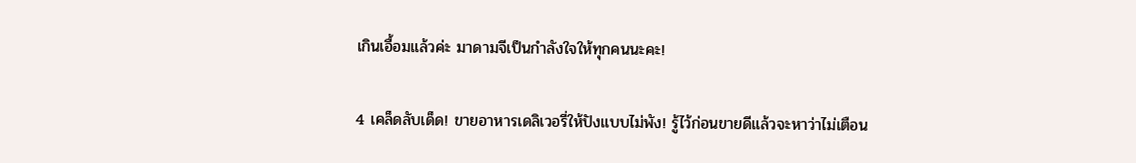เกินเอื้อมแล้วค่ะ มาดามจีเป็นกำลังใจให้ทุกคนนะคะ!

4 เคล็ดลับเด็ด! ขายอาหารเดลิเวอรี่ให้ปังแบบไม่พัง! รู้ไว้ก่อนขายดีแล้วจะหาว่าไม่เตือน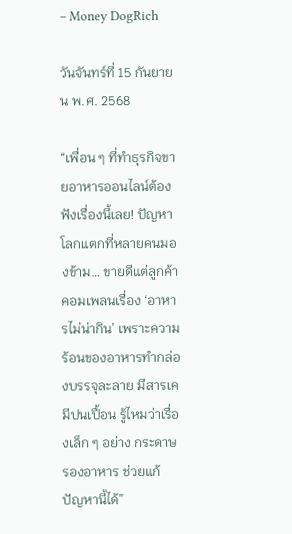– Money DogRich

วันจันทร์ที่ 15 กันยายน พ.ศ. 2568

“เพื่อน ๆ ที่ทำธุรกิจขายอาหารออนไลน์ต้องฟังเรื่องนี้เลย! ปัญหาโลกแตกที่หลายคนมองข้าม… ขายดีแต่ลูกค้าคอมเพลนเรื่อง ‘อาหารไม่น่ากิน’ เพราะความร้อนของอาหารทำกล่องบรรจุละลาย มีสารเคมีปนเปื้อน รู้ไหมว่าเรื่องเล็ก ๆ อย่าง กระดาษรองอาหาร ช่วยแก้ปัญหานี้ได้”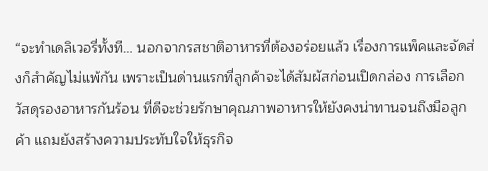“จะทำเดลิเวอรี่ทั้งที… นอกจากรสชาติอาหารที่ต้องอร่อยแล้ว เรื่องการแพ็คและจัดส่งก็สำคัญไม่แพ้กัน เพราะเป็นด่านแรกที่ลูกค้าจะได้สัมผัสก่อนเปิดกล่อง การเลือก วัสดุรองอาหารกันร้อน ที่ดีจะช่วยรักษาคุณภาพอาหารให้ยังคงน่าทานจนถึงมือลูกค้า แถมยังสร้างความประทับใจให้ธุรกิจ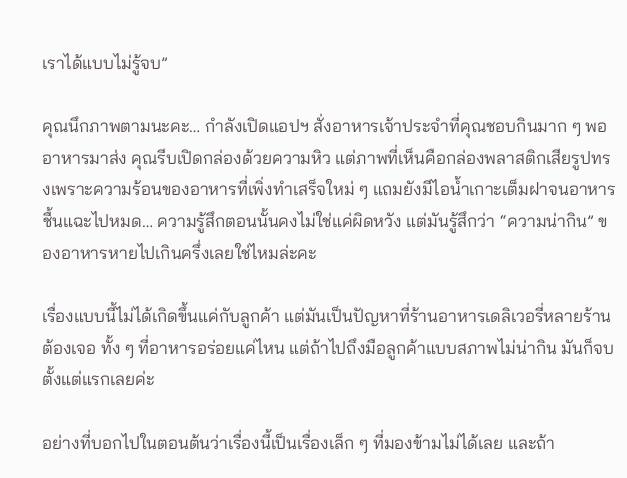เราได้แบบไม่รู้จบ”

คุณนึกภาพตามนะคะ… กำลังเปิดแอปฯ สั่งอาหารเจ้าประจำที่คุณชอบกินมาก ๆ พออาหารมาส่ง คุณรีบเปิดกล่องด้วยความหิว แต่ภาพที่เห็นคือกล่องพลาสติกเสียรูปทรงเพราะความร้อนของอาหารที่เพิ่งทำเสร็จใหม่ ๆ แถมยังมีไอน้ำเกาะเต็มฝาจนอาหารชื้นแฉะไปหมด… ความรู้สึกตอนนั้นคงไม่ใช่แค่ผิดหวัง แต่มันรู้สึกว่า “ความน่ากิน” ของอาหารหายไปเกินครึ่งเลยใช่ไหมล่ะคะ

เรื่องแบบนี้ไม่ได้เกิดขึ้นแค่กับลูกค้า แต่มันเป็นปัญหาที่ร้านอาหารเดลิเวอรี่หลายร้านต้องเจอ ทั้ง ๆ ที่อาหารอร่อยแค่ไหน แต่ถ้าไปถึงมือลูกค้าแบบสภาพไม่น่ากิน มันก็จบตั้งแต่แรกเลยค่ะ

อย่างที่บอกไปในตอนต้นว่าเรื่องนี้เป็นเรื่องเล็ก ๆ ที่มองข้ามไม่ได้เลย และถ้า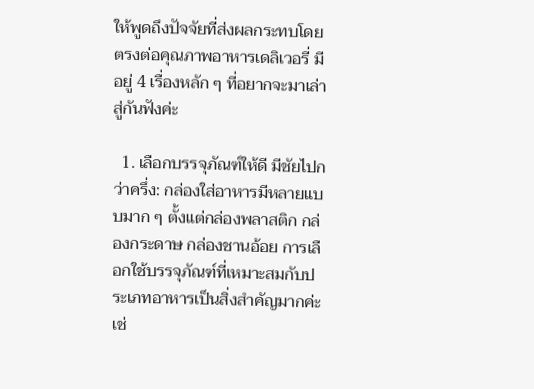ให้พูดถึงปัจจัยที่ส่งผลกระทบโดยตรงต่อคุณภาพอาหารเดลิเวอรี่ มีอยู่ 4 เรื่องหลัก ๆ ที่อยากจะมาเล่าสู่กันฟังค่ะ

  1. เลือกบรรจุภัณฑ์ให้ดี มีชัยไปกว่าครึ่ง: กล่องใส่อาหารมีหลายแบบมาก ๆ ตั้งแต่กล่องพลาสติก กล่องกระดาษ กล่องชานอ้อย การเลือกใช้บรรจุภัณฑ์ที่เหมาะสมกับประเภทอาหารเป็นสิ่งสำคัญมากค่ะ เช่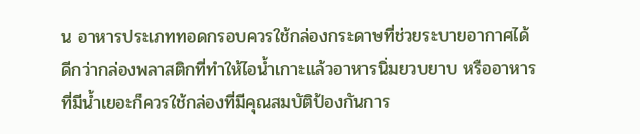น อาหารประเภททอดกรอบควรใช้กล่องกระดาษที่ช่วยระบายอากาศได้ดีกว่ากล่องพลาสติกที่ทำให้ไอน้ำเกาะแล้วอาหารนิ่มยวบยาบ หรืออาหารที่มีน้ำเยอะก็ควรใช้กล่องที่มีคุณสมบัติป้องกันการ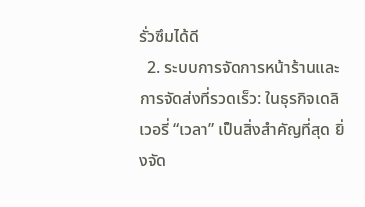รั่วซึมได้ดี
  2. ระบบการจัดการหน้าร้านและการจัดส่งที่รวดเร็ว: ในธุรกิจเดลิเวอรี่ “เวลา” เป็นสิ่งสำคัญที่สุด ยิ่งจัด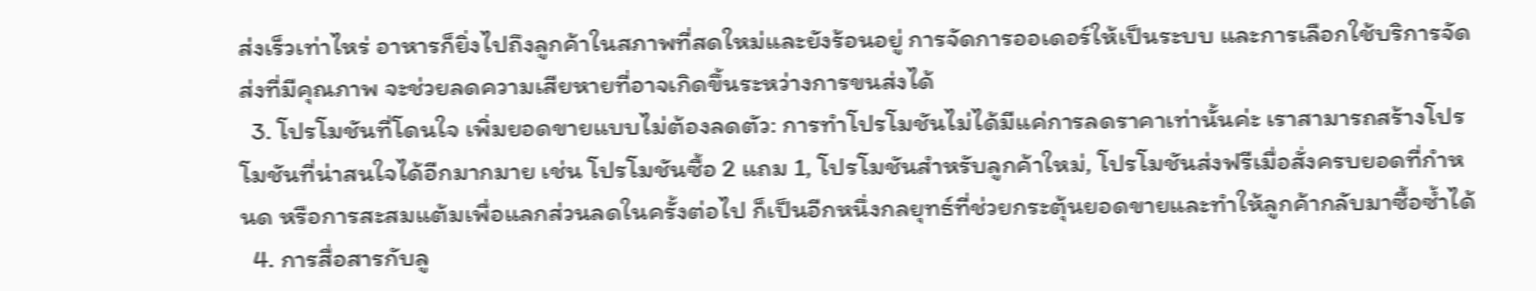ส่งเร็วเท่าไหร่ อาหารก็ยิ่งไปถึงลูกค้าในสภาพที่สดใหม่และยังร้อนอยู่ การจัดการออเดอร์ให้เป็นระบบ และการเลือกใช้บริการจัดส่งที่มีคุณภาพ จะช่วยลดความเสียหายที่อาจเกิดขึ้นระหว่างการขนส่งได้
  3. โปรโมชันที่โดนใจ เพิ่มยอดขายแบบไม่ต้องลดตัว: การทำโปรโมชันไม่ได้มีแค่การลดราคาเท่านั้นค่ะ เราสามารถสร้างโปรโมชันที่น่าสนใจได้อีกมากมาย เช่น โปรโมชันซื้อ 2 แถม 1, โปรโมชันสำหรับลูกค้าใหม่, โปรโมชันส่งฟรีเมื่อสั่งครบยอดที่กำหนด หรือการสะสมแต้มเพื่อแลกส่วนลดในครั้งต่อไป ก็เป็นอีกหนึ่งกลยุทธ์ที่ช่วยกระตุ้นยอดขายและทำให้ลูกค้ากลับมาซื้อซ้ำได้
  4. การสื่อสารกับลู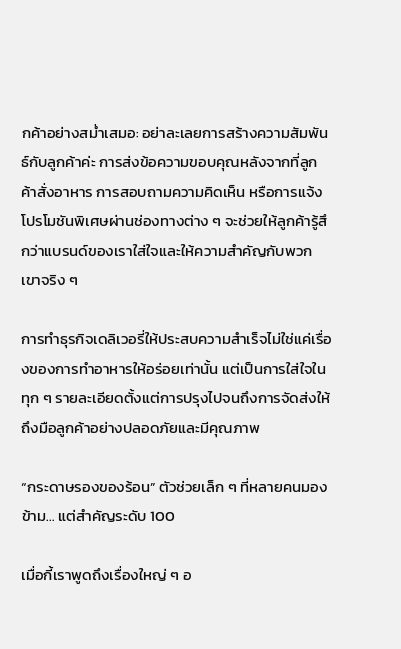กค้าอย่างสม่ำเสมอ: อย่าละเลยการสร้างความสัมพันธ์กับลูกค้าค่ะ การส่งข้อความขอบคุณหลังจากที่ลูกค้าสั่งอาหาร การสอบถามความคิดเห็น หรือการแจ้งโปรโมชันพิเศษผ่านช่องทางต่าง ๆ จะช่วยให้ลูกค้ารู้สึกว่าแบรนด์ของเราใส่ใจและให้ความสำคัญกับพวกเขาจริง ๆ

การทำธุรกิจเดลิเวอรี่ให้ประสบความสำเร็จไม่ใช่แค่เรื่องของการทำอาหารให้อร่อยเท่านั้น แต่เป็นการใส่ใจในทุก ๆ รายละเอียดตั้งแต่การปรุงไปจนถึงการจัดส่งให้ถึงมือลูกค้าอย่างปลอดภัยและมีคุณภาพ

“กระดาษรองของร้อน” ตัวช่วยเล็ก ๆ ที่หลายคนมองข้าม… แต่สำคัญระดับ 100

เมื่อกี้เราพูดถึงเรื่องใหญ่ ๆ อ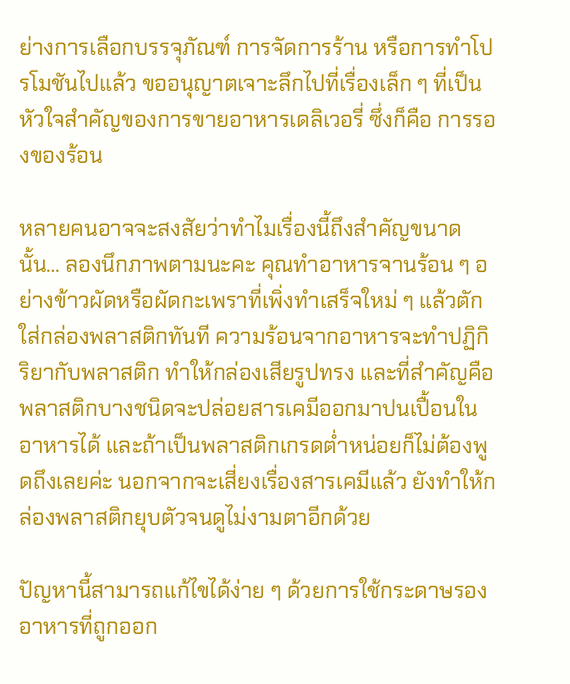ย่างการเลือกบรรจุภัณฑ์ การจัดการร้าน หรือการทำโปรโมชันไปแล้ว ขออนุญาตเจาะลึกไปที่เรื่องเล็ก ๆ ที่เป็นหัวใจสำคัญของการขายอาหารเดลิเวอรี่ ซึ่งก็คือ การรองของร้อน

หลายคนอาจจะสงสัยว่าทำไมเรื่องนี้ถึงสำคัญขนาดนั้น… ลองนึกภาพตามนะคะ คุณทำอาหารจานร้อน ๆ อย่างข้าวผัดหรือผัดกะเพราที่เพิ่งทำเสร็จใหม่ ๆ แล้วตักใส่กล่องพลาสติกทันที ความร้อนจากอาหารจะทำปฏิกิริยากับพลาสติก ทำให้กล่องเสียรูปทรง และที่สำคัญคือพลาสติกบางชนิดจะปล่อยสารเคมีออกมาปนเปื้อนในอาหารได้ และถ้าเป็นพลาสติกเกรดต่ำหน่อยก็ไม่ต้องพูดถึงเลยค่ะ นอกจากจะเสี่ยงเรื่องสารเคมีแล้ว ยังทำให้กล่องพลาสติกยุบตัวจนดูไม่งามตาอีกด้วย

ปัญหานี้สามารถแก้ไขได้ง่าย ๆ ด้วยการใช้กระดาษรองอาหารที่ถูกออก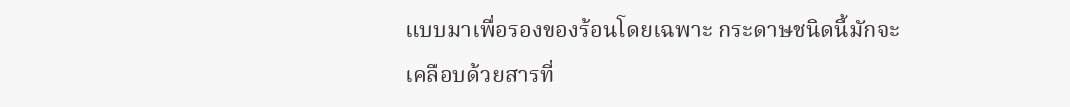แบบมาเพื่อรองของร้อนโดยเฉพาะ กระดาษชนิดนี้มักจะเคลือบด้วยสารที่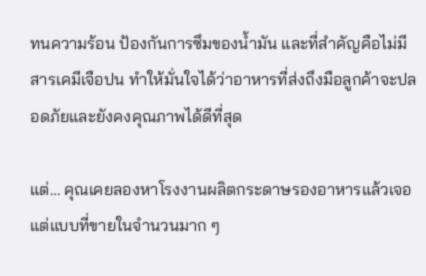ทนความร้อน ป้องกันการซึมของน้ำมัน และที่สำคัญคือไม่มีสารเคมีเจือปน ทำให้มั่นใจได้ว่าอาหารที่ส่งถึงมือลูกค้าจะปลอดภัยและยังคงคุณภาพได้ดีที่สุด

แต่… คุณเคยลองหาโรงงานผลิตกระดาษรองอาหารแล้วเจอแต่แบบที่ขายในจำนวนมาก ๆ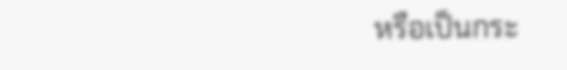หรือเป็นกระ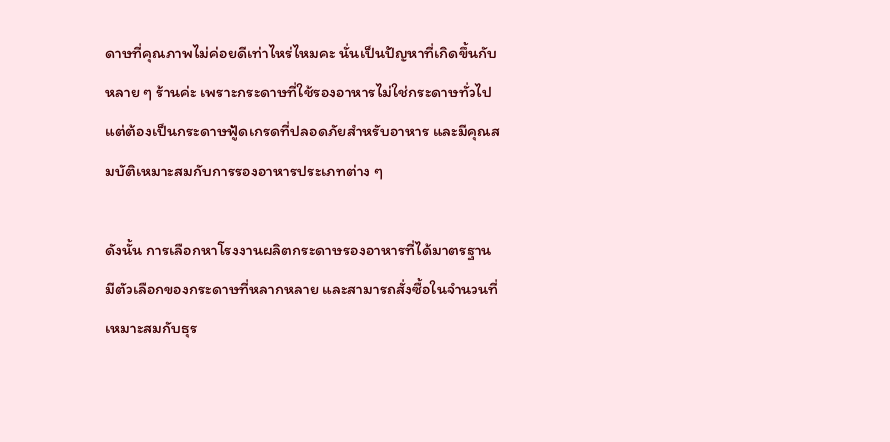ดาษที่คุณภาพไม่ค่อยดีเท่าไหร่ไหมคะ นั่นเป็นปัญหาที่เกิดขึ้นกับหลาย ๆ ร้านค่ะ เพราะกระดาษที่ใช้รองอาหารไม่ใช่กระดาษทั่วไป แต่ต้องเป็นกระดาษฟู้ดเกรดที่ปลอดภัยสำหรับอาหาร และมีคุณสมบัติเหมาะสมกับการรองอาหารประเภทต่าง ๆ

ดังนั้น การเลือกหาโรงงานผลิตกระดาษรองอาหารที่ได้มาตรฐาน มีตัวเลือกของกระดาษที่หลากหลาย และสามารถสั่งซื้อในจำนวนที่เหมาะสมกับธุร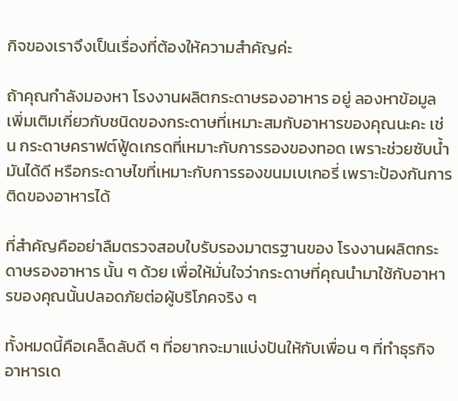กิจของเราจึงเป็นเรื่องที่ต้องให้ความสำคัญค่ะ

ถ้าคุณกำลังมองหา โรงงานผลิตกระดาษรองอาหาร อยู่ ลองหาข้อมูลเพิ่มเติมเกี่ยวกับชนิดของกระดาษที่เหมาะสมกับอาหารของคุณนะคะ เช่น กระดาษคราฟต์ฟู้ดเกรดที่เหมาะกับการรองของทอด เพราะช่วยซับน้ำมันได้ดี หรือกระดาษไขที่เหมาะกับการรองขนมเบเกอรี่ เพราะป้องกันการติดของอาหารได้

ที่สำคัญคืออย่าลืมตรวจสอบใบรับรองมาตรฐานของ โรงงานผลิตกระดาษรองอาหาร นั้น ๆ ด้วย เพื่อให้มั่นใจว่ากระดาษที่คุณนำมาใช้กับอาหารของคุณนั้นปลอดภัยต่อผู้บริโภคจริง ๆ

ทั้งหมดนี้คือเคล็ดลับดี ๆ ที่อยากจะมาแบ่งปันให้กับเพื่อน ๆ ที่ทำธุรกิจอาหารเด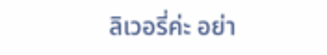ลิเวอรี่ค่ะ อย่า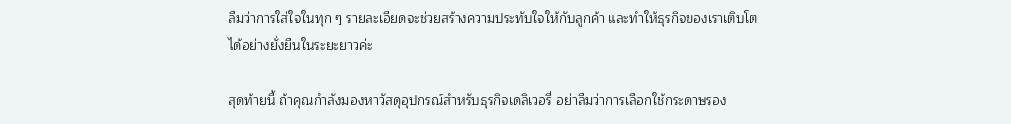ลืมว่าการใส่ใจในทุก ๆ รายละเอียดจะช่วยสร้างความประทับใจให้กับลูกค้า และทำให้ธุรกิจของเราเติบโตได้อย่างยั่งยืนในระยะยาวค่ะ

สุดท้ายนี้ ถ้าคุณกำลังมองหาวัสดุอุปกรณ์สำหรับธุรกิจเดลิเวอรี่ อย่าลืมว่าการเลือกใช้กระดาษรอง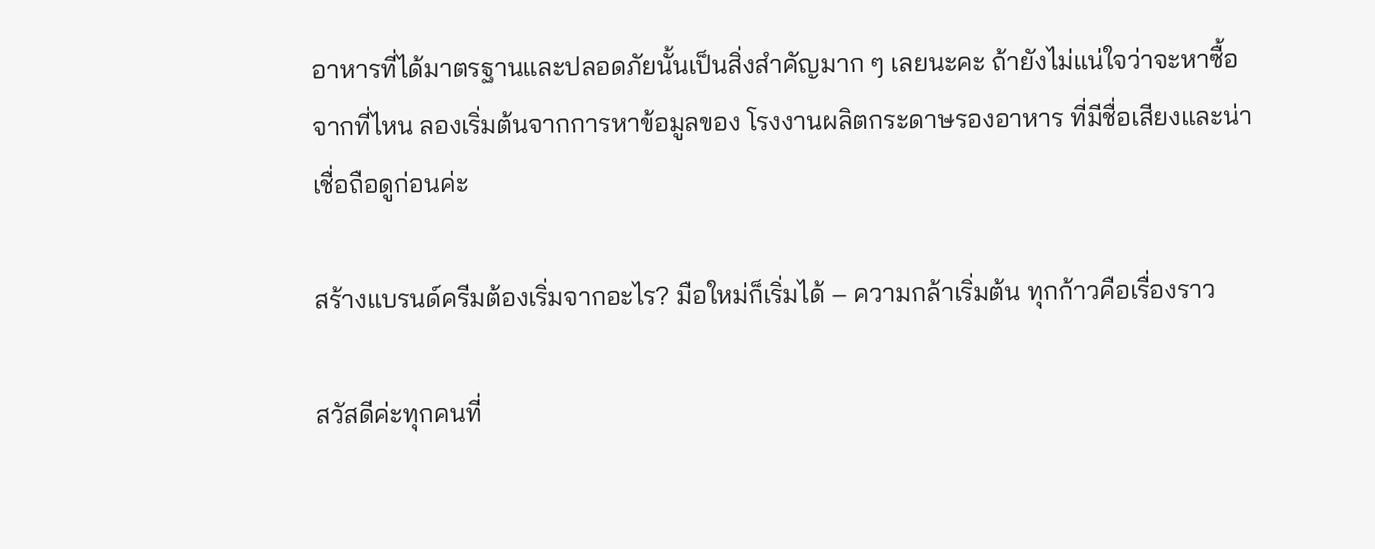อาหารที่ได้มาตรฐานและปลอดภัยนั้นเป็นสิ่งสำคัญมาก ๆ เลยนะคะ ถ้ายังไม่แน่ใจว่าจะหาซื้อจากที่ไหน ลองเริ่มต้นจากการหาข้อมูลของ โรงงานผลิตกระดาษรองอาหาร ที่มีชื่อเสียงและน่าเชื่อถือดูก่อนค่ะ

สร้างแบรนด์ครีมต้องเริ่มจากอะไร? มือใหม่ก็เริ่มได้ – ความกล้าเริ่มต้น ทุกก้าวคือเรื่องราว

สวัสดีค่ะทุกคนที่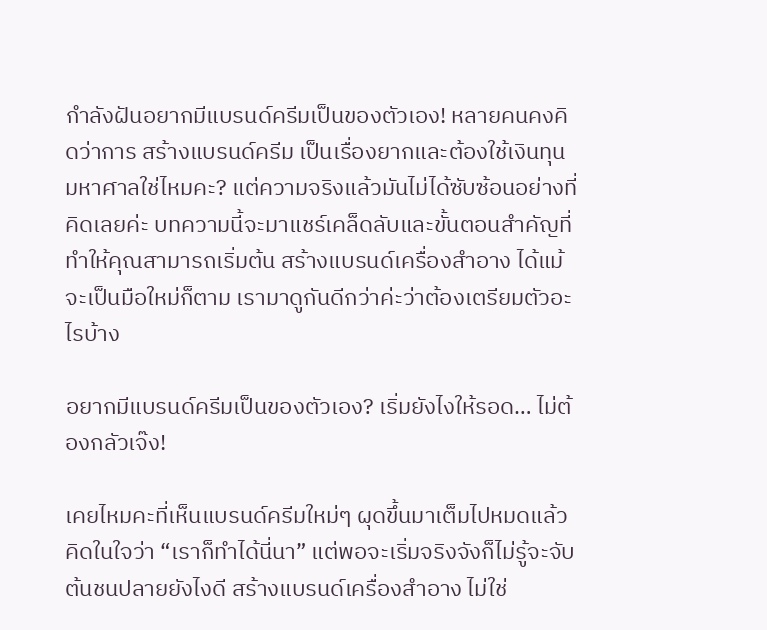กำลังฝันอยากมีแบรนด์ครีมเป็นของตัวเอง! หลายคนคงคิดว่าการ สร้างแบรนด์ครีม เป็นเรื่องยากและต้องใช้เงินทุนมหาศาลใช่ไหมคะ? แต่ความจริงแล้วมันไม่ได้ซับซ้อนอย่างที่คิดเลยค่ะ บทความนี้จะมาแชร์เคล็ดลับและขั้นตอนสำคัญที่ทำให้คุณสามารถเริ่มต้น สร้างแบรนด์เครื่องสำอาง ได้แม้จะเป็นมือใหม่ก็ตาม เรามาดูกันดีกว่าค่ะว่าต้องเตรียมตัวอะไรบ้าง

อยากมีแบรนด์ครีมเป็นของตัวเอง? เริ่มยังไงให้รอด… ไม่ต้องกลัวเจ๊ง!

เคยไหมคะที่เห็นแบรนด์ครีมใหม่ๆ ผุดขึ้นมาเต็มไปหมดแล้วคิดในใจว่า “เราก็ทำได้นี่นา” แต่พอจะเริ่มจริงจังก็ไม่รู้จะจับต้นชนปลายยังไงดี สร้างแบรนด์เครื่องสำอาง ไม่ใช่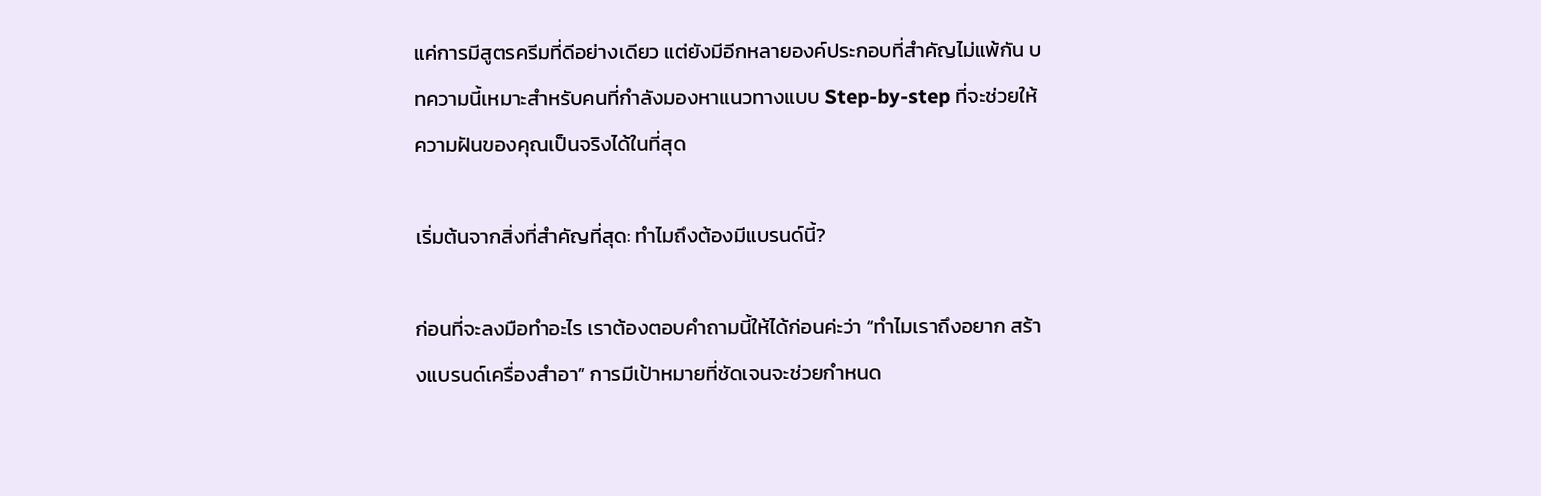แค่การมีสูตรครีมที่ดีอย่างเดียว แต่ยังมีอีกหลายองค์ประกอบที่สำคัญไม่แพ้กัน บทความนี้เหมาะสำหรับคนที่กำลังมองหาแนวทางแบบ Step-by-step ที่จะช่วยให้ความฝันของคุณเป็นจริงได้ในที่สุด

เริ่มต้นจากสิ่งที่สำคัญที่สุด: ทำไมถึงต้องมีแบรนด์นี้?

ก่อนที่จะลงมือทำอะไร เราต้องตอบคำถามนี้ให้ได้ก่อนค่ะว่า “ทำไมเราถึงอยาก สร้างแบรนด์เครื่องสำอา” การมีเป้าหมายที่ชัดเจนจะช่วยกำหนด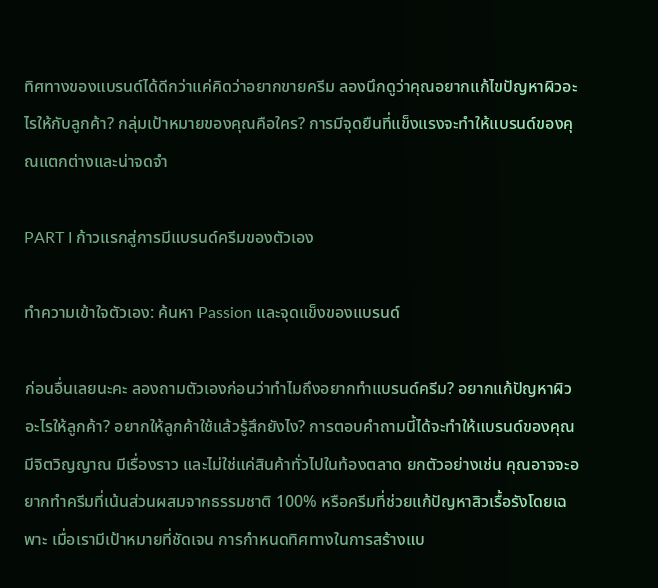ทิศทางของแบรนด์ได้ดีกว่าแค่คิดว่าอยากขายครีม ลองนึกดูว่าคุณอยากแก้ไขปัญหาผิวอะไรให้กับลูกค้า? กลุ่มเป้าหมายของคุณคือใคร? การมีจุดยืนที่แข็งแรงจะทำให้แบรนด์ของคุณแตกต่างและน่าจดจำ

PART I ก้าวแรกสู่การมีแบรนด์ครีมของตัวเอง

ทำความเข้าใจตัวเอง: ค้นหา Passion และจุดแข็งของแบรนด์

ก่อนอื่นเลยนะคะ ลองถามตัวเองก่อนว่าทำไมถึงอยากทำแบรนด์ครีม? อยากแก้ปัญหาผิวอะไรให้ลูกค้า? อยากให้ลูกค้าใช้แล้วรู้สึกยังไง? การตอบคำถามนี้ได้จะทำให้แบรนด์ของคุณมีจิตวิญญาณ มีเรื่องราว และไม่ใช่แค่สินค้าทั่วไปในท้องตลาด ยกตัวอย่างเช่น คุณอาจจะอยากทำครีมที่เน้นส่วนผสมจากธรรมชาติ 100% หรือครีมที่ช่วยแก้ปัญหาสิวเรื้อรังโดยเฉพาะ เมื่อเรามีเป้าหมายที่ชัดเจน การกำหนดทิศทางในการสร้างแบ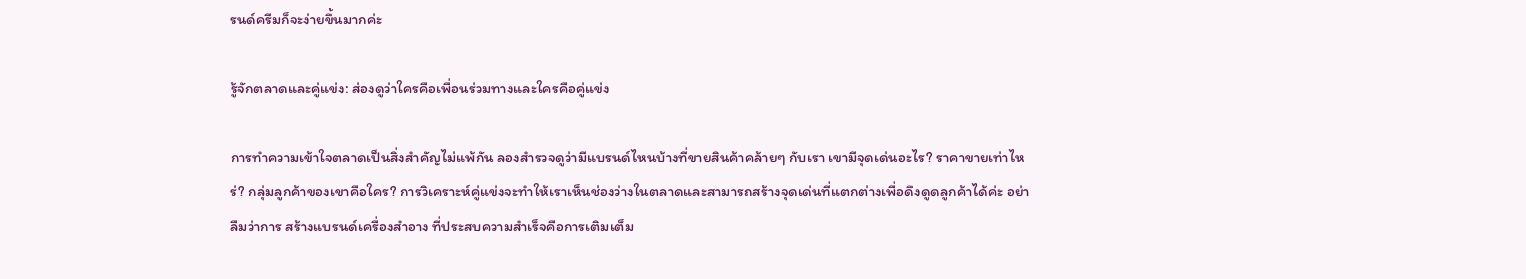รนด์ครีมก็จะง่ายขึ้นมากค่ะ

รู้จักตลาดและคู่แข่ง: ส่องดูว่าใครคือเพื่อนร่วมทางและใครคือคู่แข่ง

การทำความเข้าใจตลาดเป็นสิ่งสำคัญไม่แพ้กัน ลองสำรวจดูว่ามีแบรนด์ไหนบ้างที่ขายสินค้าคล้ายๆ กับเรา เขามีจุดเด่นอะไร? ราคาขายเท่าไหร่? กลุ่มลูกค้าของเขาคือใคร? การวิเคราะห์คู่แข่งจะทำให้เราเห็นช่องว่างในตลาดและสามารถสร้างจุดเด่นที่แตกต่างเพื่อดึงดูดลูกค้าได้ค่ะ อย่าลืมว่าการ สร้างแบรนด์เครื่องสำอาง ที่ประสบความสำเร็จคือการเติมเต็ม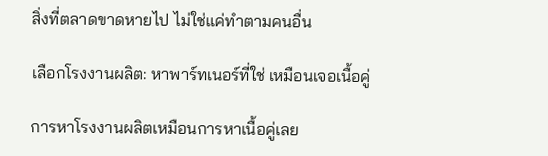สิ่งที่ตลาดขาดหายไป ไม่ใช่แค่ทำตามคนอื่น

เลือกโรงงานผลิต: หาพาร์ทเนอร์ที่ใช่ เหมือนเจอเนื้อคู่

การหาโรงงานผลิตเหมือนการหาเนื้อคู่เลย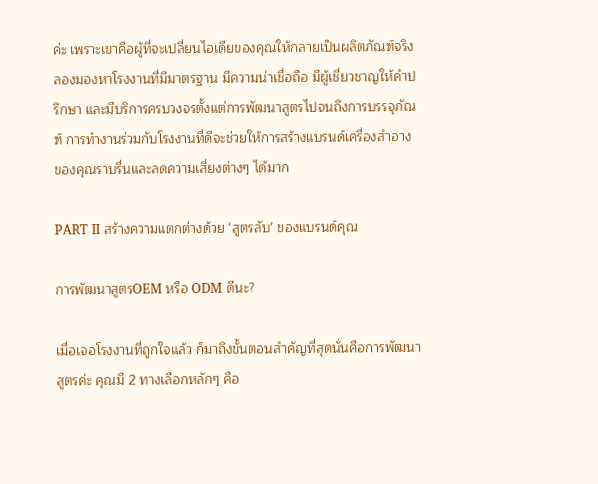ค่ะ เพราะเขาคือผู้ที่จะเปลี่ยนไอเดียของคุณให้กลายเป็นผลิตภัณฑ์จริง ลองมองหาโรงงานที่มีมาตรฐาน มีความน่าเชื่อถือ มีผู้เชี่ยวชาญให้คำปรึกษา และมีบริการครบวงจรตั้งแต่การพัฒนาสูตรไปจนถึงการบรรจุภัณฑ์ การทำงานร่วมกับโรงงานที่ดีจะช่วยให้การสร้างแบรนด์เครื่องสำอาง ของคุณราบรื่นและลดความเสี่ยงต่างๆ ได้มาก

PART II สร้างความแตกต่างด้วย ‘สูตรลับ’ ของแบรนด์คุณ

การพัฒนาสูตรOEM หรือ ODM ดีนะ?

เมื่อเจอโรงงานที่ถูกใจแล้ว ก็มาถึงขั้นตอนสำคัญที่สุดนั่นคือการพัฒนาสูตรค่ะ คุณมี 2 ทางเลือกหลักๆ คือ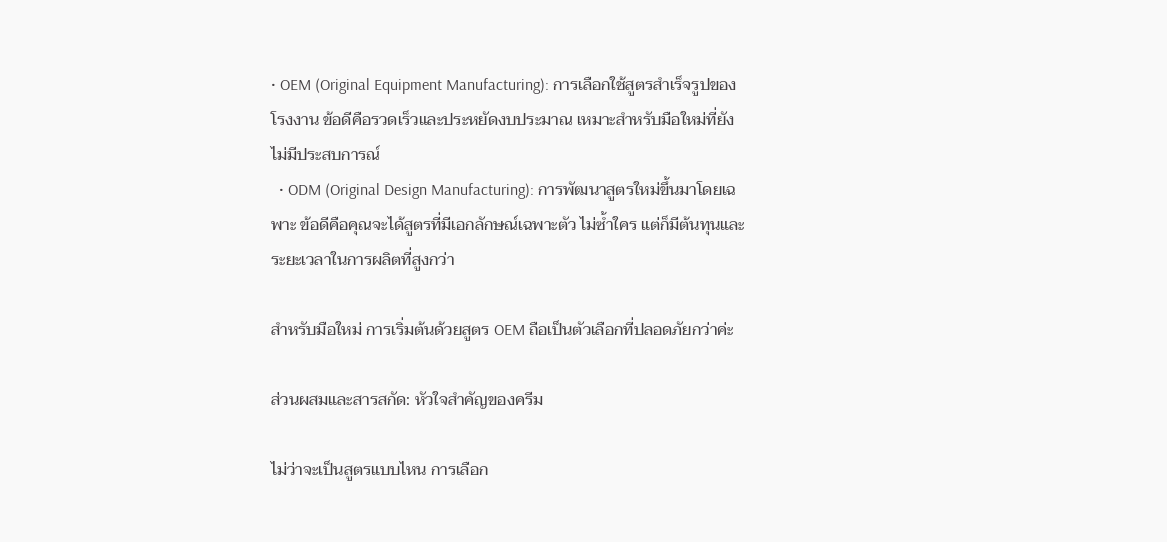• OEM (Original Equipment Manufacturing): การเลือกใช้สูตรสำเร็จรูปของโรงงาน ข้อดีคือรวดเร็วและประหยัดงบประมาณ เหมาะสำหรับมือใหม่ที่ยังไม่มีประสบการณ์
  • ODM (Original Design Manufacturing): การพัฒนาสูตรใหม่ขึ้นมาโดยเฉพาะ ข้อดีคือคุณจะได้สูตรที่มีเอกลักษณ์เฉพาะตัว ไม่ซ้ำใคร แต่ก็มีต้นทุนและระยะเวลาในการผลิตที่สูงกว่า

สำหรับมือใหม่ การเริ่มต้นด้วยสูตร OEM ถือเป็นตัวเลือกที่ปลอดภัยกว่าค่ะ

ส่วนผสมและสารสกัด: หัวใจสำคัญของครีม

ไม่ว่าจะเป็นสูตรแบบไหน การเลือก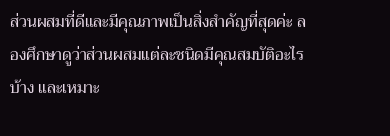ส่วนผสมที่ดีและมีคุณภาพเป็นสิ่งสำคัญที่สุดค่ะ ลองศึกษาดูว่าส่วนผสมแต่ละชนิดมีคุณสมบัติอะไรบ้าง และเหมาะ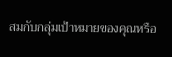สมกับกลุ่มเป้าหมายของคุณหรือ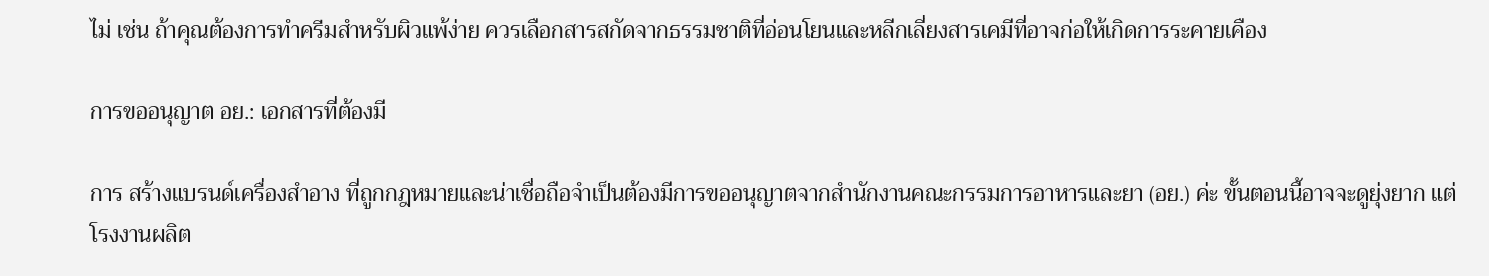ไม่ เช่น ถ้าคุณต้องการทำครีมสำหรับผิวแพ้ง่าย ควรเลือกสารสกัดจากธรรมชาติที่อ่อนโยนและหลีกเลี่ยงสารเคมีที่อาจก่อให้เกิดการระคายเคือง

การขออนุญาต อย.: เอกสารที่ต้องมี

การ สร้างแบรนด์เครื่องสำอาง ที่ถูกกฎหมายและน่าเชื่อถือจำเป็นต้องมีการขออนุญาตจากสำนักงานคณะกรรมการอาหารและยา (อย.) ค่ะ ขั้นตอนนี้อาจจะดูยุ่งยาก แต่โรงงานผลิต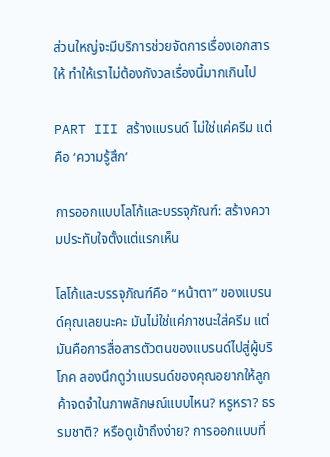ส่วนใหญ่จะมีบริการช่วยจัดการเรื่องเอกสารให้ ทำให้เราไม่ต้องกังวลเรื่องนี้มากเกินไป

PART III สร้างแบรนด์ ไม่ใช่แค่ครีม แต่คือ ‘ความรู้สึก’

การออกแบบโลโก้และบรรจุภัณฑ์: สร้างความประทับใจตั้งแต่แรกเห็น

โลโก้และบรรจุภัณฑ์คือ “หน้าตา” ของแบรนด์คุณเลยนะคะ มันไม่ใช่แค่ภาชนะใส่ครีม แต่มันคือการสื่อสารตัวตนของแบรนด์ไปสู่ผู้บริโภค ลองนึกดูว่าแบรนด์ของคุณอยากให้ลูกค้าจดจำในภาพลักษณ์แบบไหน? หรูหรา? ธรรมชาติ? หรือดูเข้าถึงง่าย? การออกแบบที่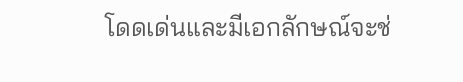โดดเด่นและมีเอกลักษณ์จะช่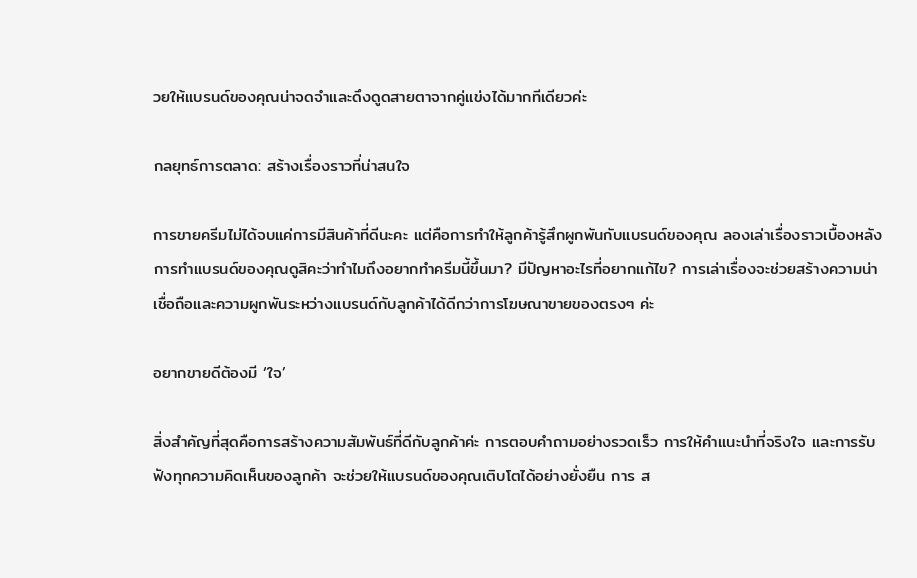วยให้แบรนด์ของคุณน่าจดจำและดึงดูดสายตาจากคู่แข่งได้มากทีเดียวค่ะ

กลยุทธ์การตลาด: สร้างเรื่องราวที่น่าสนใจ

การขายครีมไม่ได้จบแค่การมีสินค้าที่ดีนะคะ แต่คือการทำให้ลูกค้ารู้สึกผูกพันกับแบรนด์ของคุณ ลองเล่าเรื่องราวเบื้องหลังการทำแบรนด์ของคุณดูสิคะว่าทำไมถึงอยากทำครีมนี้ขึ้นมา? มีปัญหาอะไรที่อยากแก้ไข? การเล่าเรื่องจะช่วยสร้างความน่าเชื่อถือและความผูกพันระหว่างแบรนด์กับลูกค้าได้ดีกว่าการโฆษณาขายของตรงๆ ค่ะ

อยากขายดีต้องมี ‘ใจ’

สิ่งสำคัญที่สุดคือการสร้างความสัมพันธ์ที่ดีกับลูกค้าค่ะ การตอบคำถามอย่างรวดเร็ว การให้คำแนะนำที่จริงใจ และการรับฟังทุกความคิดเห็นของลูกค้า จะช่วยให้แบรนด์ของคุณเติบโตได้อย่างยั่งยืน การ ส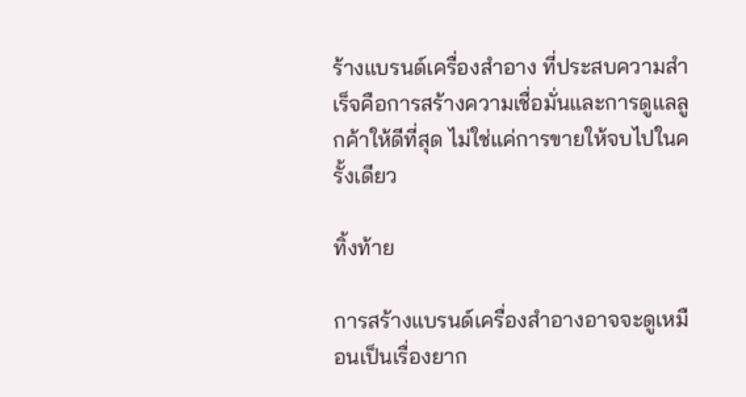ร้างแบรนด์เครื่องสำอาง ที่ประสบความสำเร็จคือการสร้างความเชื่อมั่นและการดูแลลูกค้าให้ดีที่สุด ไม่ใช่แค่การขายให้จบไปในครั้งเดียว

ทิ้งท้าย

การสร้างแบรนด์เครื่องสำอางอาจจะดูเหมือนเป็นเรื่องยาก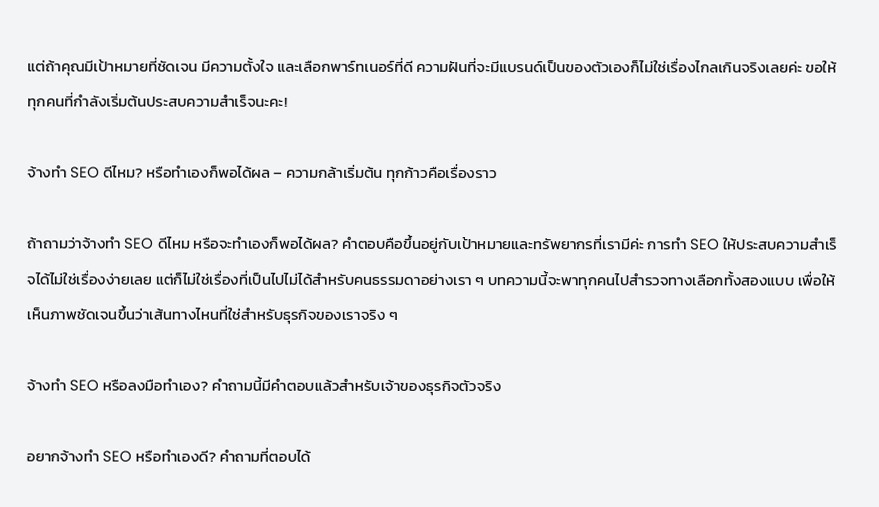แต่ถ้าคุณมีเป้าหมายที่ชัดเจน มีความตั้งใจ และเลือกพาร์ทเนอร์ที่ดี ความฝันที่จะมีแบรนด์เป็นของตัวเองก็ไม่ใช่เรื่องไกลเกินจริงเลยค่ะ ขอให้ทุกคนที่กำลังเริ่มต้นประสบความสำเร็จนะคะ!

จ้างทำ SEO ดีไหม? หรือทำเองก็พอได้ผล – ความกล้าเริ่มต้น ทุกก้าวคือเรื่องราว

ถ้าถามว่าจ้างทำ SEO ดีไหม หรือจะทำเองก็พอได้ผล? คำตอบคือขึ้นอยู่กับเป้าหมายและทรัพยากรที่เรามีค่ะ การทำ SEO ให้ประสบความสำเร็จได้ไม่ใช่เรื่องง่ายเลย แต่ก็ไม่ใช่เรื่องที่เป็นไปไม่ได้สำหรับคนธรรมดาอย่างเรา ๆ บทความนี้จะพาทุกคนไปสำรวจทางเลือกทั้งสองแบบ เพื่อให้เห็นภาพชัดเจนขึ้นว่าเส้นทางไหนที่ใช่สำหรับธุรกิจของเราจริง ๆ

จ้างทำ SEO หรือลงมือทำเอง? คำถามนี้มีคำตอบแล้วสำหรับเจ้าของธุรกิจตัวจริง

อยากจ้างทำ SEO หรือทำเองดี? คำถามที่ตอบได้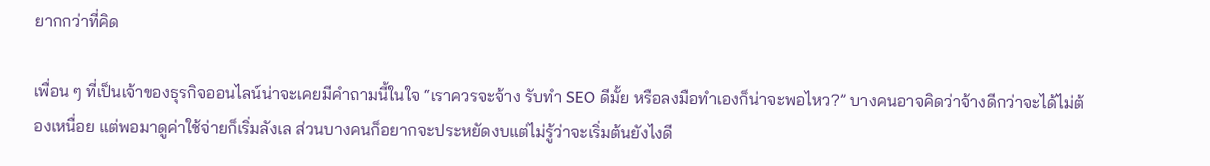ยากกว่าที่คิด

เพื่อน ๆ ที่เป็นเจ้าของธุรกิจออนไลน์น่าจะเคยมีคำถามนี้ในใจ “เราควรจะจ้าง รับทำ SEO ดีมั้ย หรือลงมือทำเองก็น่าจะพอไหว?” บางคนอาจคิดว่าจ้างดีกว่าจะได้ไม่ต้องเหนื่อย แต่พอมาดูค่าใช้จ่ายก็เริ่มลังเล ส่วนบางคนก็อยากจะประหยัดงบแต่ไม่รู้ว่าจะเริ่มต้นยังไงดี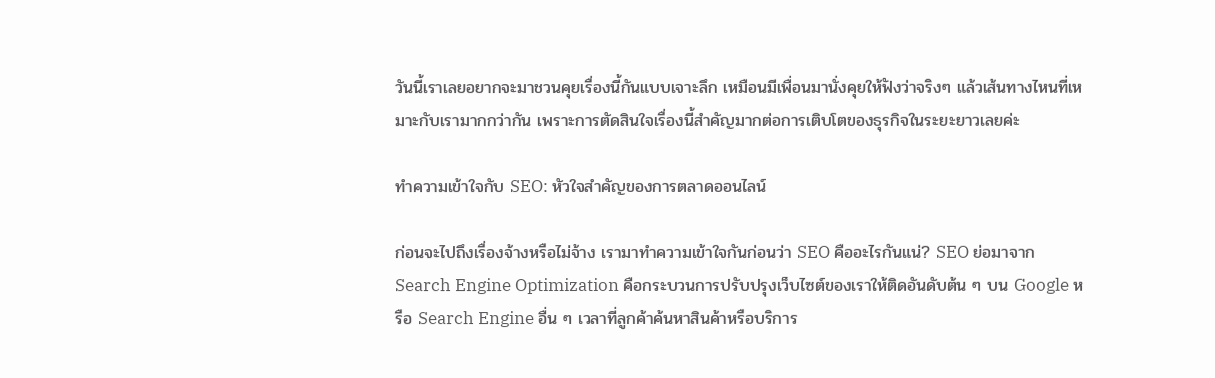วันนี้เราเลยอยากจะมาชวนคุยเรื่องนี้กันแบบเจาะลึก เหมือนมีเพื่อนมานั่งคุยให้ฟังว่าจริงๆ แล้วเส้นทางไหนที่เหมาะกับเรามากกว่ากัน เพราะการตัดสินใจเรื่องนี้สำคัญมากต่อการเติบโตของธุรกิจในระยะยาวเลยค่ะ

ทำความเข้าใจกับ SEO: หัวใจสำคัญของการตลาดออนไลน์

ก่อนจะไปถึงเรื่องจ้างหรือไม่จ้าง เรามาทำความเข้าใจกันก่อนว่า SEO คืออะไรกันแน่? SEO ย่อมาจาก Search Engine Optimization คือกระบวนการปรับปรุงเว็บไซต์ของเราให้ติดอันดับต้น ๆ บน Google หรือ Search Engine อื่น ๆ เวลาที่ลูกค้าค้นหาสินค้าหรือบริการ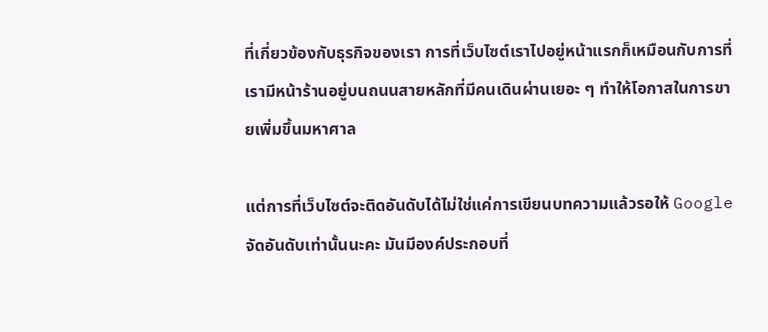ที่เกี่ยวข้องกับธุรกิจของเรา การที่เว็บไซต์เราไปอยู่หน้าแรกก็เหมือนกับการที่เรามีหน้าร้านอยู่บนถนนสายหลักที่มีคนเดินผ่านเยอะ ๆ ทำให้โอกาสในการขายเพิ่มขึ้นมหาศาล

แต่การที่เว็บไซต์จะติดอันดับได้ไม่ใช่แค่การเขียนบทความแล้วรอให้ Google จัดอันดับเท่านั้นนะคะ มันมีองค์ประกอบที่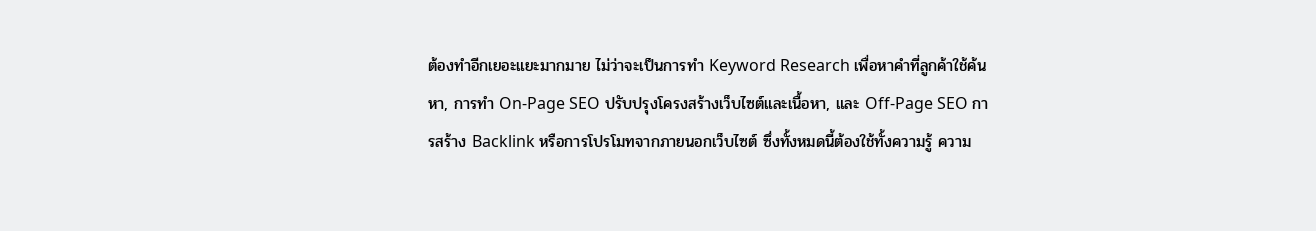ต้องทำอีกเยอะแยะมากมาย ไม่ว่าจะเป็นการทำ Keyword Research เพื่อหาคำที่ลูกค้าใช้ค้นหา, การทำ On-Page SEO ปรับปรุงโครงสร้างเว็บไซต์และเนื้อหา, และ Off-Page SEO การสร้าง Backlink หรือการโปรโมทจากภายนอกเว็บไซต์ ซึ่งทั้งหมดนี้ต้องใช้ทั้งความรู้ ความ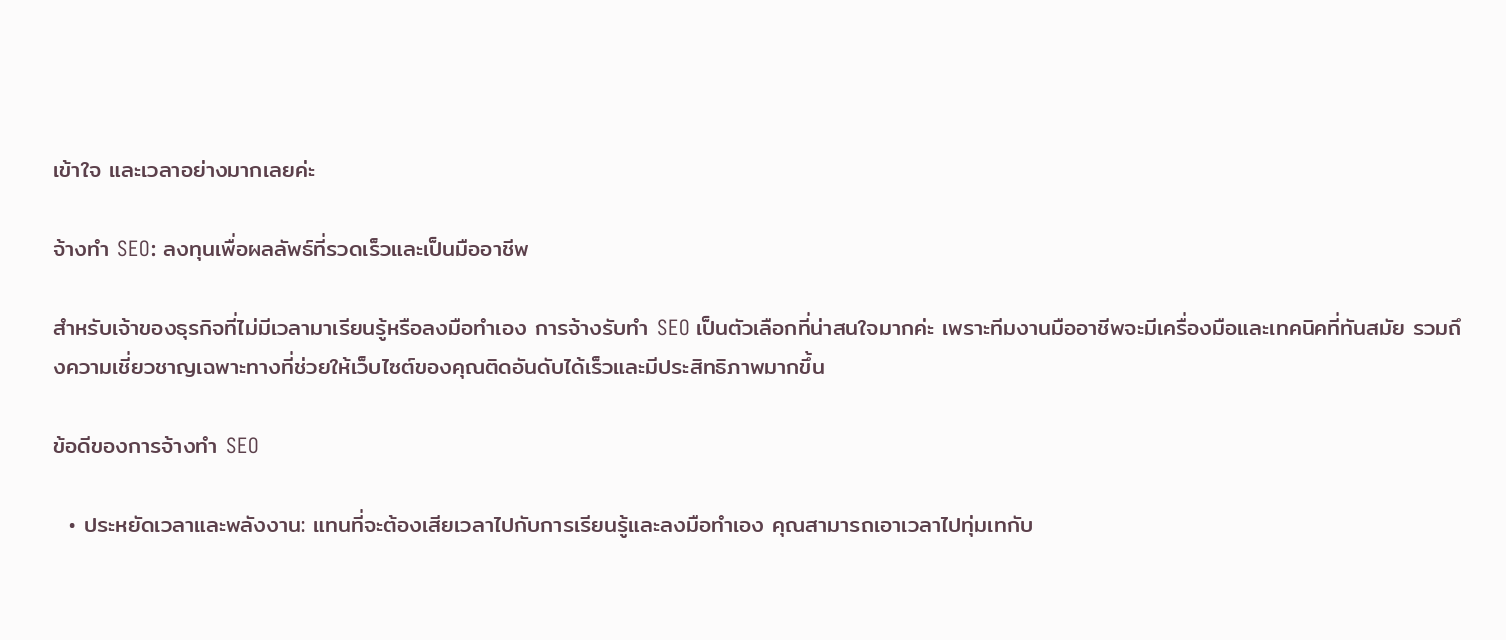เข้าใจ และเวลาอย่างมากเลยค่ะ

จ้างทำ SEO: ลงทุนเพื่อผลลัพธ์ที่รวดเร็วและเป็นมืออาชีพ

สำหรับเจ้าของธุรกิจที่ไม่มีเวลามาเรียนรู้หรือลงมือทำเอง การจ้างรับทำ SEO เป็นตัวเลือกที่น่าสนใจมากค่ะ เพราะทีมงานมืออาชีพจะมีเครื่องมือและเทคนิคที่ทันสมัย รวมถึงความเชี่ยวชาญเฉพาะทางที่ช่วยให้เว็บไซต์ของคุณติดอันดับได้เร็วและมีประสิทธิภาพมากขึ้น

ข้อดีของการจ้างทำ SEO

  • ประหยัดเวลาและพลังงาน: แทนที่จะต้องเสียเวลาไปกับการเรียนรู้และลงมือทำเอง คุณสามารถเอาเวลาไปทุ่มเทกับ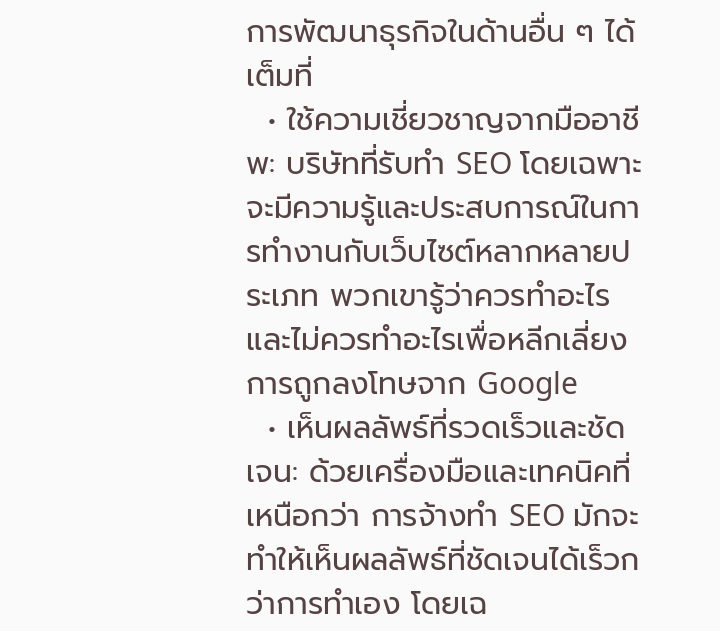การพัฒนาธุรกิจในด้านอื่น ๆ ได้เต็มที่
  • ใช้ความเชี่ยวชาญจากมืออาชีพ: บริษัทที่รับทำ SEO โดยเฉพาะจะมีความรู้และประสบการณ์ในการทำงานกับเว็บไซต์หลากหลายประเภท พวกเขารู้ว่าควรทำอะไรและไม่ควรทำอะไรเพื่อหลีกเลี่ยงการถูกลงโทษจาก Google
  • เห็นผลลัพธ์ที่รวดเร็วและชัดเจน: ด้วยเครื่องมือและเทคนิคที่เหนือกว่า การจ้างทำ SEO มักจะทำให้เห็นผลลัพธ์ที่ชัดเจนได้เร็วกว่าการทำเอง โดยเฉ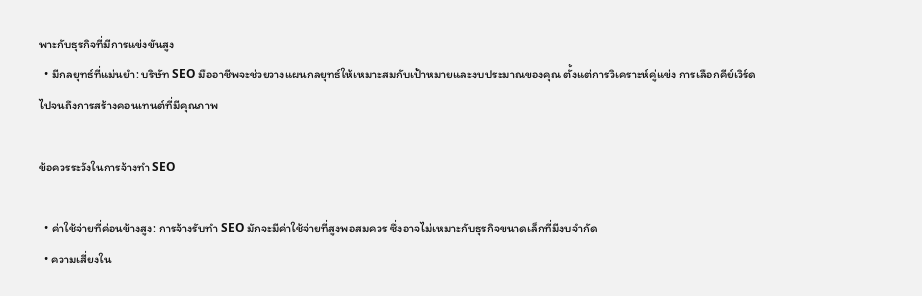พาะกับธุรกิจที่มีการแข่งขันสูง
  • มีกลยุทธ์ที่แม่นยำ: บริษัท SEO มืออาชีพจะช่วยวางแผนกลยุทธ์ให้เหมาะสมกับเป้าหมายและงบประมาณของคุณ ตั้งแต่การวิเคราะห์คู่แข่ง การเลือกคีย์เวิร์ด ไปจนถึงการสร้างคอนเทนต์ที่มีคุณภาพ

ข้อควรระวังในการจ้างทำ SEO

  • ค่าใช้จ่ายที่ค่อนข้างสูง: การจ้างรับทำ SEO มักจะมีค่าใช้จ่ายที่สูงพอสมควร ซึ่งอาจไม่เหมาะกับธุรกิจขนาดเล็กที่มีงบจำกัด
  • ความเสี่ยงใน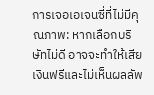การเจอเอเจนซี่ที่ไม่มีคุณภาพ: หากเลือกบริษัทไม่ดี อาจจะทำให้เสียเงินฟรีและไม่เห็นผลลัพ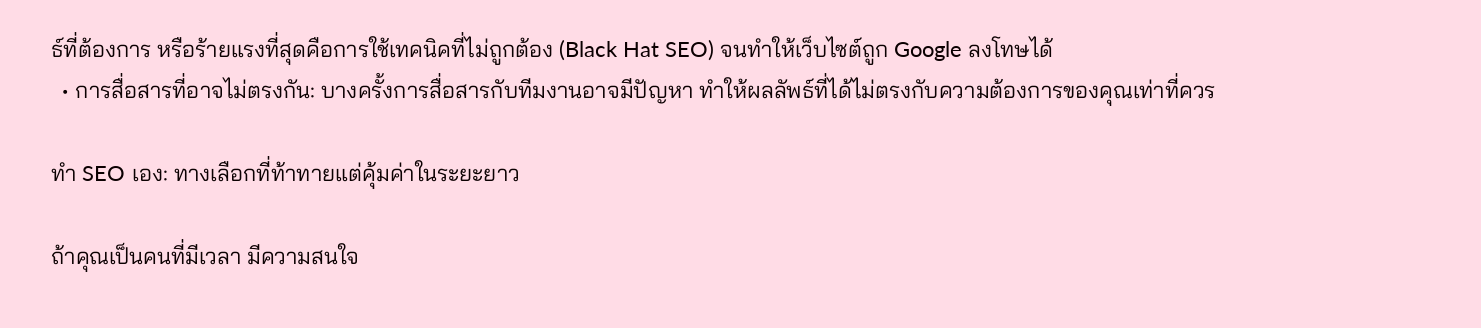ธ์ที่ต้องการ หรือร้ายแรงที่สุดคือการใช้เทคนิคที่ไม่ถูกต้อง (Black Hat SEO) จนทำให้เว็บไซต์ถูก Google ลงโทษได้
  • การสื่อสารที่อาจไม่ตรงกัน: บางครั้งการสื่อสารกับทีมงานอาจมีปัญหา ทำให้ผลลัพธ์ที่ได้ไม่ตรงกับความต้องการของคุณเท่าที่ควร

ทำ SEO เอง: ทางเลือกที่ท้าทายแต่คุ้มค่าในระยะยาว

ถ้าคุณเป็นคนที่มีเวลา มีความสนใจ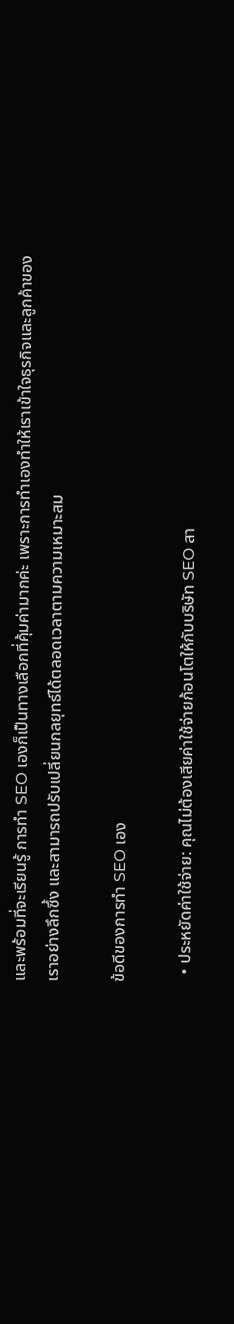และพร้อมที่จะเรียนรู้ การทำ SEO เองก็เป็นทางเลือกที่คุ้มค่ามากค่ะ เพราะการทำเองทำให้เราเข้าใจธุรกิจและลูกค้าของเราอย่างลึกซึ้ง และสามารถปรับเปลี่ยนกลยุทธ์ได้ตลอดเวลาตามความเหมาะสม

ข้อดีของการทำ SEO เอง

  • ประหยัดค่าใช้จ่าย: คุณไม่ต้องเสียค่าใช้จ่ายก้อนโตให้กับบริษัท SEO สา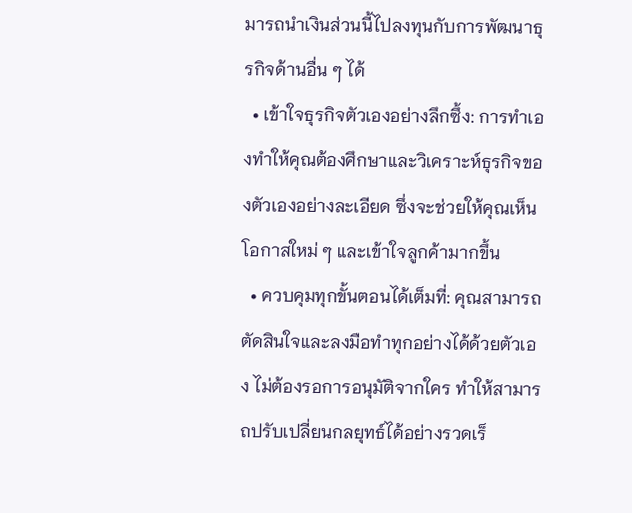มารถนำเงินส่วนนี้ไปลงทุนกับการพัฒนาธุรกิจด้านอื่น ๆ ได้
  • เข้าใจธุรกิจตัวเองอย่างลึกซึ้ง: การทำเองทำให้คุณต้องศึกษาและวิเคราะห์ธุรกิจของตัวเองอย่างละเอียด ซึ่งจะช่วยให้คุณเห็นโอกาสใหม่ ๆ และเข้าใจลูกค้ามากขึ้น
  • ควบคุมทุกขั้นตอนได้เต็มที่: คุณสามารถตัดสินใจและลงมือทำทุกอย่างได้ด้วยตัวเอง ไม่ต้องรอการอนุมัติจากใคร ทำให้สามารถปรับเปลี่ยนกลยุทธ์ได้อย่างรวดเร็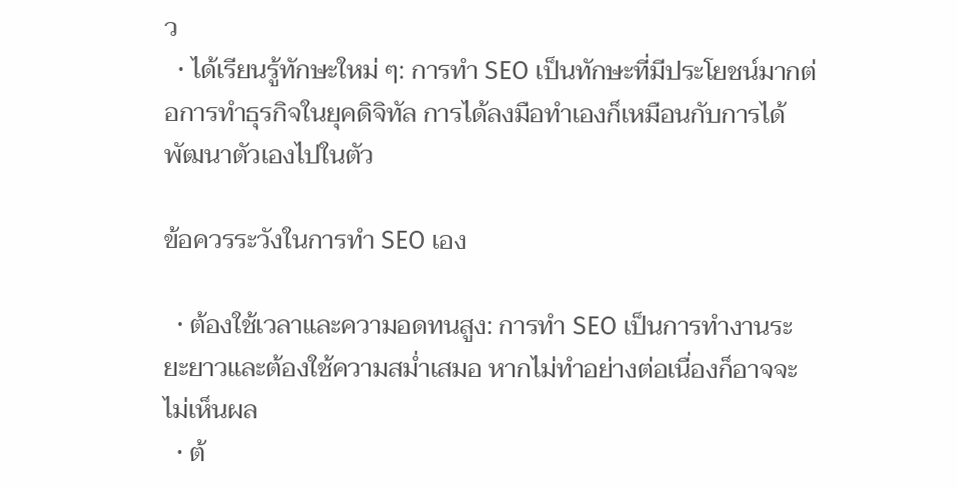ว
  • ได้เรียนรู้ทักษะใหม่ ๆ: การทำ SEO เป็นทักษะที่มีประโยชน์มากต่อการทำธุรกิจในยุคดิจิทัล การได้ลงมือทำเองก็เหมือนกับการได้พัฒนาตัวเองไปในตัว

ข้อควรระวังในการทำ SEO เอง

  • ต้องใช้เวลาและความอดทนสูง: การทำ SEO เป็นการทำงานระยะยาวและต้องใช้ความสม่ำเสมอ หากไม่ทำอย่างต่อเนื่องก็อาจจะไม่เห็นผล
  • ต้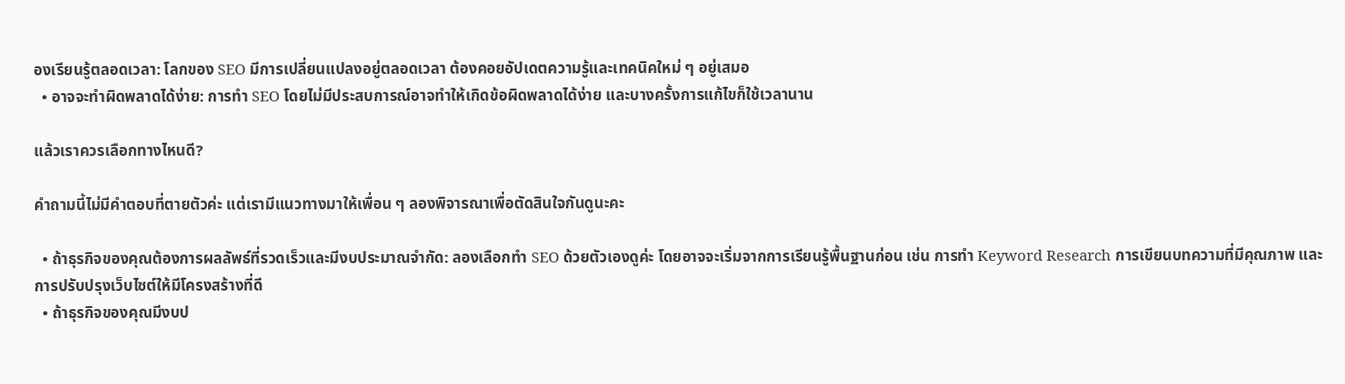องเรียนรู้ตลอดเวลา: โลกของ SEO มีการเปลี่ยนแปลงอยู่ตลอดเวลา ต้องคอยอัปเดตความรู้และเทคนิคใหม่ ๆ อยู่เสมอ
  • อาจจะทำผิดพลาดได้ง่าย: การทำ SEO โดยไม่มีประสบการณ์อาจทำให้เกิดข้อผิดพลาดได้ง่าย และบางครั้งการแก้ไขก็ใช้เวลานาน

แล้วเราควรเลือกทางไหนดี?

คำถามนี้ไม่มีคำตอบที่ตายตัวค่ะ แต่เรามีแนวทางมาให้เพื่อน ๆ ลองพิจารณาเพื่อตัดสินใจกันดูนะคะ

  • ถ้าธุรกิจของคุณต้องการผลลัพธ์ที่รวดเร็วและมีงบประมาณจำกัด: ลองเลือกทำ SEO ด้วยตัวเองดูค่ะ โดยอาจจะเริ่มจากการเรียนรู้พื้นฐานก่อน เช่น การทำ Keyword Research การเขียนบทความที่มีคุณภาพ และการปรับปรุงเว็บไซต์ให้มีโครงสร้างที่ดี
  • ถ้าธุรกิจของคุณมีงบป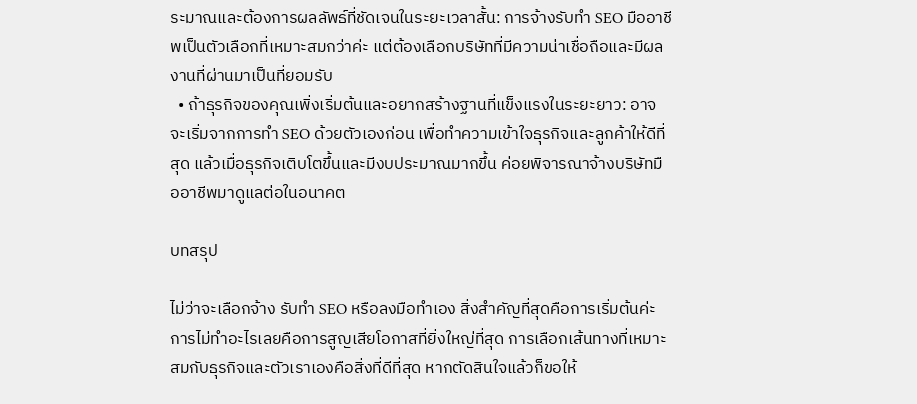ระมาณและต้องการผลลัพธ์ที่ชัดเจนในระยะเวลาสั้น: การจ้างรับทำ SEO มืออาชีพเป็นตัวเลือกที่เหมาะสมกว่าค่ะ แต่ต้องเลือกบริษัทที่มีความน่าเชื่อถือและมีผลงานที่ผ่านมาเป็นที่ยอมรับ
  • ถ้าธุรกิจของคุณเพิ่งเริ่มต้นและอยากสร้างฐานที่แข็งแรงในระยะยาว: อาจจะเริ่มจากการทำ SEO ด้วยตัวเองก่อน เพื่อทำความเข้าใจธุรกิจและลูกค้าให้ดีที่สุด แล้วเมื่อธุรกิจเติบโตขึ้นและมีงบประมาณมากขึ้น ค่อยพิจารณาจ้างบริษัทมืออาชีพมาดูแลต่อในอนาคต

บทสรุป

ไม่ว่าจะเลือกจ้าง รับทำ SEO หรือลงมือทำเอง สิ่งสำคัญที่สุดคือการเริ่มต้นค่ะ การไม่ทำอะไรเลยคือการสูญเสียโอกาสที่ยิ่งใหญ่ที่สุด การเลือกเส้นทางที่เหมาะสมกับธุรกิจและตัวเราเองคือสิ่งที่ดีที่สุด หากตัดสินใจแล้วก็ขอให้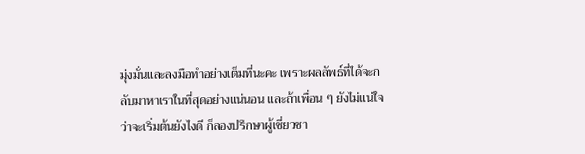มุ่งมั่นและลงมือทำอย่างเต็มที่นะคะ เพราะผลลัพธ์ที่ได้จะกลับมาหาเราในที่สุดอย่างแน่นอน และถ้าเพื่อน ๆ ยังไม่แน่ใจว่าจะเริ่มต้นยังไงดี ก็ลองปรึกษาผู้เชี่ยวชา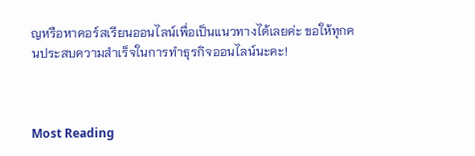ญหรือหาคอร์สเรียนออนไลน์เพื่อเป็นแนวทางได้เลยค่ะ ขอให้ทุกคนประสบความสำเร็จในการทำธุรกิจออนไลน์นะคะ!



Most Reading